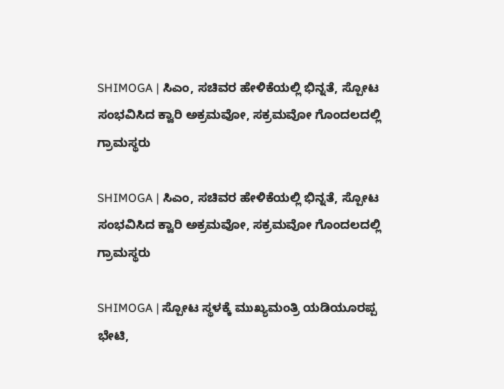SHIMOGA | ಸಿಎಂ, ಸಚಿವರ ಹೇಳಿಕೆಯಲ್ಲಿ ಭಿನ್ನತೆ, ಸ್ಪೋಟ ಸಂಭವಿಸಿದ ಕ್ವಾರಿ ಅಕ್ರಮವೋ, ಸಕ್ರಮವೋ ಗೊಂದಲದಲ್ಲಿ ಗ್ರಾಮಸ್ಥರು

SHIMOGA | ಸಿಎಂ, ಸಚಿವರ ಹೇಳಿಕೆಯಲ್ಲಿ ಭಿನ್ನತೆ, ಸ್ಪೋಟ ಸಂಭವಿಸಿದ ಕ್ವಾರಿ ಅಕ್ರಮವೋ, ಸಕ್ರಮವೋ ಗೊಂದಲದಲ್ಲಿ ಗ್ರಾಮಸ್ಥರು

SHIMOGA | ಸ್ಪೋಟ ಸ್ಥಳಕ್ಕೆ ಮುಖ್ಯಮಂತ್ರಿ ಯಡಿಯೂರಪ್ಪ ಭೇಟಿ,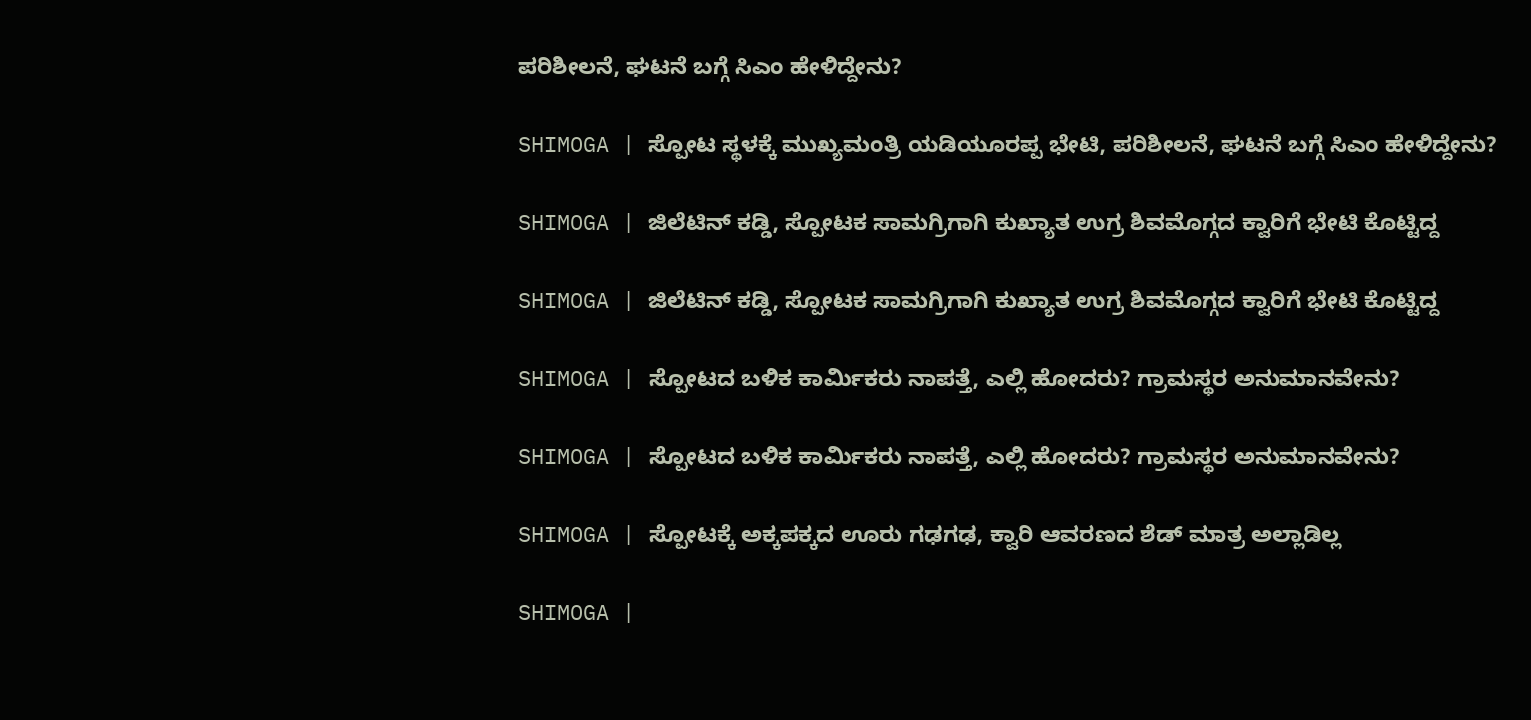ಪರಿಶೀಲನೆ, ಘಟನೆ ಬಗ್ಗೆ ಸಿಎಂ ಹೇಳಿದ್ದೇನು?

SHIMOGA | ಸ್ಪೋಟ ಸ್ಥಳಕ್ಕೆ ಮುಖ್ಯಮಂತ್ರಿ ಯಡಿಯೂರಪ್ಪ ಭೇಟಿ, ಪರಿಶೀಲನೆ, ಘಟನೆ ಬಗ್ಗೆ ಸಿಎಂ ಹೇಳಿದ್ದೇನು?

SHIMOGA | ಜಿಲೆಟಿನ್ ಕಡ್ಡಿ, ಸ್ಪೋಟಕ ಸಾಮಗ್ರಿಗಾಗಿ ಕುಖ್ಯಾತ ಉಗ್ರ ಶಿವಮೊಗ್ಗದ ಕ್ವಾರಿಗೆ ಭೇಟಿ ಕೊಟ್ಟಿದ್ದ

SHIMOGA | ಜಿಲೆಟಿನ್ ಕಡ್ಡಿ, ಸ್ಪೋಟಕ ಸಾಮಗ್ರಿಗಾಗಿ ಕುಖ್ಯಾತ ಉಗ್ರ ಶಿವಮೊಗ್ಗದ ಕ್ವಾರಿಗೆ ಭೇಟಿ ಕೊಟ್ಟಿದ್ದ

SHIMOGA | ಸ್ಪೋಟದ ಬಳಿಕ ಕಾರ್ಮಿಕರು ನಾಪತ್ತೆ, ಎಲ್ಲಿ ಹೋದರು? ಗ್ರಾಮಸ್ಥರ ಅನುಮಾನವೇನು?

SHIMOGA | ಸ್ಪೋಟದ ಬಳಿಕ ಕಾರ್ಮಿಕರು ನಾಪತ್ತೆ, ಎಲ್ಲಿ ಹೋದರು? ಗ್ರಾಮಸ್ಥರ ಅನುಮಾನವೇನು?

SHIMOGA | ಸ್ಪೋಟಕ್ಕೆ ಅಕ್ಕಪಕ್ಕದ ಊರು ಗಢಗಢ, ಕ್ವಾರಿ ಆವರಣದ ಶೆಡ್‌ ಮಾತ್ರ ಅಲ್ಲಾಡಿಲ್ಲ

SHIMOGA |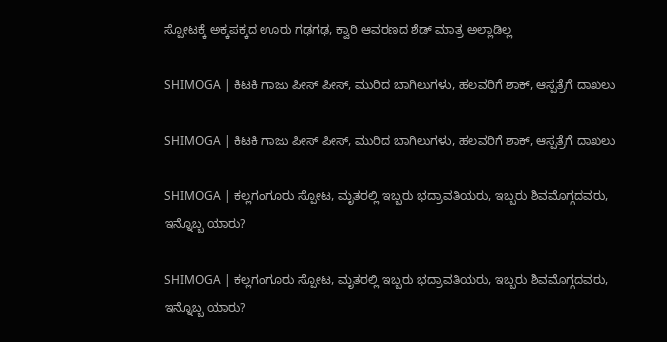ಸ್ಪೋಟಕ್ಕೆ ಅಕ್ಕಪಕ್ಕದ ಊರು ಗಢಗಢ, ಕ್ವಾರಿ ಆವರಣದ ಶೆಡ್‌ ಮಾತ್ರ ಅಲ್ಲಾಡಿಲ್ಲ

SHIMOGA | ಕಿಟಕಿ ಗಾಜು ಪೀಸ್ ಪೀಸ್, ಮುರಿದ ಬಾಗಿಲುಗಳು, ಹಲವರಿಗೆ ಶಾಕ್, ಆಸ್ಪತ್ರೆಗೆ ದಾಖಲು

SHIMOGA | ಕಿಟಕಿ ಗಾಜು ಪೀಸ್ ಪೀಸ್, ಮುರಿದ ಬಾಗಿಲುಗಳು, ಹಲವರಿಗೆ ಶಾಕ್, ಆಸ್ಪತ್ರೆಗೆ ದಾಖಲು

SHIMOGA | ಕಲ್ಲಗಂಗೂರು ಸ್ಪೋಟ, ಮೃತರಲ್ಲಿ ಇಬ್ಬರು ಭದ್ರಾವತಿಯರು, ಇಬ್ಬರು ಶಿವಮೊಗ್ಗದವರು, ಇನ್ನೊಬ್ಬ ಯಾರು?

SHIMOGA | ಕಲ್ಲಗಂಗೂರು ಸ್ಪೋಟ, ಮೃತರಲ್ಲಿ ಇಬ್ಬರು ಭದ್ರಾವತಿಯರು, ಇಬ್ಬರು ಶಿವಮೊಗ್ಗದವರು, ಇನ್ನೊಬ್ಬ ಯಾರು?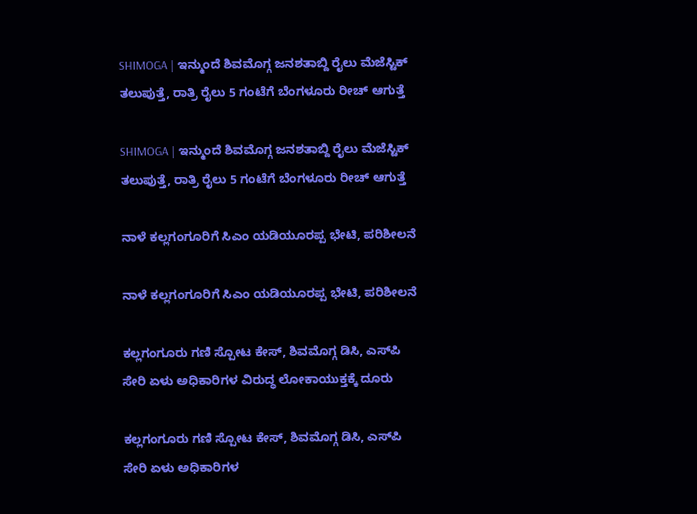SHIMOGA | ಇನ್ಮುಂದೆ ಶಿವಮೊಗ್ಗ ಜನಶತಾಬ್ದಿ ರೈಲು ಮೆಜೆಸ್ಟಿಕ್ ತಲುಪುತ್ತೆ, ರಾತ್ರಿ ರೈಲು 5 ಗಂಟೆಗೆ ಬೆಂಗಳೂರು ರೀಚ್ ಆಗುತ್ತೆ

SHIMOGA | ಇನ್ಮುಂದೆ ಶಿವಮೊಗ್ಗ ಜನಶತಾಬ್ದಿ ರೈಲು ಮೆಜೆಸ್ಟಿಕ್ ತಲುಪುತ್ತೆ, ರಾತ್ರಿ ರೈಲು 5 ಗಂಟೆಗೆ ಬೆಂಗಳೂರು ರೀಚ್ ಆಗುತ್ತೆ

ನಾಳೆ ಕಲ್ಲಗಂಗೂರಿಗೆ ಸಿಎಂ ಯಡಿಯೂರಪ್ಪ ಭೇಟಿ, ಪರಿಶೀಲನೆ

ನಾಳೆ ಕಲ್ಲಗಂಗೂರಿಗೆ ಸಿಎಂ ಯಡಿಯೂರಪ್ಪ ಭೇಟಿ, ಪರಿಶೀಲನೆ

ಕಲ್ಲಗಂಗೂರು ಗಣಿ ಸ್ಪೋಟ ಕೇಸ್, ಶಿವಮೊಗ್ಗ ಡಿಸಿ, ಎಸ್‌ಪಿ ಸೇರಿ ಏಳು ಅಧಿಕಾರಿಗಳ ವಿರುದ್ಧ ಲೋಕಾಯುಕ್ತಕ್ಕೆ ದೂರು

ಕಲ್ಲಗಂಗೂರು ಗಣಿ ಸ್ಪೋಟ ಕೇಸ್, ಶಿವಮೊಗ್ಗ ಡಿಸಿ, ಎಸ್‌ಪಿ ಸೇರಿ ಏಳು ಅಧಿಕಾರಿಗಳ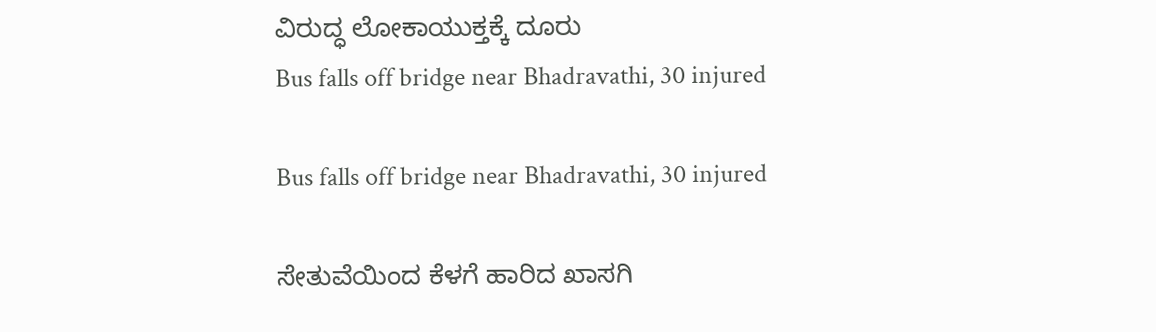ವಿರುದ್ಧ ಲೋಕಾಯುಕ್ತಕ್ಕೆ ದೂರು
Bus falls off bridge near Bhadravathi, 30 injured

Bus falls off bridge near Bhadravathi, 30 injured

ಸೇತುವೆಯಿಂದ ಕೆಳಗೆ ಹಾರಿದ ಖಾಸಗಿ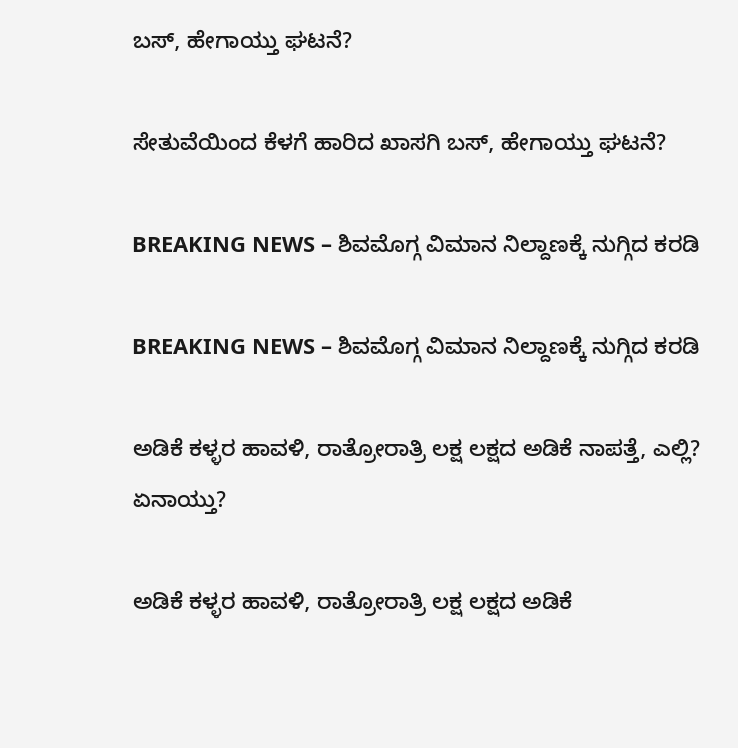ಬಸ್‌, ಹೇಗಾಯ್ತು ಘಟನೆ?

ಸೇತುವೆಯಿಂದ ಕೆಳಗೆ ಹಾರಿದ ಖಾಸಗಿ ಬಸ್‌, ಹೇಗಾಯ್ತು ಘಟನೆ?

BREAKING NEWS – ಶಿವಮೊಗ್ಗ ವಿಮಾನ ನಿಲ್ದಾಣಕ್ಕೆ ನುಗ್ಗಿದ ಕರಡಿ

BREAKING NEWS – ಶಿವಮೊಗ್ಗ ವಿಮಾನ ನಿಲ್ದಾಣಕ್ಕೆ ನುಗ್ಗಿದ ಕರಡಿ

ಅಡಿಕೆ ಕಳ್ಳರ ಹಾವಳಿ, ರಾತ್ರೋರಾತ್ರಿ ಲಕ್ಷ ಲಕ್ಷದ ಅಡಿಕೆ ನಾಪತ್ತೆ, ಎಲ್ಲಿ? ಏನಾಯ್ತು?

ಅಡಿಕೆ ಕಳ್ಳರ ಹಾವಳಿ, ರಾತ್ರೋರಾತ್ರಿ ಲಕ್ಷ ಲಕ್ಷದ ಅಡಿಕೆ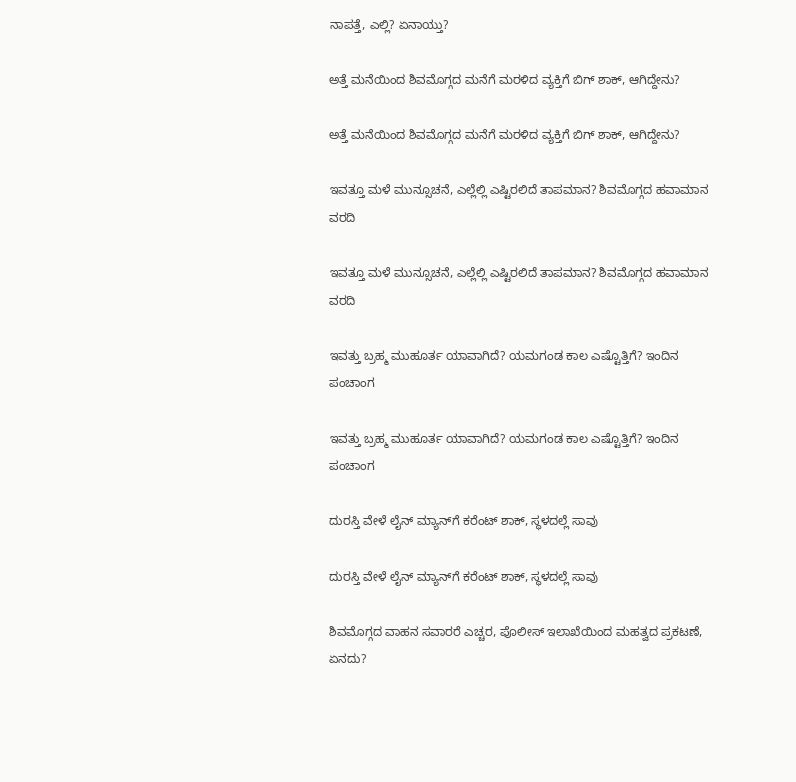ನಾಪತ್ತೆ, ಎಲ್ಲಿ? ಏನಾಯ್ತು?

ಅತ್ತೆ ಮನೆಯಿಂದ ಶಿವಮೊಗ್ಗದ ಮನೆಗೆ ಮರಳಿದ ವ್ಯಕ್ತಿಗೆ ಬಿಗ್‌ ಶಾಕ್‌, ಆಗಿದ್ದೇನು?

ಅತ್ತೆ ಮನೆಯಿಂದ ಶಿವಮೊಗ್ಗದ ಮನೆಗೆ ಮರಳಿದ ವ್ಯಕ್ತಿಗೆ ಬಿಗ್‌ ಶಾಕ್‌, ಆಗಿದ್ದೇನು?

ಇವತ್ತೂ ಮಳೆ ಮುನ್ಸೂಚನೆ, ಎಲ್ಲೆಲ್ಲಿ ಎಷ್ಟಿರಲಿದೆ ತಾಪಮಾನ? ಶಿವಮೊಗ್ಗದ ಹವಾಮಾನ ವರದಿ

ಇವತ್ತೂ ಮಳೆ ಮುನ್ಸೂಚನೆ, ಎಲ್ಲೆಲ್ಲಿ ಎಷ್ಟಿರಲಿದೆ ತಾಪಮಾನ? ಶಿವಮೊಗ್ಗದ ಹವಾಮಾನ ವರದಿ

ಇವತ್ತು ಬ್ರಹ್ಮ ಮುಹೂರ್ತ ಯಾವಾಗಿದೆ? ಯಮಗಂಡ ಕಾಲ ಎಷ್ಟೊತ್ತಿಗೆ? ಇಂದಿನ ಪಂಚಾಂಗ

ಇವತ್ತು ಬ್ರಹ್ಮ ಮುಹೂರ್ತ ಯಾವಾಗಿದೆ? ಯಮಗಂಡ ಕಾಲ ಎಷ್ಟೊತ್ತಿಗೆ? ಇಂದಿನ ಪಂಚಾಂಗ

ದುರಸ್ತಿ ವೇಳೆ ಲೈನ್‌ ಮ್ಯಾನ್‌ಗೆ ಕರೆಂಟ್‌ ಶಾಕ್‌, ಸ್ಥಳದಲ್ಲೆ ಸಾವು

ದುರಸ್ತಿ ವೇಳೆ ಲೈನ್‌ ಮ್ಯಾನ್‌ಗೆ ಕರೆಂಟ್‌ ಶಾಕ್‌, ಸ್ಥಳದಲ್ಲೆ ಸಾವು

ಶಿವಮೊಗ್ಗದ ವಾಹನ ಸವಾರರೆ ಎಚ್ಚರ, ಪೊಲೀಸ್‌ ಇಲಾಖೆಯಿಂದ ಮಹತ್ವದ ಪ್ರಕಟಣೆ, ಏನದು?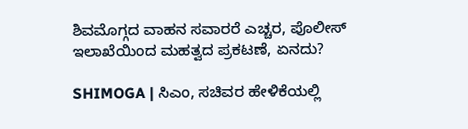ಶಿವಮೊಗ್ಗದ ವಾಹನ ಸವಾರರೆ ಎಚ್ಚರ, ಪೊಲೀಸ್‌ ಇಲಾಖೆಯಿಂದ ಮಹತ್ವದ ಪ್ರಕಟಣೆ, ಏನದು?

SHIMOGA | ಸಿಎಂ, ಸಚಿವರ ಹೇಳಿಕೆಯಲ್ಲಿ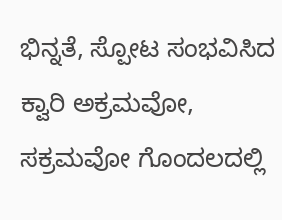ಭಿನ್ನತೆ, ಸ್ಪೋಟ ಸಂಭವಿಸಿದ ಕ್ವಾರಿ ಅಕ್ರಮವೋ, ಸಕ್ರಮವೋ ಗೊಂದಲದಲ್ಲಿ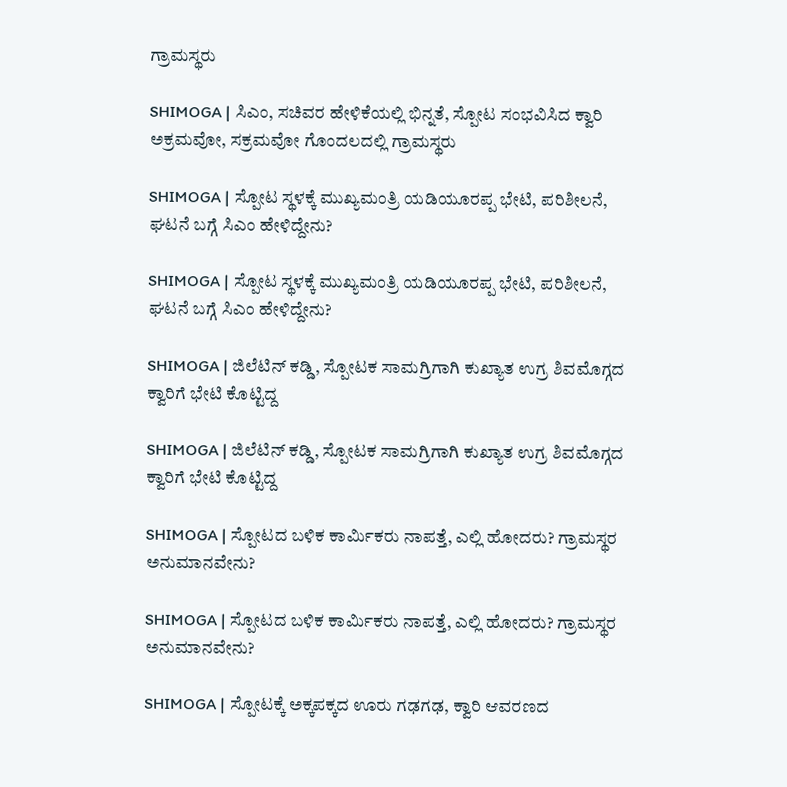ಗ್ರಾಮಸ್ಥರು

SHIMOGA | ಸಿಎಂ, ಸಚಿವರ ಹೇಳಿಕೆಯಲ್ಲಿ ಭಿನ್ನತೆ, ಸ್ಪೋಟ ಸಂಭವಿಸಿದ ಕ್ವಾರಿ ಅಕ್ರಮವೋ, ಸಕ್ರಮವೋ ಗೊಂದಲದಲ್ಲಿ ಗ್ರಾಮಸ್ಥರು

SHIMOGA | ಸ್ಪೋಟ ಸ್ಥಳಕ್ಕೆ ಮುಖ್ಯಮಂತ್ರಿ ಯಡಿಯೂರಪ್ಪ ಭೇಟಿ, ಪರಿಶೀಲನೆ, ಘಟನೆ ಬಗ್ಗೆ ಸಿಎಂ ಹೇಳಿದ್ದೇನು?

SHIMOGA | ಸ್ಪೋಟ ಸ್ಥಳಕ್ಕೆ ಮುಖ್ಯಮಂತ್ರಿ ಯಡಿಯೂರಪ್ಪ ಭೇಟಿ, ಪರಿಶೀಲನೆ, ಘಟನೆ ಬಗ್ಗೆ ಸಿಎಂ ಹೇಳಿದ್ದೇನು?

SHIMOGA | ಜಿಲೆಟಿನ್ ಕಡ್ಡಿ, ಸ್ಪೋಟಕ ಸಾಮಗ್ರಿಗಾಗಿ ಕುಖ್ಯಾತ ಉಗ್ರ ಶಿವಮೊಗ್ಗದ ಕ್ವಾರಿಗೆ ಭೇಟಿ ಕೊಟ್ಟಿದ್ದ

SHIMOGA | ಜಿಲೆಟಿನ್ ಕಡ್ಡಿ, ಸ್ಪೋಟಕ ಸಾಮಗ್ರಿಗಾಗಿ ಕುಖ್ಯಾತ ಉಗ್ರ ಶಿವಮೊಗ್ಗದ ಕ್ವಾರಿಗೆ ಭೇಟಿ ಕೊಟ್ಟಿದ್ದ

SHIMOGA | ಸ್ಪೋಟದ ಬಳಿಕ ಕಾರ್ಮಿಕರು ನಾಪತ್ತೆ, ಎಲ್ಲಿ ಹೋದರು? ಗ್ರಾಮಸ್ಥರ ಅನುಮಾನವೇನು?

SHIMOGA | ಸ್ಪೋಟದ ಬಳಿಕ ಕಾರ್ಮಿಕರು ನಾಪತ್ತೆ, ಎಲ್ಲಿ ಹೋದರು? ಗ್ರಾಮಸ್ಥರ ಅನುಮಾನವೇನು?

SHIMOGA | ಸ್ಪೋಟಕ್ಕೆ ಅಕ್ಕಪಕ್ಕದ ಊರು ಗಢಗಢ, ಕ್ವಾರಿ ಆವರಣದ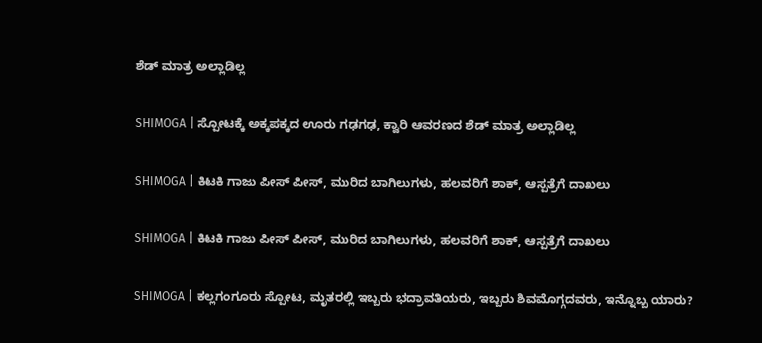ಶೆಡ್‌ ಮಾತ್ರ ಅಲ್ಲಾಡಿಲ್ಲ

SHIMOGA | ಸ್ಪೋಟಕ್ಕೆ ಅಕ್ಕಪಕ್ಕದ ಊರು ಗಢಗಢ, ಕ್ವಾರಿ ಆವರಣದ ಶೆಡ್‌ ಮಾತ್ರ ಅಲ್ಲಾಡಿಲ್ಲ

SHIMOGA | ಕಿಟಕಿ ಗಾಜು ಪೀಸ್ ಪೀಸ್, ಮುರಿದ ಬಾಗಿಲುಗಳು, ಹಲವರಿಗೆ ಶಾಕ್, ಆಸ್ಪತ್ರೆಗೆ ದಾಖಲು

SHIMOGA | ಕಿಟಕಿ ಗಾಜು ಪೀಸ್ ಪೀಸ್, ಮುರಿದ ಬಾಗಿಲುಗಳು, ಹಲವರಿಗೆ ಶಾಕ್, ಆಸ್ಪತ್ರೆಗೆ ದಾಖಲು

SHIMOGA | ಕಲ್ಲಗಂಗೂರು ಸ್ಪೋಟ, ಮೃತರಲ್ಲಿ ಇಬ್ಬರು ಭದ್ರಾವತಿಯರು, ಇಬ್ಬರು ಶಿವಮೊಗ್ಗದವರು, ಇನ್ನೊಬ್ಬ ಯಾರು?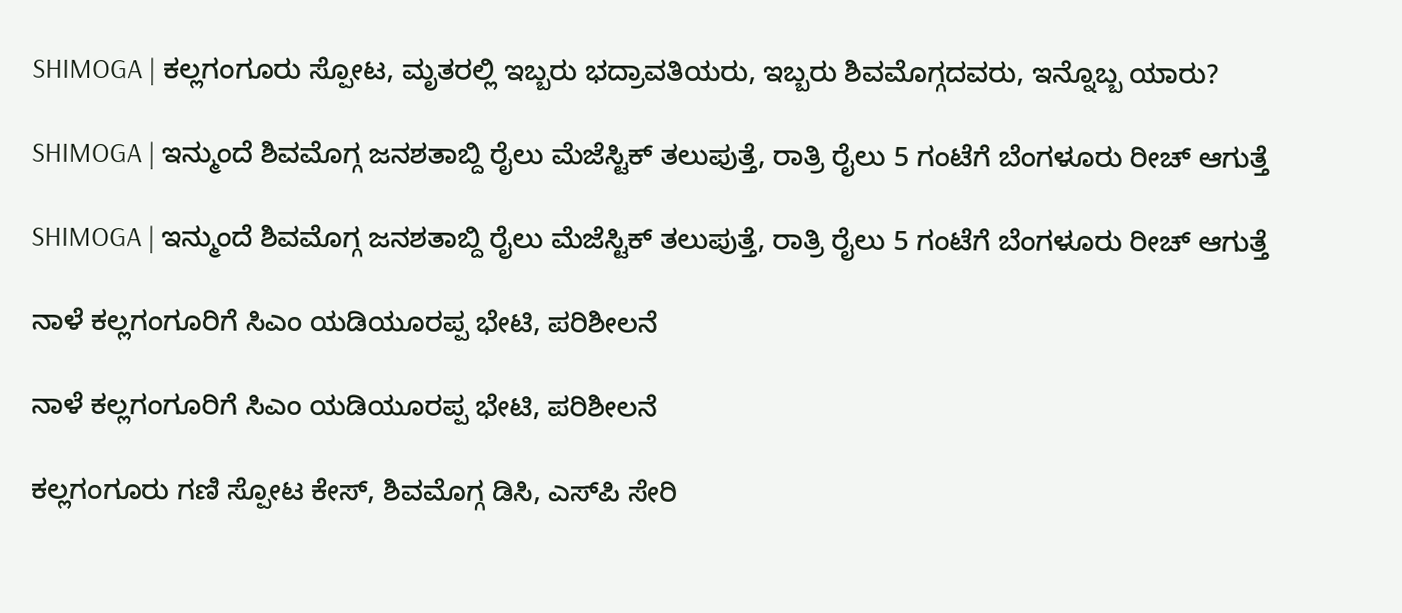SHIMOGA | ಕಲ್ಲಗಂಗೂರು ಸ್ಪೋಟ, ಮೃತರಲ್ಲಿ ಇಬ್ಬರು ಭದ್ರಾವತಿಯರು, ಇಬ್ಬರು ಶಿವಮೊಗ್ಗದವರು, ಇನ್ನೊಬ್ಬ ಯಾರು?

SHIMOGA | ಇನ್ಮುಂದೆ ಶಿವಮೊಗ್ಗ ಜನಶತಾಬ್ದಿ ರೈಲು ಮೆಜೆಸ್ಟಿಕ್ ತಲುಪುತ್ತೆ, ರಾತ್ರಿ ರೈಲು 5 ಗಂಟೆಗೆ ಬೆಂಗಳೂರು ರೀಚ್ ಆಗುತ್ತೆ

SHIMOGA | ಇನ್ಮುಂದೆ ಶಿವಮೊಗ್ಗ ಜನಶತಾಬ್ದಿ ರೈಲು ಮೆಜೆಸ್ಟಿಕ್ ತಲುಪುತ್ತೆ, ರಾತ್ರಿ ರೈಲು 5 ಗಂಟೆಗೆ ಬೆಂಗಳೂರು ರೀಚ್ ಆಗುತ್ತೆ

ನಾಳೆ ಕಲ್ಲಗಂಗೂರಿಗೆ ಸಿಎಂ ಯಡಿಯೂರಪ್ಪ ಭೇಟಿ, ಪರಿಶೀಲನೆ

ನಾಳೆ ಕಲ್ಲಗಂಗೂರಿಗೆ ಸಿಎಂ ಯಡಿಯೂರಪ್ಪ ಭೇಟಿ, ಪರಿಶೀಲನೆ

ಕಲ್ಲಗಂಗೂರು ಗಣಿ ಸ್ಪೋಟ ಕೇಸ್, ಶಿವಮೊಗ್ಗ ಡಿಸಿ, ಎಸ್‌ಪಿ ಸೇರಿ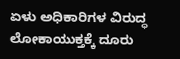ಏಳು ಅಧಿಕಾರಿಗಳ ವಿರುದ್ಧ ಲೋಕಾಯುಕ್ತಕ್ಕೆ ದೂರು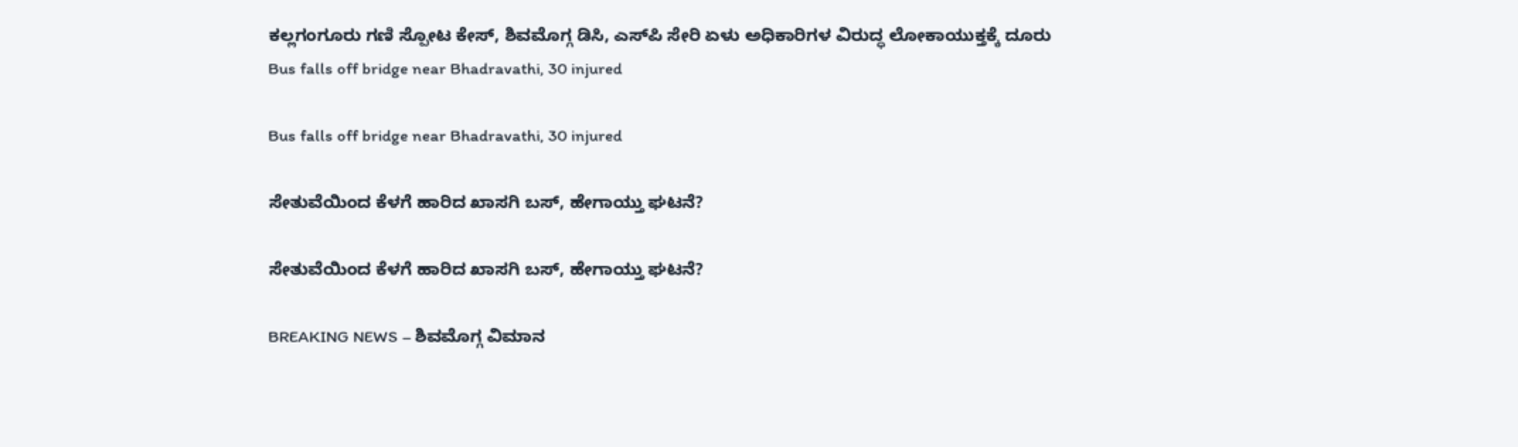ಕಲ್ಲಗಂಗೂರು ಗಣಿ ಸ್ಪೋಟ ಕೇಸ್, ಶಿವಮೊಗ್ಗ ಡಿಸಿ, ಎಸ್‌ಪಿ ಸೇರಿ ಏಳು ಅಧಿಕಾರಿಗಳ ವಿರುದ್ಧ ಲೋಕಾಯುಕ್ತಕ್ಕೆ ದೂರು
Bus falls off bridge near Bhadravathi, 30 injured

Bus falls off bridge near Bhadravathi, 30 injured

ಸೇತುವೆಯಿಂದ ಕೆಳಗೆ ಹಾರಿದ ಖಾಸಗಿ ಬಸ್‌, ಹೇಗಾಯ್ತು ಘಟನೆ?

ಸೇತುವೆಯಿಂದ ಕೆಳಗೆ ಹಾರಿದ ಖಾಸಗಿ ಬಸ್‌, ಹೇಗಾಯ್ತು ಘಟನೆ?

BREAKING NEWS – ಶಿವಮೊಗ್ಗ ವಿಮಾನ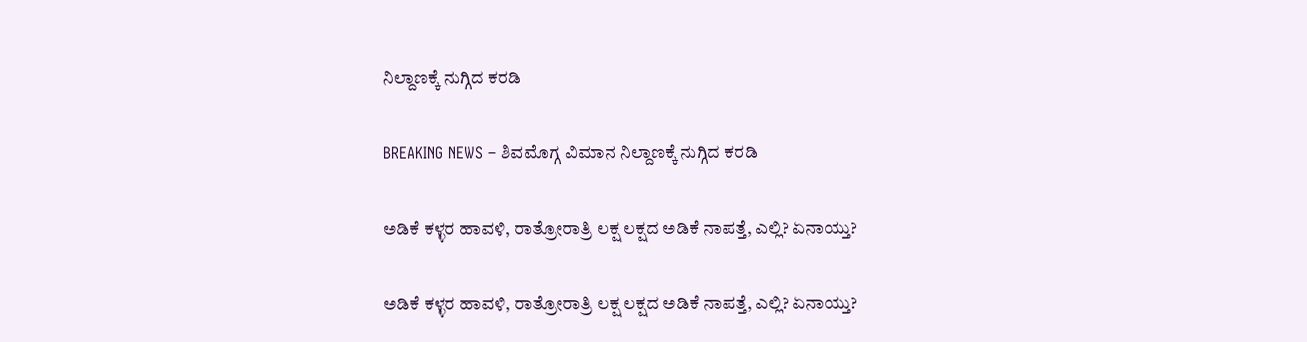ನಿಲ್ದಾಣಕ್ಕೆ ನುಗ್ಗಿದ ಕರಡಿ

BREAKING NEWS – ಶಿವಮೊಗ್ಗ ವಿಮಾನ ನಿಲ್ದಾಣಕ್ಕೆ ನುಗ್ಗಿದ ಕರಡಿ

ಅಡಿಕೆ ಕಳ್ಳರ ಹಾವಳಿ, ರಾತ್ರೋರಾತ್ರಿ ಲಕ್ಷ ಲಕ್ಷದ ಅಡಿಕೆ ನಾಪತ್ತೆ, ಎಲ್ಲಿ? ಏನಾಯ್ತು?

ಅಡಿಕೆ ಕಳ್ಳರ ಹಾವಳಿ, ರಾತ್ರೋರಾತ್ರಿ ಲಕ್ಷ ಲಕ್ಷದ ಅಡಿಕೆ ನಾಪತ್ತೆ, ಎಲ್ಲಿ? ಏನಾಯ್ತು?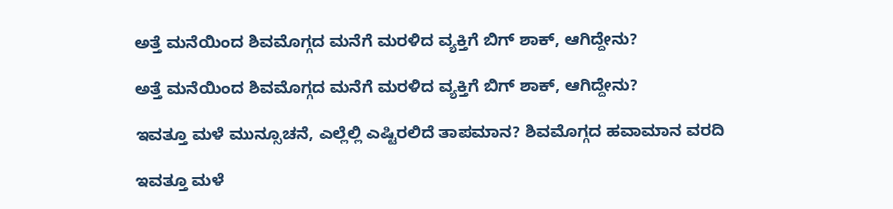ಅತ್ತೆ ಮನೆಯಿಂದ ಶಿವಮೊಗ್ಗದ ಮನೆಗೆ ಮರಳಿದ ವ್ಯಕ್ತಿಗೆ ಬಿಗ್‌ ಶಾಕ್‌, ಆಗಿದ್ದೇನು?

ಅತ್ತೆ ಮನೆಯಿಂದ ಶಿವಮೊಗ್ಗದ ಮನೆಗೆ ಮರಳಿದ ವ್ಯಕ್ತಿಗೆ ಬಿಗ್‌ ಶಾಕ್‌, ಆಗಿದ್ದೇನು?

ಇವತ್ತೂ ಮಳೆ ಮುನ್ಸೂಚನೆ, ಎಲ್ಲೆಲ್ಲಿ ಎಷ್ಟಿರಲಿದೆ ತಾಪಮಾನ? ಶಿವಮೊಗ್ಗದ ಹವಾಮಾನ ವರದಿ

ಇವತ್ತೂ ಮಳೆ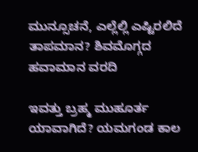ಮುನ್ಸೂಚನೆ, ಎಲ್ಲೆಲ್ಲಿ ಎಷ್ಟಿರಲಿದೆ ತಾಪಮಾನ? ಶಿವಮೊಗ್ಗದ ಹವಾಮಾನ ವರದಿ

ಇವತ್ತು ಬ್ರಹ್ಮ ಮುಹೂರ್ತ ಯಾವಾಗಿದೆ? ಯಮಗಂಡ ಕಾಲ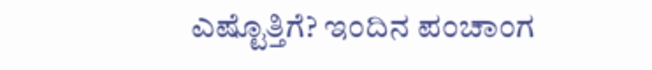ಎಷ್ಟೊತ್ತಿಗೆ? ಇಂದಿನ ಪಂಚಾಂಗ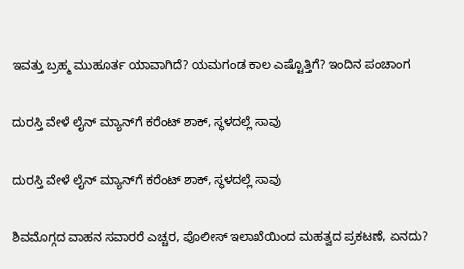ಇವತ್ತು ಬ್ರಹ್ಮ ಮುಹೂರ್ತ ಯಾವಾಗಿದೆ? ಯಮಗಂಡ ಕಾಲ ಎಷ್ಟೊತ್ತಿಗೆ? ಇಂದಿನ ಪಂಚಾಂಗ

ದುರಸ್ತಿ ವೇಳೆ ಲೈನ್‌ ಮ್ಯಾನ್‌ಗೆ ಕರೆಂಟ್‌ ಶಾಕ್‌, ಸ್ಥಳದಲ್ಲೆ ಸಾವು

ದುರಸ್ತಿ ವೇಳೆ ಲೈನ್‌ ಮ್ಯಾನ್‌ಗೆ ಕರೆಂಟ್‌ ಶಾಕ್‌, ಸ್ಥಳದಲ್ಲೆ ಸಾವು

ಶಿವಮೊಗ್ಗದ ವಾಹನ ಸವಾರರೆ ಎಚ್ಚರ, ಪೊಲೀಸ್‌ ಇಲಾಖೆಯಿಂದ ಮಹತ್ವದ ಪ್ರಕಟಣೆ, ಏನದು?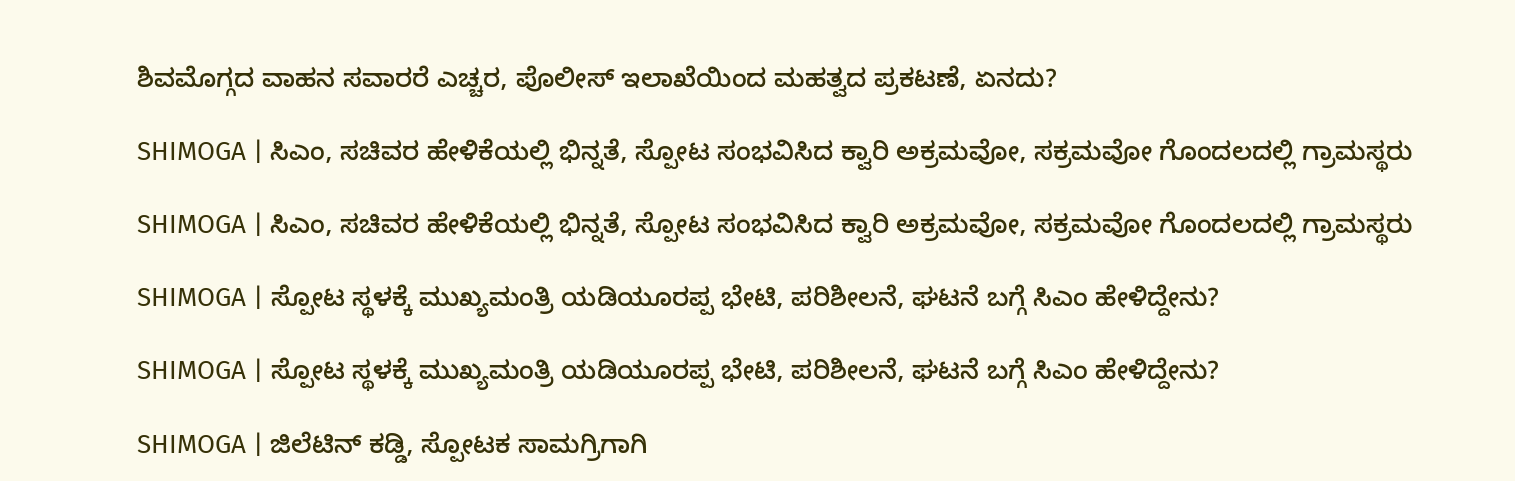ಶಿವಮೊಗ್ಗದ ವಾಹನ ಸವಾರರೆ ಎಚ್ಚರ, ಪೊಲೀಸ್‌ ಇಲಾಖೆಯಿಂದ ಮಹತ್ವದ ಪ್ರಕಟಣೆ, ಏನದು?

SHIMOGA | ಸಿಎಂ, ಸಚಿವರ ಹೇಳಿಕೆಯಲ್ಲಿ ಭಿನ್ನತೆ, ಸ್ಪೋಟ ಸಂಭವಿಸಿದ ಕ್ವಾರಿ ಅಕ್ರಮವೋ, ಸಕ್ರಮವೋ ಗೊಂದಲದಲ್ಲಿ ಗ್ರಾಮಸ್ಥರು

SHIMOGA | ಸಿಎಂ, ಸಚಿವರ ಹೇಳಿಕೆಯಲ್ಲಿ ಭಿನ್ನತೆ, ಸ್ಪೋಟ ಸಂಭವಿಸಿದ ಕ್ವಾರಿ ಅಕ್ರಮವೋ, ಸಕ್ರಮವೋ ಗೊಂದಲದಲ್ಲಿ ಗ್ರಾಮಸ್ಥರು

SHIMOGA | ಸ್ಪೋಟ ಸ್ಥಳಕ್ಕೆ ಮುಖ್ಯಮಂತ್ರಿ ಯಡಿಯೂರಪ್ಪ ಭೇಟಿ, ಪರಿಶೀಲನೆ, ಘಟನೆ ಬಗ್ಗೆ ಸಿಎಂ ಹೇಳಿದ್ದೇನು?

SHIMOGA | ಸ್ಪೋಟ ಸ್ಥಳಕ್ಕೆ ಮುಖ್ಯಮಂತ್ರಿ ಯಡಿಯೂರಪ್ಪ ಭೇಟಿ, ಪರಿಶೀಲನೆ, ಘಟನೆ ಬಗ್ಗೆ ಸಿಎಂ ಹೇಳಿದ್ದೇನು?

SHIMOGA | ಜಿಲೆಟಿನ್ ಕಡ್ಡಿ, ಸ್ಪೋಟಕ ಸಾಮಗ್ರಿಗಾಗಿ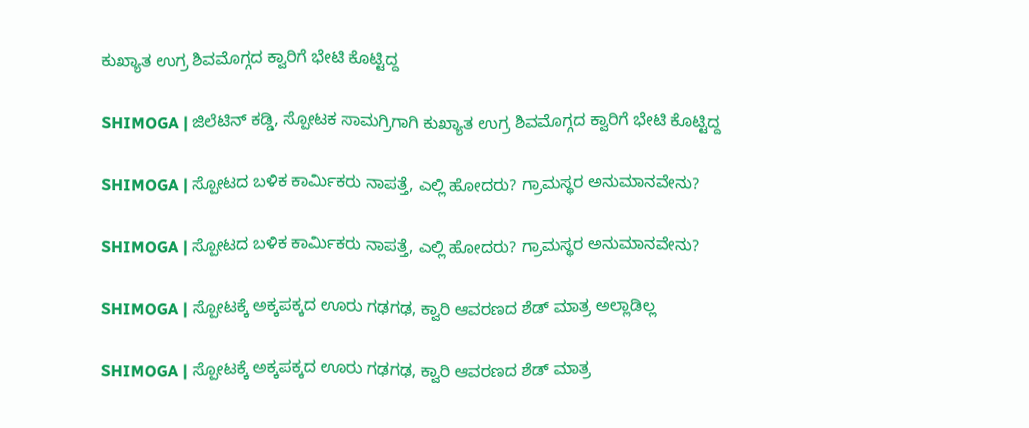ಕುಖ್ಯಾತ ಉಗ್ರ ಶಿವಮೊಗ್ಗದ ಕ್ವಾರಿಗೆ ಭೇಟಿ ಕೊಟ್ಟಿದ್ದ

SHIMOGA | ಜಿಲೆಟಿನ್ ಕಡ್ಡಿ, ಸ್ಪೋಟಕ ಸಾಮಗ್ರಿಗಾಗಿ ಕುಖ್ಯಾತ ಉಗ್ರ ಶಿವಮೊಗ್ಗದ ಕ್ವಾರಿಗೆ ಭೇಟಿ ಕೊಟ್ಟಿದ್ದ

SHIMOGA | ಸ್ಪೋಟದ ಬಳಿಕ ಕಾರ್ಮಿಕರು ನಾಪತ್ತೆ, ಎಲ್ಲಿ ಹೋದರು? ಗ್ರಾಮಸ್ಥರ ಅನುಮಾನವೇನು?

SHIMOGA | ಸ್ಪೋಟದ ಬಳಿಕ ಕಾರ್ಮಿಕರು ನಾಪತ್ತೆ, ಎಲ್ಲಿ ಹೋದರು? ಗ್ರಾಮಸ್ಥರ ಅನುಮಾನವೇನು?

SHIMOGA | ಸ್ಪೋಟಕ್ಕೆ ಅಕ್ಕಪಕ್ಕದ ಊರು ಗಢಗಢ, ಕ್ವಾರಿ ಆವರಣದ ಶೆಡ್‌ ಮಾತ್ರ ಅಲ್ಲಾಡಿಲ್ಲ

SHIMOGA | ಸ್ಪೋಟಕ್ಕೆ ಅಕ್ಕಪಕ್ಕದ ಊರು ಗಢಗಢ, ಕ್ವಾರಿ ಆವರಣದ ಶೆಡ್‌ ಮಾತ್ರ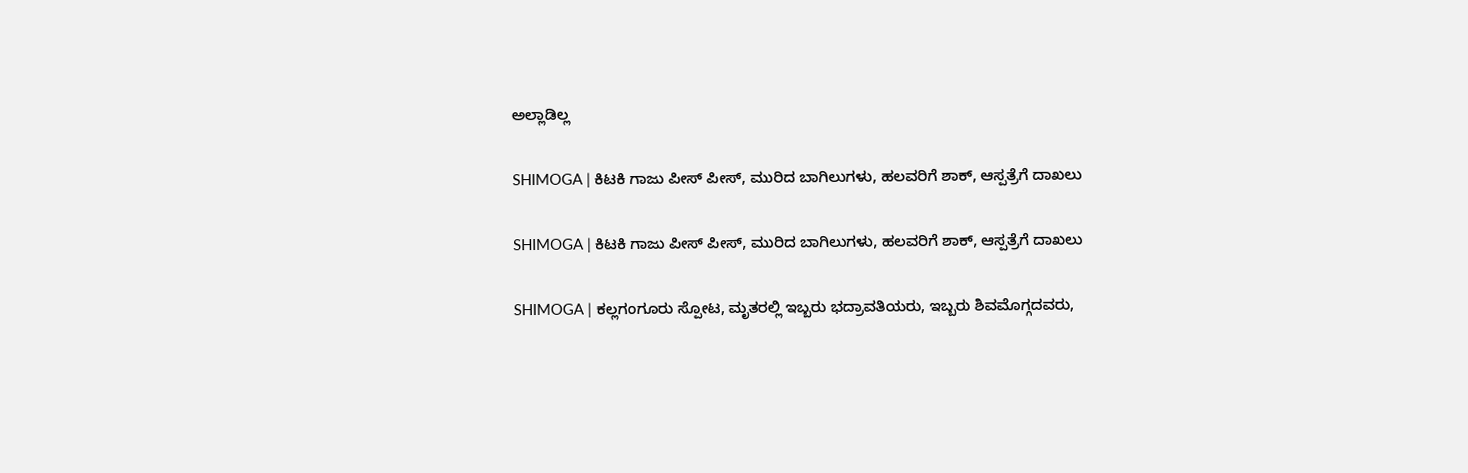ಅಲ್ಲಾಡಿಲ್ಲ

SHIMOGA | ಕಿಟಕಿ ಗಾಜು ಪೀಸ್ ಪೀಸ್, ಮುರಿದ ಬಾಗಿಲುಗಳು, ಹಲವರಿಗೆ ಶಾಕ್, ಆಸ್ಪತ್ರೆಗೆ ದಾಖಲು

SHIMOGA | ಕಿಟಕಿ ಗಾಜು ಪೀಸ್ ಪೀಸ್, ಮುರಿದ ಬಾಗಿಲುಗಳು, ಹಲವರಿಗೆ ಶಾಕ್, ಆಸ್ಪತ್ರೆಗೆ ದಾಖಲು

SHIMOGA | ಕಲ್ಲಗಂಗೂರು ಸ್ಪೋಟ, ಮೃತರಲ್ಲಿ ಇಬ್ಬರು ಭದ್ರಾವತಿಯರು, ಇಬ್ಬರು ಶಿವಮೊಗ್ಗದವರು,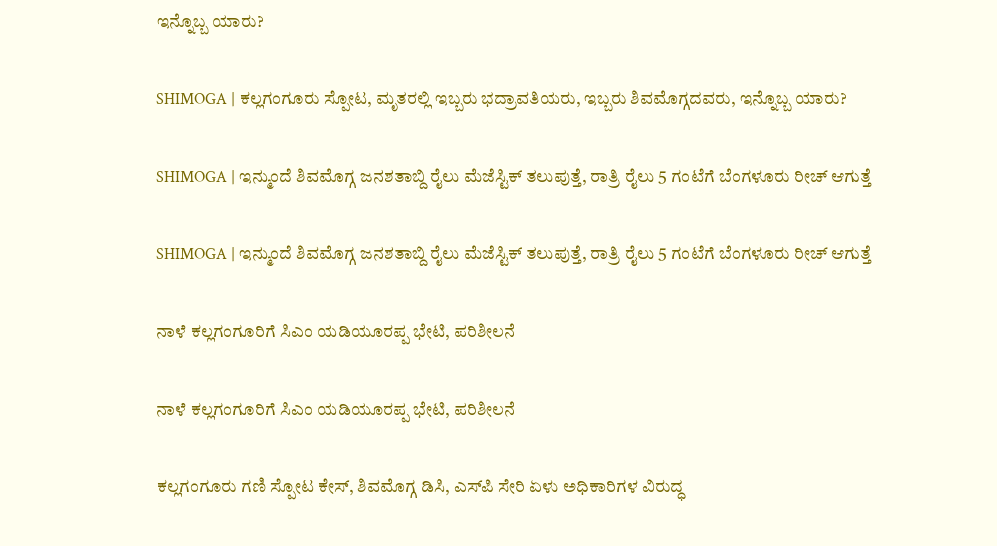ಇನ್ನೊಬ್ಬ ಯಾರು?

SHIMOGA | ಕಲ್ಲಗಂಗೂರು ಸ್ಪೋಟ, ಮೃತರಲ್ಲಿ ಇಬ್ಬರು ಭದ್ರಾವತಿಯರು, ಇಬ್ಬರು ಶಿವಮೊಗ್ಗದವರು, ಇನ್ನೊಬ್ಬ ಯಾರು?

SHIMOGA | ಇನ್ಮುಂದೆ ಶಿವಮೊಗ್ಗ ಜನಶತಾಬ್ದಿ ರೈಲು ಮೆಜೆಸ್ಟಿಕ್ ತಲುಪುತ್ತೆ, ರಾತ್ರಿ ರೈಲು 5 ಗಂಟೆಗೆ ಬೆಂಗಳೂರು ರೀಚ್ ಆಗುತ್ತೆ

SHIMOGA | ಇನ್ಮುಂದೆ ಶಿವಮೊಗ್ಗ ಜನಶತಾಬ್ದಿ ರೈಲು ಮೆಜೆಸ್ಟಿಕ್ ತಲುಪುತ್ತೆ, ರಾತ್ರಿ ರೈಲು 5 ಗಂಟೆಗೆ ಬೆಂಗಳೂರು ರೀಚ್ ಆಗುತ್ತೆ

ನಾಳೆ ಕಲ್ಲಗಂಗೂರಿಗೆ ಸಿಎಂ ಯಡಿಯೂರಪ್ಪ ಭೇಟಿ, ಪರಿಶೀಲನೆ

ನಾಳೆ ಕಲ್ಲಗಂಗೂರಿಗೆ ಸಿಎಂ ಯಡಿಯೂರಪ್ಪ ಭೇಟಿ, ಪರಿಶೀಲನೆ

ಕಲ್ಲಗಂಗೂರು ಗಣಿ ಸ್ಪೋಟ ಕೇಸ್, ಶಿವಮೊಗ್ಗ ಡಿಸಿ, ಎಸ್‌ಪಿ ಸೇರಿ ಏಳು ಅಧಿಕಾರಿಗಳ ವಿರುದ್ಧ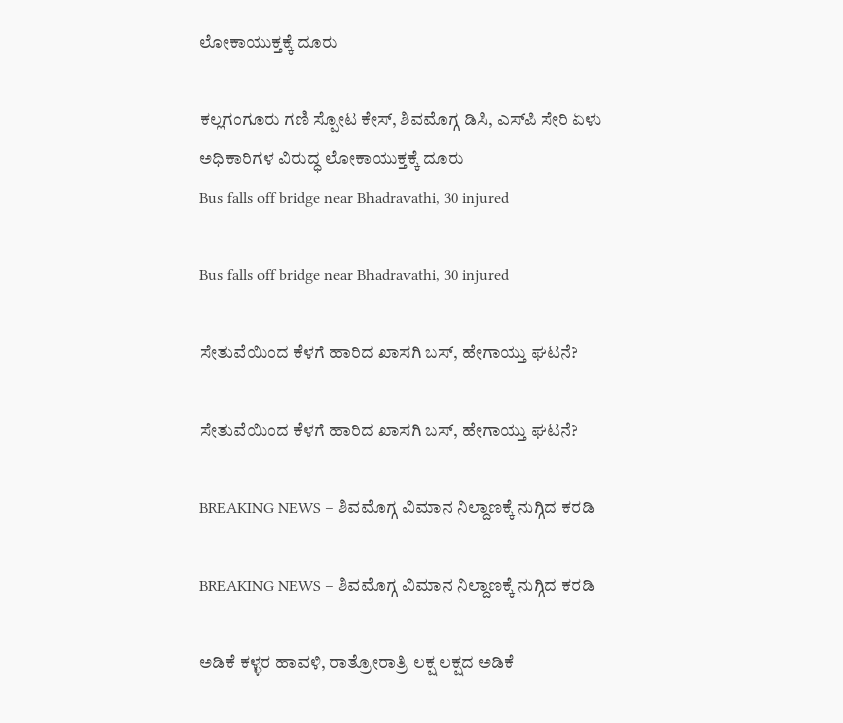ಲೋಕಾಯುಕ್ತಕ್ಕೆ ದೂರು

ಕಲ್ಲಗಂಗೂರು ಗಣಿ ಸ್ಪೋಟ ಕೇಸ್, ಶಿವಮೊಗ್ಗ ಡಿಸಿ, ಎಸ್‌ಪಿ ಸೇರಿ ಏಳು ಅಧಿಕಾರಿಗಳ ವಿರುದ್ಧ ಲೋಕಾಯುಕ್ತಕ್ಕೆ ದೂರು
Bus falls off bridge near Bhadravathi, 30 injured

Bus falls off bridge near Bhadravathi, 30 injured

ಸೇತುವೆಯಿಂದ ಕೆಳಗೆ ಹಾರಿದ ಖಾಸಗಿ ಬಸ್‌, ಹೇಗಾಯ್ತು ಘಟನೆ?

ಸೇತುವೆಯಿಂದ ಕೆಳಗೆ ಹಾರಿದ ಖಾಸಗಿ ಬಸ್‌, ಹೇಗಾಯ್ತು ಘಟನೆ?

BREAKING NEWS – ಶಿವಮೊಗ್ಗ ವಿಮಾನ ನಿಲ್ದಾಣಕ್ಕೆ ನುಗ್ಗಿದ ಕರಡಿ

BREAKING NEWS – ಶಿವಮೊಗ್ಗ ವಿಮಾನ ನಿಲ್ದಾಣಕ್ಕೆ ನುಗ್ಗಿದ ಕರಡಿ

ಅಡಿಕೆ ಕಳ್ಳರ ಹಾವಳಿ, ರಾತ್ರೋರಾತ್ರಿ ಲಕ್ಷ ಲಕ್ಷದ ಅಡಿಕೆ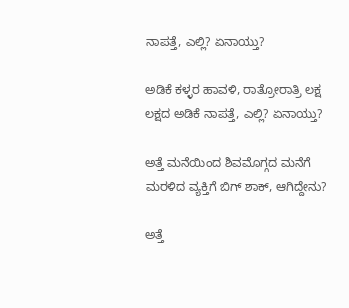ನಾಪತ್ತೆ, ಎಲ್ಲಿ? ಏನಾಯ್ತು?

ಅಡಿಕೆ ಕಳ್ಳರ ಹಾವಳಿ, ರಾತ್ರೋರಾತ್ರಿ ಲಕ್ಷ ಲಕ್ಷದ ಅಡಿಕೆ ನಾಪತ್ತೆ, ಎಲ್ಲಿ? ಏನಾಯ್ತು?

ಅತ್ತೆ ಮನೆಯಿಂದ ಶಿವಮೊಗ್ಗದ ಮನೆಗೆ ಮರಳಿದ ವ್ಯಕ್ತಿಗೆ ಬಿಗ್‌ ಶಾಕ್‌, ಆಗಿದ್ದೇನು?

ಅತ್ತೆ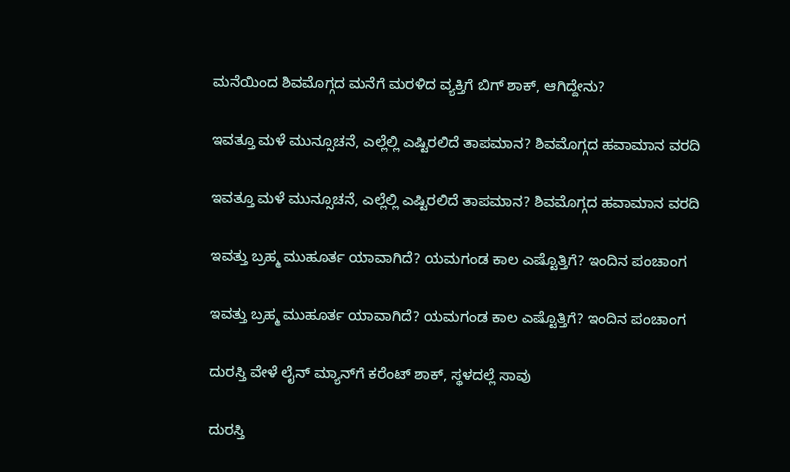ಮನೆಯಿಂದ ಶಿವಮೊಗ್ಗದ ಮನೆಗೆ ಮರಳಿದ ವ್ಯಕ್ತಿಗೆ ಬಿಗ್‌ ಶಾಕ್‌, ಆಗಿದ್ದೇನು?

ಇವತ್ತೂ ಮಳೆ ಮುನ್ಸೂಚನೆ, ಎಲ್ಲೆಲ್ಲಿ ಎಷ್ಟಿರಲಿದೆ ತಾಪಮಾನ? ಶಿವಮೊಗ್ಗದ ಹವಾಮಾನ ವರದಿ

ಇವತ್ತೂ ಮಳೆ ಮುನ್ಸೂಚನೆ, ಎಲ್ಲೆಲ್ಲಿ ಎಷ್ಟಿರಲಿದೆ ತಾಪಮಾನ? ಶಿವಮೊಗ್ಗದ ಹವಾಮಾನ ವರದಿ

ಇವತ್ತು ಬ್ರಹ್ಮ ಮುಹೂರ್ತ ಯಾವಾಗಿದೆ? ಯಮಗಂಡ ಕಾಲ ಎಷ್ಟೊತ್ತಿಗೆ? ಇಂದಿನ ಪಂಚಾಂಗ

ಇವತ್ತು ಬ್ರಹ್ಮ ಮುಹೂರ್ತ ಯಾವಾಗಿದೆ? ಯಮಗಂಡ ಕಾಲ ಎಷ್ಟೊತ್ತಿಗೆ? ಇಂದಿನ ಪಂಚಾಂಗ

ದುರಸ್ತಿ ವೇಳೆ ಲೈನ್‌ ಮ್ಯಾನ್‌ಗೆ ಕರೆಂಟ್‌ ಶಾಕ್‌, ಸ್ಥಳದಲ್ಲೆ ಸಾವು

ದುರಸ್ತಿ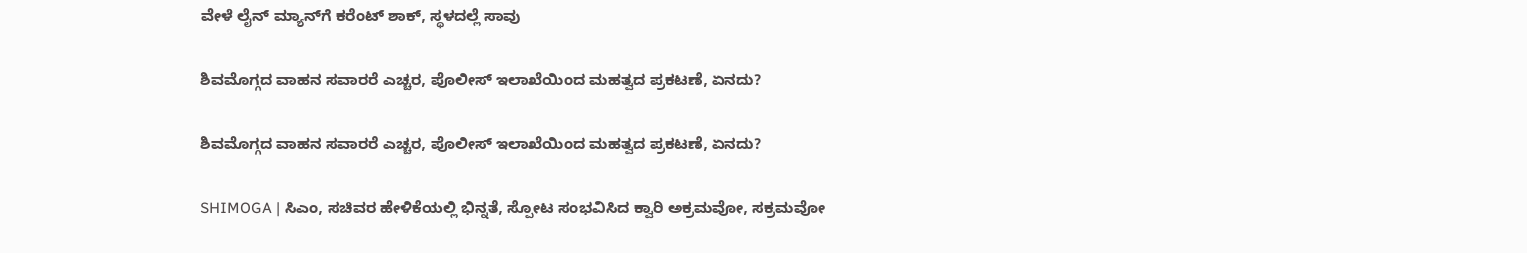ವೇಳೆ ಲೈನ್‌ ಮ್ಯಾನ್‌ಗೆ ಕರೆಂಟ್‌ ಶಾಕ್‌, ಸ್ಥಳದಲ್ಲೆ ಸಾವು

ಶಿವಮೊಗ್ಗದ ವಾಹನ ಸವಾರರೆ ಎಚ್ಚರ, ಪೊಲೀಸ್‌ ಇಲಾಖೆಯಿಂದ ಮಹತ್ವದ ಪ್ರಕಟಣೆ, ಏನದು?

ಶಿವಮೊಗ್ಗದ ವಾಹನ ಸವಾರರೆ ಎಚ್ಚರ, ಪೊಲೀಸ್‌ ಇಲಾಖೆಯಿಂದ ಮಹತ್ವದ ಪ್ರಕಟಣೆ, ಏನದು?

SHIMOGA | ಸಿಎಂ, ಸಚಿವರ ಹೇಳಿಕೆಯಲ್ಲಿ ಭಿನ್ನತೆ, ಸ್ಪೋಟ ಸಂಭವಿಸಿದ ಕ್ವಾರಿ ಅಕ್ರಮವೋ, ಸಕ್ರಮವೋ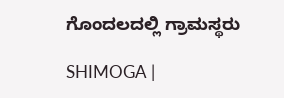ಗೊಂದಲದಲ್ಲಿ ಗ್ರಾಮಸ್ಥರು

SHIMOGA |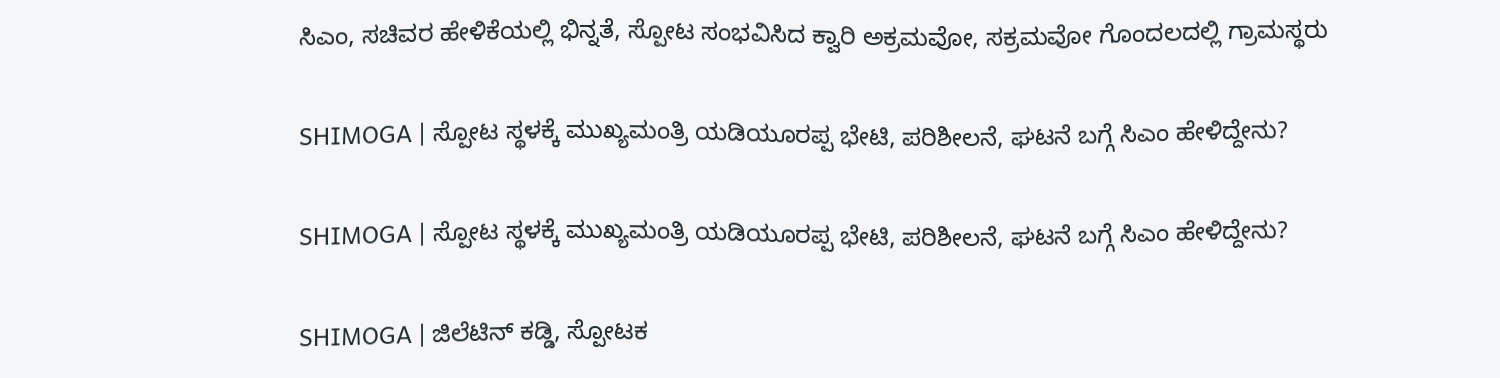ಸಿಎಂ, ಸಚಿವರ ಹೇಳಿಕೆಯಲ್ಲಿ ಭಿನ್ನತೆ, ಸ್ಪೋಟ ಸಂಭವಿಸಿದ ಕ್ವಾರಿ ಅಕ್ರಮವೋ, ಸಕ್ರಮವೋ ಗೊಂದಲದಲ್ಲಿ ಗ್ರಾಮಸ್ಥರು

SHIMOGA | ಸ್ಪೋಟ ಸ್ಥಳಕ್ಕೆ ಮುಖ್ಯಮಂತ್ರಿ ಯಡಿಯೂರಪ್ಪ ಭೇಟಿ, ಪರಿಶೀಲನೆ, ಘಟನೆ ಬಗ್ಗೆ ಸಿಎಂ ಹೇಳಿದ್ದೇನು?

SHIMOGA | ಸ್ಪೋಟ ಸ್ಥಳಕ್ಕೆ ಮುಖ್ಯಮಂತ್ರಿ ಯಡಿಯೂರಪ್ಪ ಭೇಟಿ, ಪರಿಶೀಲನೆ, ಘಟನೆ ಬಗ್ಗೆ ಸಿಎಂ ಹೇಳಿದ್ದೇನು?

SHIMOGA | ಜಿಲೆಟಿನ್ ಕಡ್ಡಿ, ಸ್ಪೋಟಕ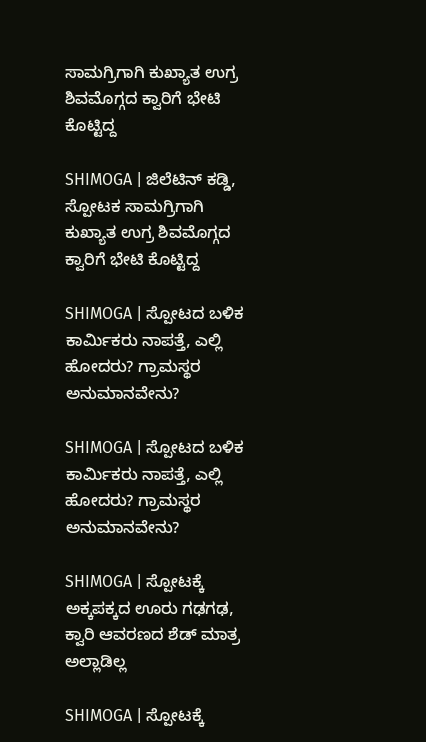ಸಾಮಗ್ರಿಗಾಗಿ ಕುಖ್ಯಾತ ಉಗ್ರ ಶಿವಮೊಗ್ಗದ ಕ್ವಾರಿಗೆ ಭೇಟಿ ಕೊಟ್ಟಿದ್ದ

SHIMOGA | ಜಿಲೆಟಿನ್ ಕಡ್ಡಿ, ಸ್ಪೋಟಕ ಸಾಮಗ್ರಿಗಾಗಿ ಕುಖ್ಯಾತ ಉಗ್ರ ಶಿವಮೊಗ್ಗದ ಕ್ವಾರಿಗೆ ಭೇಟಿ ಕೊಟ್ಟಿದ್ದ

SHIMOGA | ಸ್ಪೋಟದ ಬಳಿಕ ಕಾರ್ಮಿಕರು ನಾಪತ್ತೆ, ಎಲ್ಲಿ ಹೋದರು? ಗ್ರಾಮಸ್ಥರ ಅನುಮಾನವೇನು?

SHIMOGA | ಸ್ಪೋಟದ ಬಳಿಕ ಕಾರ್ಮಿಕರು ನಾಪತ್ತೆ, ಎಲ್ಲಿ ಹೋದರು? ಗ್ರಾಮಸ್ಥರ ಅನುಮಾನವೇನು?

SHIMOGA | ಸ್ಪೋಟಕ್ಕೆ ಅಕ್ಕಪಕ್ಕದ ಊರು ಗಢಗಢ, ಕ್ವಾರಿ ಆವರಣದ ಶೆಡ್‌ ಮಾತ್ರ ಅಲ್ಲಾಡಿಲ್ಲ

SHIMOGA | ಸ್ಪೋಟಕ್ಕೆ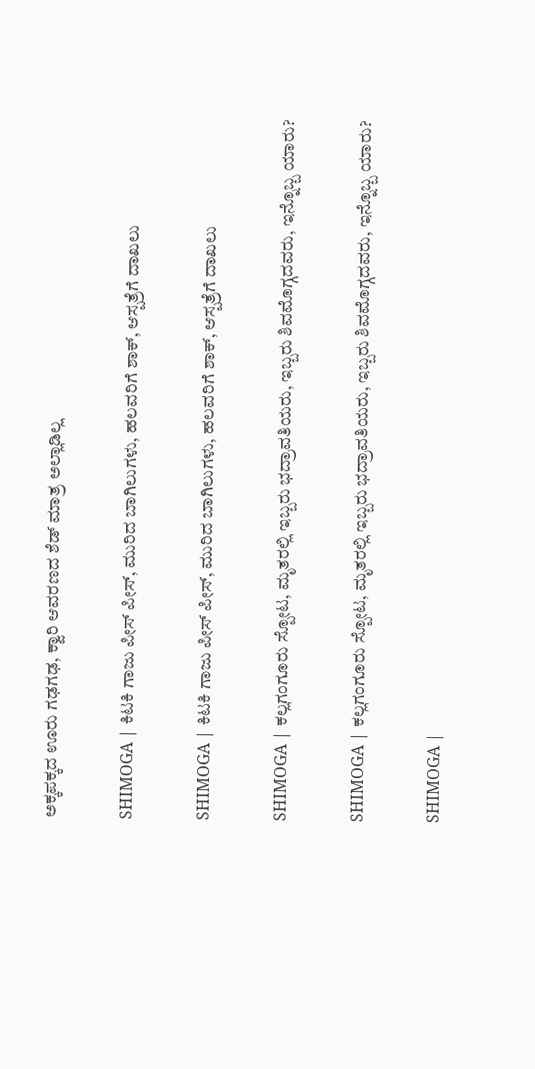ಅಕ್ಕಪಕ್ಕದ ಊರು ಗಢಗಢ, ಕ್ವಾರಿ ಆವರಣದ ಶೆಡ್‌ ಮಾತ್ರ ಅಲ್ಲಾಡಿಲ್ಲ

SHIMOGA | ಕಿಟಕಿ ಗಾಜು ಪೀಸ್ ಪೀಸ್, ಮುರಿದ ಬಾಗಿಲುಗಳು, ಹಲವರಿಗೆ ಶಾಕ್, ಆಸ್ಪತ್ರೆಗೆ ದಾಖಲು

SHIMOGA | ಕಿಟಕಿ ಗಾಜು ಪೀಸ್ ಪೀಸ್, ಮುರಿದ ಬಾಗಿಲುಗಳು, ಹಲವರಿಗೆ ಶಾಕ್, ಆಸ್ಪತ್ರೆಗೆ ದಾಖಲು

SHIMOGA | ಕಲ್ಲಗಂಗೂರು ಸ್ಪೋಟ, ಮೃತರಲ್ಲಿ ಇಬ್ಬರು ಭದ್ರಾವತಿಯರು, ಇಬ್ಬರು ಶಿವಮೊಗ್ಗದವರು, ಇನ್ನೊಬ್ಬ ಯಾರು?

SHIMOGA | ಕಲ್ಲಗಂಗೂರು ಸ್ಪೋಟ, ಮೃತರಲ್ಲಿ ಇಬ್ಬರು ಭದ್ರಾವತಿಯರು, ಇಬ್ಬರು ಶಿವಮೊಗ್ಗದವರು, ಇನ್ನೊಬ್ಬ ಯಾರು?

SHIMOGA |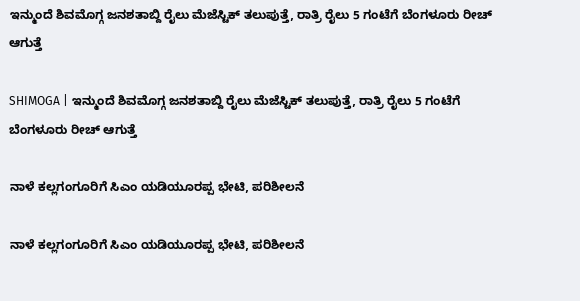ಇನ್ಮುಂದೆ ಶಿವಮೊಗ್ಗ ಜನಶತಾಬ್ದಿ ರೈಲು ಮೆಜೆಸ್ಟಿಕ್ ತಲುಪುತ್ತೆ, ರಾತ್ರಿ ರೈಲು 5 ಗಂಟೆಗೆ ಬೆಂಗಳೂರು ರೀಚ್ ಆಗುತ್ತೆ

SHIMOGA | ಇನ್ಮುಂದೆ ಶಿವಮೊಗ್ಗ ಜನಶತಾಬ್ದಿ ರೈಲು ಮೆಜೆಸ್ಟಿಕ್ ತಲುಪುತ್ತೆ, ರಾತ್ರಿ ರೈಲು 5 ಗಂಟೆಗೆ ಬೆಂಗಳೂರು ರೀಚ್ ಆಗುತ್ತೆ

ನಾಳೆ ಕಲ್ಲಗಂಗೂರಿಗೆ ಸಿಎಂ ಯಡಿಯೂರಪ್ಪ ಭೇಟಿ, ಪರಿಶೀಲನೆ

ನಾಳೆ ಕಲ್ಲಗಂಗೂರಿಗೆ ಸಿಎಂ ಯಡಿಯೂರಪ್ಪ ಭೇಟಿ, ಪರಿಶೀಲನೆ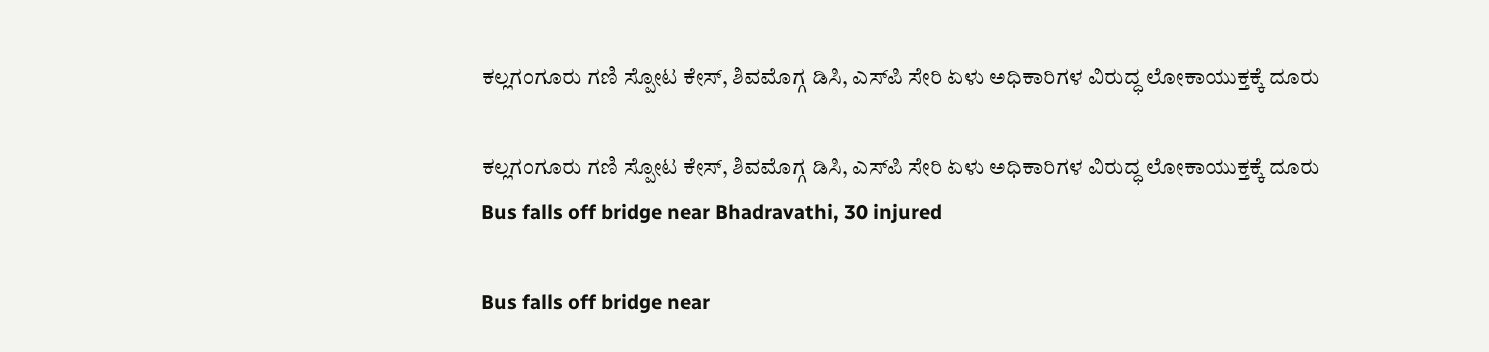ಕಲ್ಲಗಂಗೂರು ಗಣಿ ಸ್ಪೋಟ ಕೇಸ್, ಶಿವಮೊಗ್ಗ ಡಿಸಿ, ಎಸ್‌ಪಿ ಸೇರಿ ಏಳು ಅಧಿಕಾರಿಗಳ ವಿರುದ್ಧ ಲೋಕಾಯುಕ್ತಕ್ಕೆ ದೂರು

ಕಲ್ಲಗಂಗೂರು ಗಣಿ ಸ್ಪೋಟ ಕೇಸ್, ಶಿವಮೊಗ್ಗ ಡಿಸಿ, ಎಸ್‌ಪಿ ಸೇರಿ ಏಳು ಅಧಿಕಾರಿಗಳ ವಿರುದ್ಧ ಲೋಕಾಯುಕ್ತಕ್ಕೆ ದೂರು
Bus falls off bridge near Bhadravathi, 30 injured

Bus falls off bridge near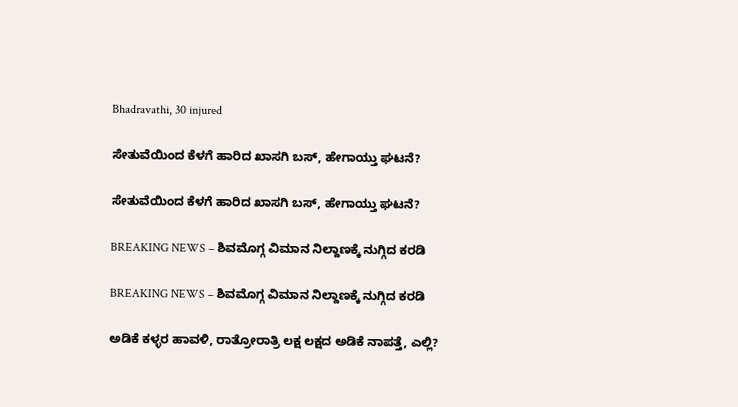Bhadravathi, 30 injured

ಸೇತುವೆಯಿಂದ ಕೆಳಗೆ ಹಾರಿದ ಖಾಸಗಿ ಬಸ್‌, ಹೇಗಾಯ್ತು ಘಟನೆ?

ಸೇತುವೆಯಿಂದ ಕೆಳಗೆ ಹಾರಿದ ಖಾಸಗಿ ಬಸ್‌, ಹೇಗಾಯ್ತು ಘಟನೆ?

BREAKING NEWS – ಶಿವಮೊಗ್ಗ ವಿಮಾನ ನಿಲ್ದಾಣಕ್ಕೆ ನುಗ್ಗಿದ ಕರಡಿ

BREAKING NEWS – ಶಿವಮೊಗ್ಗ ವಿಮಾನ ನಿಲ್ದಾಣಕ್ಕೆ ನುಗ್ಗಿದ ಕರಡಿ

ಅಡಿಕೆ ಕಳ್ಳರ ಹಾವಳಿ, ರಾತ್ರೋರಾತ್ರಿ ಲಕ್ಷ ಲಕ್ಷದ ಅಡಿಕೆ ನಾಪತ್ತೆ, ಎಲ್ಲಿ?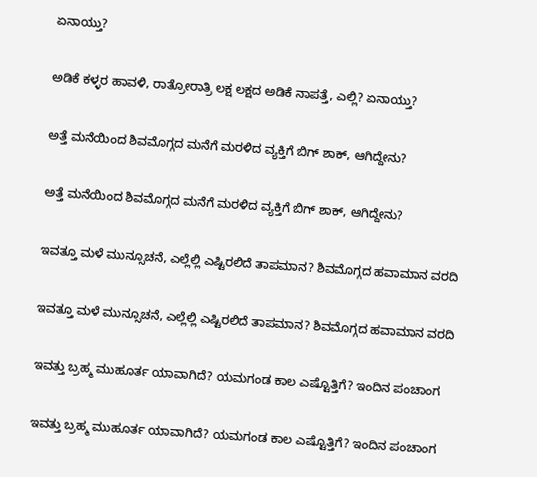ಏನಾಯ್ತು?

ಅಡಿಕೆ ಕಳ್ಳರ ಹಾವಳಿ, ರಾತ್ರೋರಾತ್ರಿ ಲಕ್ಷ ಲಕ್ಷದ ಅಡಿಕೆ ನಾಪತ್ತೆ, ಎಲ್ಲಿ? ಏನಾಯ್ತು?

ಅತ್ತೆ ಮನೆಯಿಂದ ಶಿವಮೊಗ್ಗದ ಮನೆಗೆ ಮರಳಿದ ವ್ಯಕ್ತಿಗೆ ಬಿಗ್‌ ಶಾಕ್‌, ಆಗಿದ್ದೇನು?

ಅತ್ತೆ ಮನೆಯಿಂದ ಶಿವಮೊಗ್ಗದ ಮನೆಗೆ ಮರಳಿದ ವ್ಯಕ್ತಿಗೆ ಬಿಗ್‌ ಶಾಕ್‌, ಆಗಿದ್ದೇನು?

ಇವತ್ತೂ ಮಳೆ ಮುನ್ಸೂಚನೆ, ಎಲ್ಲೆಲ್ಲಿ ಎಷ್ಟಿರಲಿದೆ ತಾಪಮಾನ? ಶಿವಮೊಗ್ಗದ ಹವಾಮಾನ ವರದಿ

ಇವತ್ತೂ ಮಳೆ ಮುನ್ಸೂಚನೆ, ಎಲ್ಲೆಲ್ಲಿ ಎಷ್ಟಿರಲಿದೆ ತಾಪಮಾನ? ಶಿವಮೊಗ್ಗದ ಹವಾಮಾನ ವರದಿ

ಇವತ್ತು ಬ್ರಹ್ಮ ಮುಹೂರ್ತ ಯಾವಾಗಿದೆ? ಯಮಗಂಡ ಕಾಲ ಎಷ್ಟೊತ್ತಿಗೆ? ಇಂದಿನ ಪಂಚಾಂಗ

ಇವತ್ತು ಬ್ರಹ್ಮ ಮುಹೂರ್ತ ಯಾವಾಗಿದೆ? ಯಮಗಂಡ ಕಾಲ ಎಷ್ಟೊತ್ತಿಗೆ? ಇಂದಿನ ಪಂಚಾಂಗ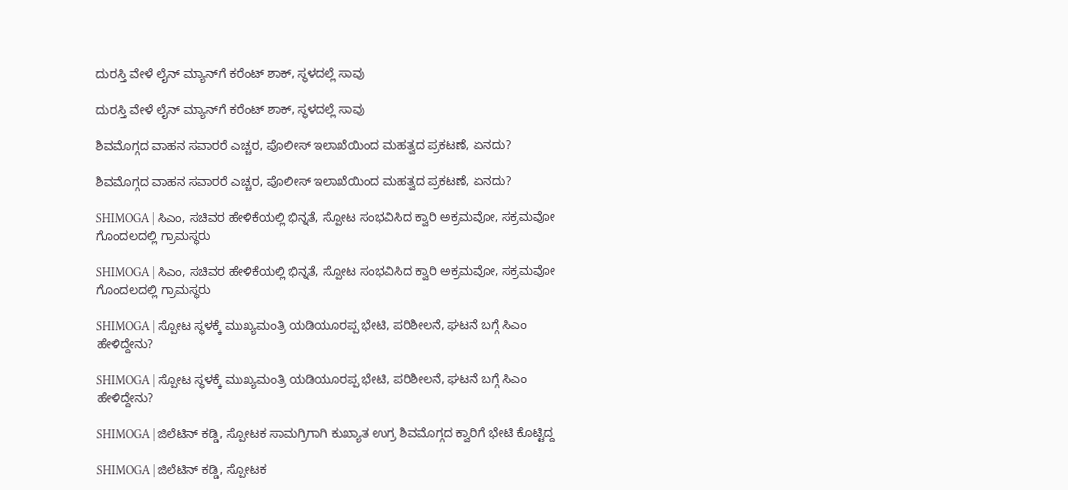ದುರಸ್ತಿ ವೇಳೆ ಲೈನ್‌ ಮ್ಯಾನ್‌ಗೆ ಕರೆಂಟ್‌ ಶಾಕ್‌, ಸ್ಥಳದಲ್ಲೆ ಸಾವು

ದುರಸ್ತಿ ವೇಳೆ ಲೈನ್‌ ಮ್ಯಾನ್‌ಗೆ ಕರೆಂಟ್‌ ಶಾಕ್‌, ಸ್ಥಳದಲ್ಲೆ ಸಾವು

ಶಿವಮೊಗ್ಗದ ವಾಹನ ಸವಾರರೆ ಎಚ್ಚರ, ಪೊಲೀಸ್‌ ಇಲಾಖೆಯಿಂದ ಮಹತ್ವದ ಪ್ರಕಟಣೆ, ಏನದು?

ಶಿವಮೊಗ್ಗದ ವಾಹನ ಸವಾರರೆ ಎಚ್ಚರ, ಪೊಲೀಸ್‌ ಇಲಾಖೆಯಿಂದ ಮಹತ್ವದ ಪ್ರಕಟಣೆ, ಏನದು?

SHIMOGA | ಸಿಎಂ, ಸಚಿವರ ಹೇಳಿಕೆಯಲ್ಲಿ ಭಿನ್ನತೆ, ಸ್ಪೋಟ ಸಂಭವಿಸಿದ ಕ್ವಾರಿ ಅಕ್ರಮವೋ, ಸಕ್ರಮವೋ ಗೊಂದಲದಲ್ಲಿ ಗ್ರಾಮಸ್ಥರು

SHIMOGA | ಸಿಎಂ, ಸಚಿವರ ಹೇಳಿಕೆಯಲ್ಲಿ ಭಿನ್ನತೆ, ಸ್ಪೋಟ ಸಂಭವಿಸಿದ ಕ್ವಾರಿ ಅಕ್ರಮವೋ, ಸಕ್ರಮವೋ ಗೊಂದಲದಲ್ಲಿ ಗ್ರಾಮಸ್ಥರು

SHIMOGA | ಸ್ಪೋಟ ಸ್ಥಳಕ್ಕೆ ಮುಖ್ಯಮಂತ್ರಿ ಯಡಿಯೂರಪ್ಪ ಭೇಟಿ, ಪರಿಶೀಲನೆ, ಘಟನೆ ಬಗ್ಗೆ ಸಿಎಂ ಹೇಳಿದ್ದೇನು?

SHIMOGA | ಸ್ಪೋಟ ಸ್ಥಳಕ್ಕೆ ಮುಖ್ಯಮಂತ್ರಿ ಯಡಿಯೂರಪ್ಪ ಭೇಟಿ, ಪರಿಶೀಲನೆ, ಘಟನೆ ಬಗ್ಗೆ ಸಿಎಂ ಹೇಳಿದ್ದೇನು?

SHIMOGA | ಜಿಲೆಟಿನ್ ಕಡ್ಡಿ, ಸ್ಪೋಟಕ ಸಾಮಗ್ರಿಗಾಗಿ ಕುಖ್ಯಾತ ಉಗ್ರ ಶಿವಮೊಗ್ಗದ ಕ್ವಾರಿಗೆ ಭೇಟಿ ಕೊಟ್ಟಿದ್ದ

SHIMOGA | ಜಿಲೆಟಿನ್ ಕಡ್ಡಿ, ಸ್ಪೋಟಕ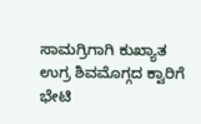ಸಾಮಗ್ರಿಗಾಗಿ ಕುಖ್ಯಾತ ಉಗ್ರ ಶಿವಮೊಗ್ಗದ ಕ್ವಾರಿಗೆ ಭೇಟಿ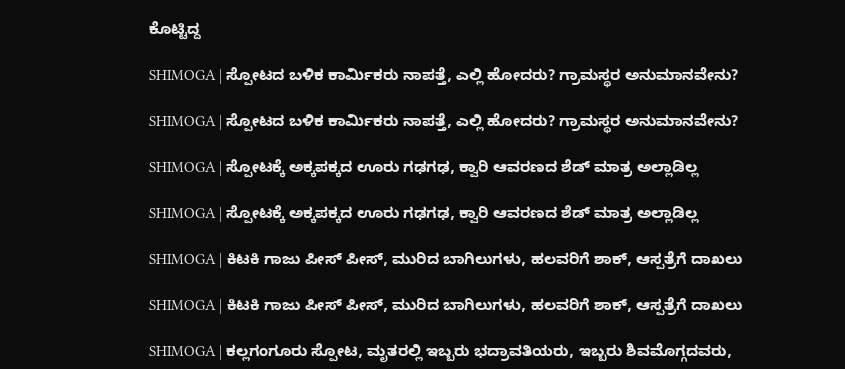ಕೊಟ್ಟಿದ್ದ

SHIMOGA | ಸ್ಪೋಟದ ಬಳಿಕ ಕಾರ್ಮಿಕರು ನಾಪತ್ತೆ, ಎಲ್ಲಿ ಹೋದರು? ಗ್ರಾಮಸ್ಥರ ಅನುಮಾನವೇನು?

SHIMOGA | ಸ್ಪೋಟದ ಬಳಿಕ ಕಾರ್ಮಿಕರು ನಾಪತ್ತೆ, ಎಲ್ಲಿ ಹೋದರು? ಗ್ರಾಮಸ್ಥರ ಅನುಮಾನವೇನು?

SHIMOGA | ಸ್ಪೋಟಕ್ಕೆ ಅಕ್ಕಪಕ್ಕದ ಊರು ಗಢಗಢ, ಕ್ವಾರಿ ಆವರಣದ ಶೆಡ್‌ ಮಾತ್ರ ಅಲ್ಲಾಡಿಲ್ಲ

SHIMOGA | ಸ್ಪೋಟಕ್ಕೆ ಅಕ್ಕಪಕ್ಕದ ಊರು ಗಢಗಢ, ಕ್ವಾರಿ ಆವರಣದ ಶೆಡ್‌ ಮಾತ್ರ ಅಲ್ಲಾಡಿಲ್ಲ

SHIMOGA | ಕಿಟಕಿ ಗಾಜು ಪೀಸ್ ಪೀಸ್, ಮುರಿದ ಬಾಗಿಲುಗಳು, ಹಲವರಿಗೆ ಶಾಕ್, ಆಸ್ಪತ್ರೆಗೆ ದಾಖಲು

SHIMOGA | ಕಿಟಕಿ ಗಾಜು ಪೀಸ್ ಪೀಸ್, ಮುರಿದ ಬಾಗಿಲುಗಳು, ಹಲವರಿಗೆ ಶಾಕ್, ಆಸ್ಪತ್ರೆಗೆ ದಾಖಲು

SHIMOGA | ಕಲ್ಲಗಂಗೂರು ಸ್ಪೋಟ, ಮೃತರಲ್ಲಿ ಇಬ್ಬರು ಭದ್ರಾವತಿಯರು, ಇಬ್ಬರು ಶಿವಮೊಗ್ಗದವರು,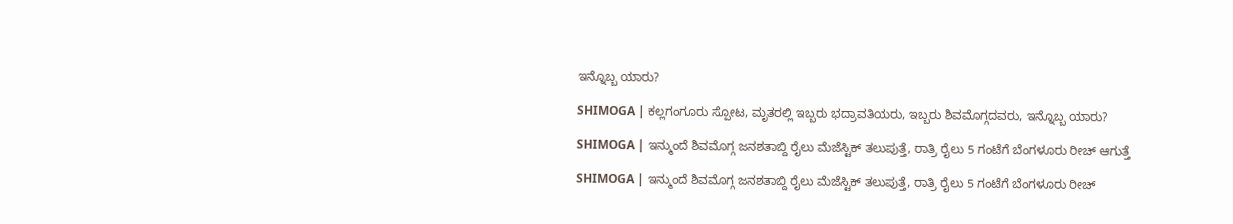ಇನ್ನೊಬ್ಬ ಯಾರು?

SHIMOGA | ಕಲ್ಲಗಂಗೂರು ಸ್ಪೋಟ, ಮೃತರಲ್ಲಿ ಇಬ್ಬರು ಭದ್ರಾವತಿಯರು, ಇಬ್ಬರು ಶಿವಮೊಗ್ಗದವರು, ಇನ್ನೊಬ್ಬ ಯಾರು?

SHIMOGA | ಇನ್ಮುಂದೆ ಶಿವಮೊಗ್ಗ ಜನಶತಾಬ್ದಿ ರೈಲು ಮೆಜೆಸ್ಟಿಕ್ ತಲುಪುತ್ತೆ, ರಾತ್ರಿ ರೈಲು 5 ಗಂಟೆಗೆ ಬೆಂಗಳೂರು ರೀಚ್ ಆಗುತ್ತೆ

SHIMOGA | ಇನ್ಮುಂದೆ ಶಿವಮೊಗ್ಗ ಜನಶತಾಬ್ದಿ ರೈಲು ಮೆಜೆಸ್ಟಿಕ್ ತಲುಪುತ್ತೆ, ರಾತ್ರಿ ರೈಲು 5 ಗಂಟೆಗೆ ಬೆಂಗಳೂರು ರೀಚ್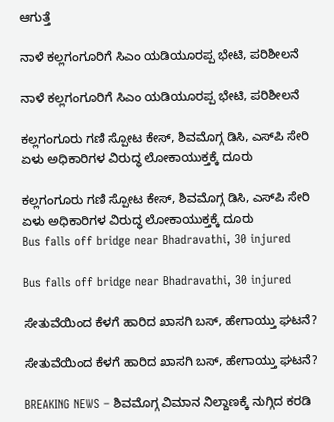ಆಗುತ್ತೆ

ನಾಳೆ ಕಲ್ಲಗಂಗೂರಿಗೆ ಸಿಎಂ ಯಡಿಯೂರಪ್ಪ ಭೇಟಿ, ಪರಿಶೀಲನೆ

ನಾಳೆ ಕಲ್ಲಗಂಗೂರಿಗೆ ಸಿಎಂ ಯಡಿಯೂರಪ್ಪ ಭೇಟಿ, ಪರಿಶೀಲನೆ

ಕಲ್ಲಗಂಗೂರು ಗಣಿ ಸ್ಪೋಟ ಕೇಸ್, ಶಿವಮೊಗ್ಗ ಡಿಸಿ, ಎಸ್‌ಪಿ ಸೇರಿ ಏಳು ಅಧಿಕಾರಿಗಳ ವಿರುದ್ಧ ಲೋಕಾಯುಕ್ತಕ್ಕೆ ದೂರು

ಕಲ್ಲಗಂಗೂರು ಗಣಿ ಸ್ಪೋಟ ಕೇಸ್, ಶಿವಮೊಗ್ಗ ಡಿಸಿ, ಎಸ್‌ಪಿ ಸೇರಿ ಏಳು ಅಧಿಕಾರಿಗಳ ವಿರುದ್ಧ ಲೋಕಾಯುಕ್ತಕ್ಕೆ ದೂರು
Bus falls off bridge near Bhadravathi, 30 injured

Bus falls off bridge near Bhadravathi, 30 injured

ಸೇತುವೆಯಿಂದ ಕೆಳಗೆ ಹಾರಿದ ಖಾಸಗಿ ಬಸ್‌, ಹೇಗಾಯ್ತು ಘಟನೆ?

ಸೇತುವೆಯಿಂದ ಕೆಳಗೆ ಹಾರಿದ ಖಾಸಗಿ ಬಸ್‌, ಹೇಗಾಯ್ತು ಘಟನೆ?

BREAKING NEWS – ಶಿವಮೊಗ್ಗ ವಿಮಾನ ನಿಲ್ದಾಣಕ್ಕೆ ನುಗ್ಗಿದ ಕರಡಿ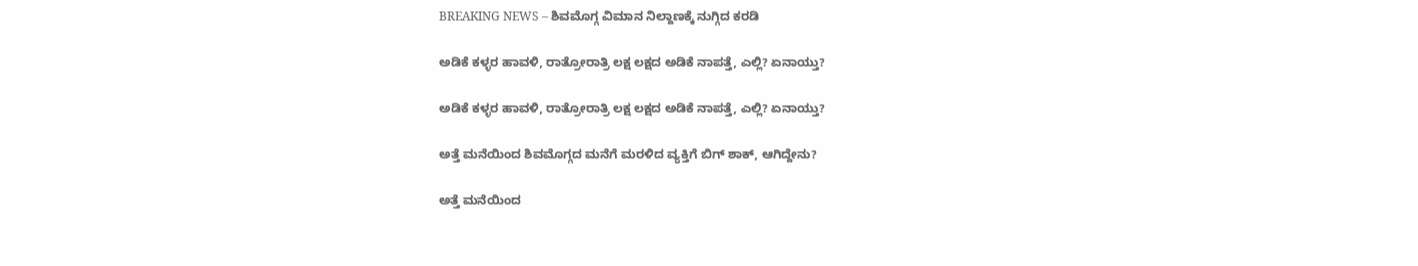BREAKING NEWS – ಶಿವಮೊಗ್ಗ ವಿಮಾನ ನಿಲ್ದಾಣಕ್ಕೆ ನುಗ್ಗಿದ ಕರಡಿ

ಅಡಿಕೆ ಕಳ್ಳರ ಹಾವಳಿ, ರಾತ್ರೋರಾತ್ರಿ ಲಕ್ಷ ಲಕ್ಷದ ಅಡಿಕೆ ನಾಪತ್ತೆ, ಎಲ್ಲಿ? ಏನಾಯ್ತು?

ಅಡಿಕೆ ಕಳ್ಳರ ಹಾವಳಿ, ರಾತ್ರೋರಾತ್ರಿ ಲಕ್ಷ ಲಕ್ಷದ ಅಡಿಕೆ ನಾಪತ್ತೆ, ಎಲ್ಲಿ? ಏನಾಯ್ತು?

ಅತ್ತೆ ಮನೆಯಿಂದ ಶಿವಮೊಗ್ಗದ ಮನೆಗೆ ಮರಳಿದ ವ್ಯಕ್ತಿಗೆ ಬಿಗ್‌ ಶಾಕ್‌, ಆಗಿದ್ದೇನು?

ಅತ್ತೆ ಮನೆಯಿಂದ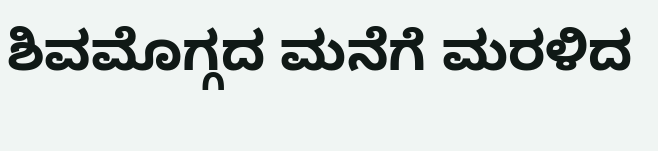ಶಿವಮೊಗ್ಗದ ಮನೆಗೆ ಮರಳಿದ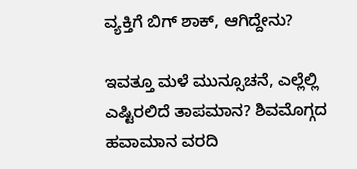ವ್ಯಕ್ತಿಗೆ ಬಿಗ್‌ ಶಾಕ್‌, ಆಗಿದ್ದೇನು?

ಇವತ್ತೂ ಮಳೆ ಮುನ್ಸೂಚನೆ, ಎಲ್ಲೆಲ್ಲಿ ಎಷ್ಟಿರಲಿದೆ ತಾಪಮಾನ? ಶಿವಮೊಗ್ಗದ ಹವಾಮಾನ ವರದಿ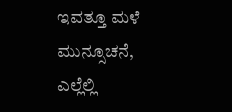ಇವತ್ತೂ ಮಳೆ ಮುನ್ಸೂಚನೆ, ಎಲ್ಲೆಲ್ಲಿ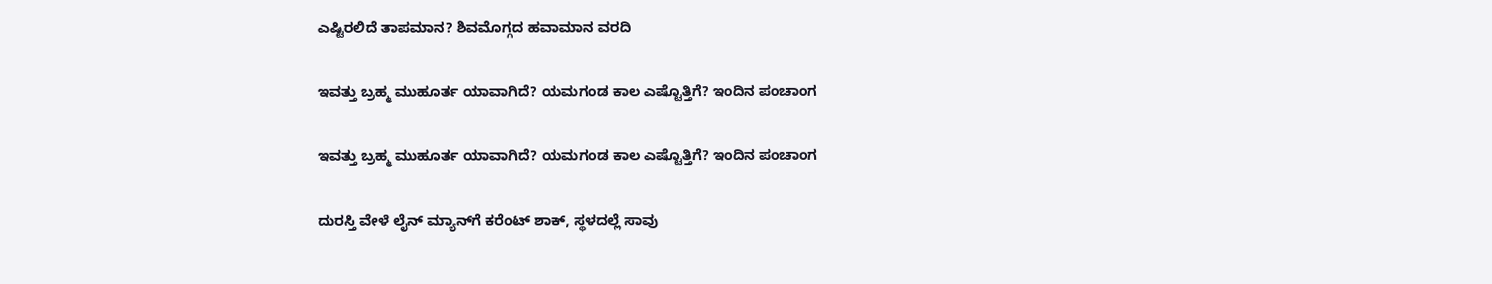ಎಷ್ಟಿರಲಿದೆ ತಾಪಮಾನ? ಶಿವಮೊಗ್ಗದ ಹವಾಮಾನ ವರದಿ

ಇವತ್ತು ಬ್ರಹ್ಮ ಮುಹೂರ್ತ ಯಾವಾಗಿದೆ? ಯಮಗಂಡ ಕಾಲ ಎಷ್ಟೊತ್ತಿಗೆ? ಇಂದಿನ ಪಂಚಾಂಗ

ಇವತ್ತು ಬ್ರಹ್ಮ ಮುಹೂರ್ತ ಯಾವಾಗಿದೆ? ಯಮಗಂಡ ಕಾಲ ಎಷ್ಟೊತ್ತಿಗೆ? ಇಂದಿನ ಪಂಚಾಂಗ

ದುರಸ್ತಿ ವೇಳೆ ಲೈನ್‌ ಮ್ಯಾನ್‌ಗೆ ಕರೆಂಟ್‌ ಶಾಕ್‌, ಸ್ಥಳದಲ್ಲೆ ಸಾವು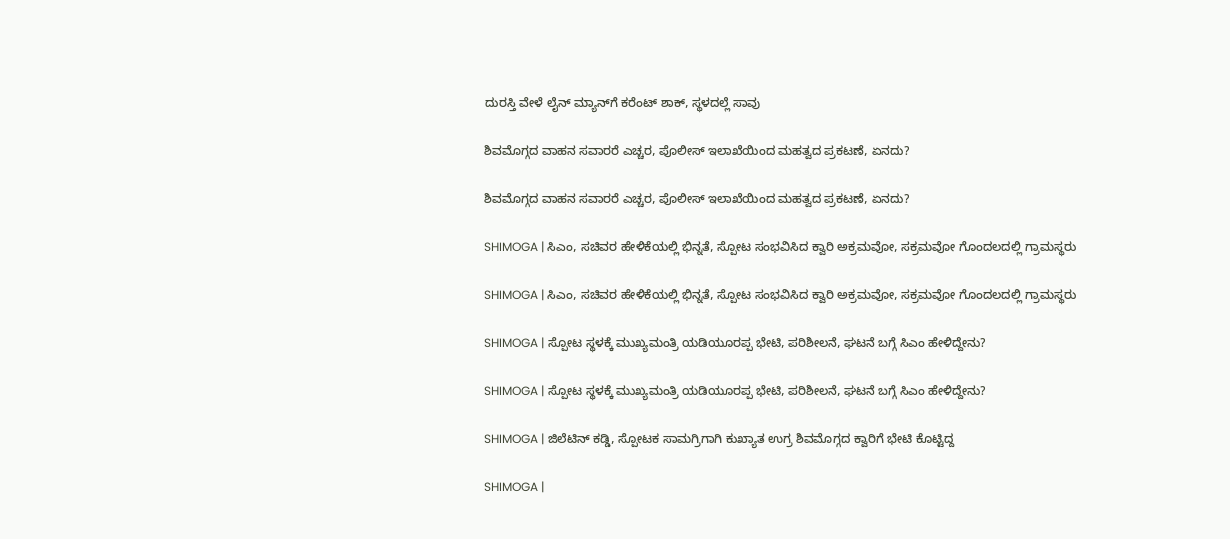ದುರಸ್ತಿ ವೇಳೆ ಲೈನ್‌ ಮ್ಯಾನ್‌ಗೆ ಕರೆಂಟ್‌ ಶಾಕ್‌, ಸ್ಥಳದಲ್ಲೆ ಸಾವು

ಶಿವಮೊಗ್ಗದ ವಾಹನ ಸವಾರರೆ ಎಚ್ಚರ, ಪೊಲೀಸ್‌ ಇಲಾಖೆಯಿಂದ ಮಹತ್ವದ ಪ್ರಕಟಣೆ, ಏನದು?

ಶಿವಮೊಗ್ಗದ ವಾಹನ ಸವಾರರೆ ಎಚ್ಚರ, ಪೊಲೀಸ್‌ ಇಲಾಖೆಯಿಂದ ಮಹತ್ವದ ಪ್ರಕಟಣೆ, ಏನದು?

SHIMOGA | ಸಿಎಂ, ಸಚಿವರ ಹೇಳಿಕೆಯಲ್ಲಿ ಭಿನ್ನತೆ, ಸ್ಪೋಟ ಸಂಭವಿಸಿದ ಕ್ವಾರಿ ಅಕ್ರಮವೋ, ಸಕ್ರಮವೋ ಗೊಂದಲದಲ್ಲಿ ಗ್ರಾಮಸ್ಥರು

SHIMOGA | ಸಿಎಂ, ಸಚಿವರ ಹೇಳಿಕೆಯಲ್ಲಿ ಭಿನ್ನತೆ, ಸ್ಪೋಟ ಸಂಭವಿಸಿದ ಕ್ವಾರಿ ಅಕ್ರಮವೋ, ಸಕ್ರಮವೋ ಗೊಂದಲದಲ್ಲಿ ಗ್ರಾಮಸ್ಥರು

SHIMOGA | ಸ್ಪೋಟ ಸ್ಥಳಕ್ಕೆ ಮುಖ್ಯಮಂತ್ರಿ ಯಡಿಯೂರಪ್ಪ ಭೇಟಿ, ಪರಿಶೀಲನೆ, ಘಟನೆ ಬಗ್ಗೆ ಸಿಎಂ ಹೇಳಿದ್ದೇನು?

SHIMOGA | ಸ್ಪೋಟ ಸ್ಥಳಕ್ಕೆ ಮುಖ್ಯಮಂತ್ರಿ ಯಡಿಯೂರಪ್ಪ ಭೇಟಿ, ಪರಿಶೀಲನೆ, ಘಟನೆ ಬಗ್ಗೆ ಸಿಎಂ ಹೇಳಿದ್ದೇನು?

SHIMOGA | ಜಿಲೆಟಿನ್ ಕಡ್ಡಿ, ಸ್ಪೋಟಕ ಸಾಮಗ್ರಿಗಾಗಿ ಕುಖ್ಯಾತ ಉಗ್ರ ಶಿವಮೊಗ್ಗದ ಕ್ವಾರಿಗೆ ಭೇಟಿ ಕೊಟ್ಟಿದ್ದ

SHIMOGA |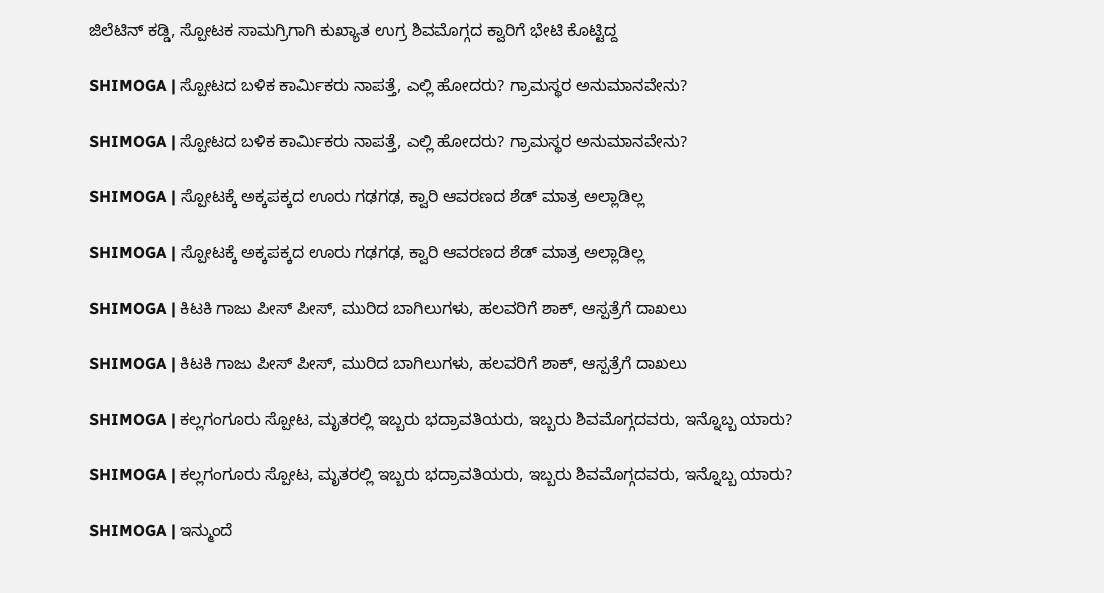ಜಿಲೆಟಿನ್ ಕಡ್ಡಿ, ಸ್ಪೋಟಕ ಸಾಮಗ್ರಿಗಾಗಿ ಕುಖ್ಯಾತ ಉಗ್ರ ಶಿವಮೊಗ್ಗದ ಕ್ವಾರಿಗೆ ಭೇಟಿ ಕೊಟ್ಟಿದ್ದ

SHIMOGA | ಸ್ಪೋಟದ ಬಳಿಕ ಕಾರ್ಮಿಕರು ನಾಪತ್ತೆ, ಎಲ್ಲಿ ಹೋದರು? ಗ್ರಾಮಸ್ಥರ ಅನುಮಾನವೇನು?

SHIMOGA | ಸ್ಪೋಟದ ಬಳಿಕ ಕಾರ್ಮಿಕರು ನಾಪತ್ತೆ, ಎಲ್ಲಿ ಹೋದರು? ಗ್ರಾಮಸ್ಥರ ಅನುಮಾನವೇನು?

SHIMOGA | ಸ್ಪೋಟಕ್ಕೆ ಅಕ್ಕಪಕ್ಕದ ಊರು ಗಢಗಢ, ಕ್ವಾರಿ ಆವರಣದ ಶೆಡ್‌ ಮಾತ್ರ ಅಲ್ಲಾಡಿಲ್ಲ

SHIMOGA | ಸ್ಪೋಟಕ್ಕೆ ಅಕ್ಕಪಕ್ಕದ ಊರು ಗಢಗಢ, ಕ್ವಾರಿ ಆವರಣದ ಶೆಡ್‌ ಮಾತ್ರ ಅಲ್ಲಾಡಿಲ್ಲ

SHIMOGA | ಕಿಟಕಿ ಗಾಜು ಪೀಸ್ ಪೀಸ್, ಮುರಿದ ಬಾಗಿಲುಗಳು, ಹಲವರಿಗೆ ಶಾಕ್, ಆಸ್ಪತ್ರೆಗೆ ದಾಖಲು

SHIMOGA | ಕಿಟಕಿ ಗಾಜು ಪೀಸ್ ಪೀಸ್, ಮುರಿದ ಬಾಗಿಲುಗಳು, ಹಲವರಿಗೆ ಶಾಕ್, ಆಸ್ಪತ್ರೆಗೆ ದಾಖಲು

SHIMOGA | ಕಲ್ಲಗಂಗೂರು ಸ್ಪೋಟ, ಮೃತರಲ್ಲಿ ಇಬ್ಬರು ಭದ್ರಾವತಿಯರು, ಇಬ್ಬರು ಶಿವಮೊಗ್ಗದವರು, ಇನ್ನೊಬ್ಬ ಯಾರು?

SHIMOGA | ಕಲ್ಲಗಂಗೂರು ಸ್ಪೋಟ, ಮೃತರಲ್ಲಿ ಇಬ್ಬರು ಭದ್ರಾವತಿಯರು, ಇಬ್ಬರು ಶಿವಮೊಗ್ಗದವರು, ಇನ್ನೊಬ್ಬ ಯಾರು?

SHIMOGA | ಇನ್ಮುಂದೆ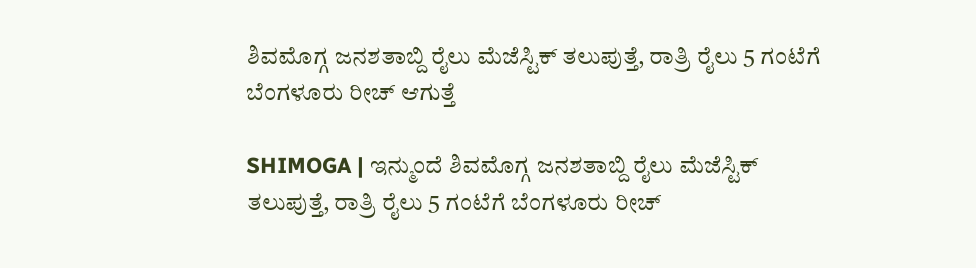ಶಿವಮೊಗ್ಗ ಜನಶತಾಬ್ದಿ ರೈಲು ಮೆಜೆಸ್ಟಿಕ್ ತಲುಪುತ್ತೆ, ರಾತ್ರಿ ರೈಲು 5 ಗಂಟೆಗೆ ಬೆಂಗಳೂರು ರೀಚ್ ಆಗುತ್ತೆ

SHIMOGA | ಇನ್ಮುಂದೆ ಶಿವಮೊಗ್ಗ ಜನಶತಾಬ್ದಿ ರೈಲು ಮೆಜೆಸ್ಟಿಕ್ ತಲುಪುತ್ತೆ, ರಾತ್ರಿ ರೈಲು 5 ಗಂಟೆಗೆ ಬೆಂಗಳೂರು ರೀಚ್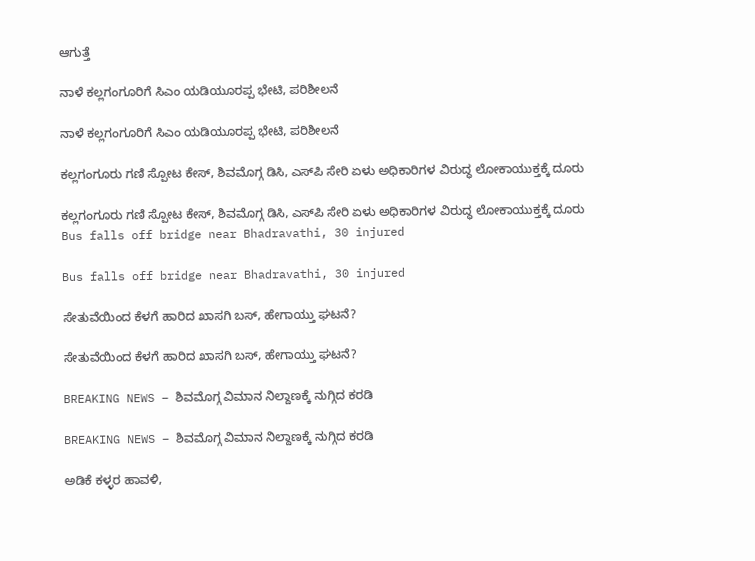ಆಗುತ್ತೆ

ನಾಳೆ ಕಲ್ಲಗಂಗೂರಿಗೆ ಸಿಎಂ ಯಡಿಯೂರಪ್ಪ ಭೇಟಿ, ಪರಿಶೀಲನೆ

ನಾಳೆ ಕಲ್ಲಗಂಗೂರಿಗೆ ಸಿಎಂ ಯಡಿಯೂರಪ್ಪ ಭೇಟಿ, ಪರಿಶೀಲನೆ

ಕಲ್ಲಗಂಗೂರು ಗಣಿ ಸ್ಪೋಟ ಕೇಸ್, ಶಿವಮೊಗ್ಗ ಡಿಸಿ, ಎಸ್‌ಪಿ ಸೇರಿ ಏಳು ಅಧಿಕಾರಿಗಳ ವಿರುದ್ಧ ಲೋಕಾಯುಕ್ತಕ್ಕೆ ದೂರು

ಕಲ್ಲಗಂಗೂರು ಗಣಿ ಸ್ಪೋಟ ಕೇಸ್, ಶಿವಮೊಗ್ಗ ಡಿಸಿ, ಎಸ್‌ಪಿ ಸೇರಿ ಏಳು ಅಧಿಕಾರಿಗಳ ವಿರುದ್ಧ ಲೋಕಾಯುಕ್ತಕ್ಕೆ ದೂರು
Bus falls off bridge near Bhadravathi, 30 injured

Bus falls off bridge near Bhadravathi, 30 injured

ಸೇತುವೆಯಿಂದ ಕೆಳಗೆ ಹಾರಿದ ಖಾಸಗಿ ಬಸ್‌, ಹೇಗಾಯ್ತು ಘಟನೆ?

ಸೇತುವೆಯಿಂದ ಕೆಳಗೆ ಹಾರಿದ ಖಾಸಗಿ ಬಸ್‌, ಹೇಗಾಯ್ತು ಘಟನೆ?

BREAKING NEWS – ಶಿವಮೊಗ್ಗ ವಿಮಾನ ನಿಲ್ದಾಣಕ್ಕೆ ನುಗ್ಗಿದ ಕರಡಿ

BREAKING NEWS – ಶಿವಮೊಗ್ಗ ವಿಮಾನ ನಿಲ್ದಾಣಕ್ಕೆ ನುಗ್ಗಿದ ಕರಡಿ

ಅಡಿಕೆ ಕಳ್ಳರ ಹಾವಳಿ,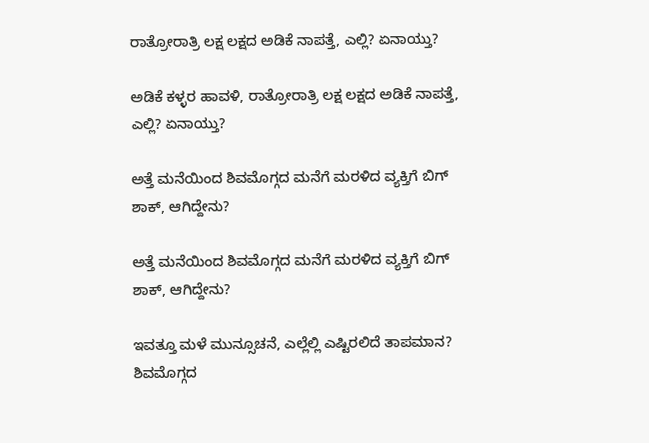ರಾತ್ರೋರಾತ್ರಿ ಲಕ್ಷ ಲಕ್ಷದ ಅಡಿಕೆ ನಾಪತ್ತೆ, ಎಲ್ಲಿ? ಏನಾಯ್ತು?

ಅಡಿಕೆ ಕಳ್ಳರ ಹಾವಳಿ, ರಾತ್ರೋರಾತ್ರಿ ಲಕ್ಷ ಲಕ್ಷದ ಅಡಿಕೆ ನಾಪತ್ತೆ, ಎಲ್ಲಿ? ಏನಾಯ್ತು?

ಅತ್ತೆ ಮನೆಯಿಂದ ಶಿವಮೊಗ್ಗದ ಮನೆಗೆ ಮರಳಿದ ವ್ಯಕ್ತಿಗೆ ಬಿಗ್‌ ಶಾಕ್‌, ಆಗಿದ್ದೇನು?

ಅತ್ತೆ ಮನೆಯಿಂದ ಶಿವಮೊಗ್ಗದ ಮನೆಗೆ ಮರಳಿದ ವ್ಯಕ್ತಿಗೆ ಬಿಗ್‌ ಶಾಕ್‌, ಆಗಿದ್ದೇನು?

ಇವತ್ತೂ ಮಳೆ ಮುನ್ಸೂಚನೆ, ಎಲ್ಲೆಲ್ಲಿ ಎಷ್ಟಿರಲಿದೆ ತಾಪಮಾನ? ಶಿವಮೊಗ್ಗದ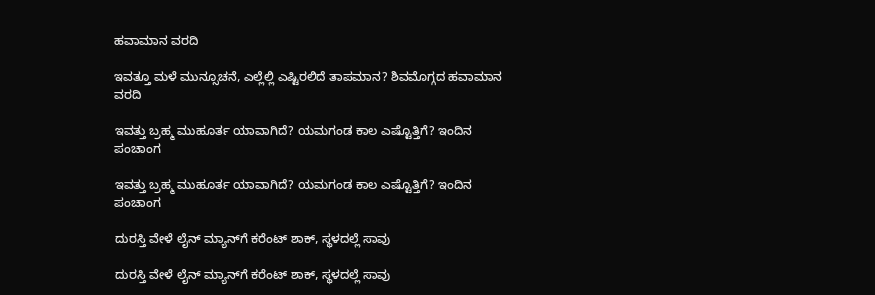ಹವಾಮಾನ ವರದಿ

ಇವತ್ತೂ ಮಳೆ ಮುನ್ಸೂಚನೆ, ಎಲ್ಲೆಲ್ಲಿ ಎಷ್ಟಿರಲಿದೆ ತಾಪಮಾನ? ಶಿವಮೊಗ್ಗದ ಹವಾಮಾನ ವರದಿ

ಇವತ್ತು ಬ್ರಹ್ಮ ಮುಹೂರ್ತ ಯಾವಾಗಿದೆ? ಯಮಗಂಡ ಕಾಲ ಎಷ್ಟೊತ್ತಿಗೆ? ಇಂದಿನ ಪಂಚಾಂಗ

ಇವತ್ತು ಬ್ರಹ್ಮ ಮುಹೂರ್ತ ಯಾವಾಗಿದೆ? ಯಮಗಂಡ ಕಾಲ ಎಷ್ಟೊತ್ತಿಗೆ? ಇಂದಿನ ಪಂಚಾಂಗ

ದುರಸ್ತಿ ವೇಳೆ ಲೈನ್‌ ಮ್ಯಾನ್‌ಗೆ ಕರೆಂಟ್‌ ಶಾಕ್‌, ಸ್ಥಳದಲ್ಲೆ ಸಾವು

ದುರಸ್ತಿ ವೇಳೆ ಲೈನ್‌ ಮ್ಯಾನ್‌ಗೆ ಕರೆಂಟ್‌ ಶಾಕ್‌, ಸ್ಥಳದಲ್ಲೆ ಸಾವು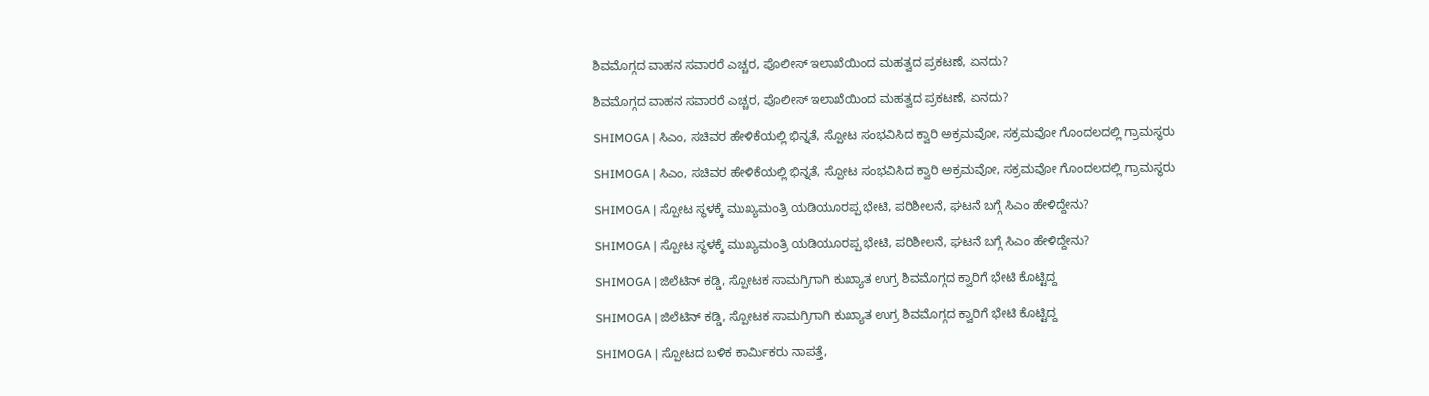ಶಿವಮೊಗ್ಗದ ವಾಹನ ಸವಾರರೆ ಎಚ್ಚರ, ಪೊಲೀಸ್‌ ಇಲಾಖೆಯಿಂದ ಮಹತ್ವದ ಪ್ರಕಟಣೆ, ಏನದು?

ಶಿವಮೊಗ್ಗದ ವಾಹನ ಸವಾರರೆ ಎಚ್ಚರ, ಪೊಲೀಸ್‌ ಇಲಾಖೆಯಿಂದ ಮಹತ್ವದ ಪ್ರಕಟಣೆ, ಏನದು?

SHIMOGA | ಸಿಎಂ, ಸಚಿವರ ಹೇಳಿಕೆಯಲ್ಲಿ ಭಿನ್ನತೆ, ಸ್ಪೋಟ ಸಂಭವಿಸಿದ ಕ್ವಾರಿ ಅಕ್ರಮವೋ, ಸಕ್ರಮವೋ ಗೊಂದಲದಲ್ಲಿ ಗ್ರಾಮಸ್ಥರು

SHIMOGA | ಸಿಎಂ, ಸಚಿವರ ಹೇಳಿಕೆಯಲ್ಲಿ ಭಿನ್ನತೆ, ಸ್ಪೋಟ ಸಂಭವಿಸಿದ ಕ್ವಾರಿ ಅಕ್ರಮವೋ, ಸಕ್ರಮವೋ ಗೊಂದಲದಲ್ಲಿ ಗ್ರಾಮಸ್ಥರು

SHIMOGA | ಸ್ಪೋಟ ಸ್ಥಳಕ್ಕೆ ಮುಖ್ಯಮಂತ್ರಿ ಯಡಿಯೂರಪ್ಪ ಭೇಟಿ, ಪರಿಶೀಲನೆ, ಘಟನೆ ಬಗ್ಗೆ ಸಿಎಂ ಹೇಳಿದ್ದೇನು?

SHIMOGA | ಸ್ಪೋಟ ಸ್ಥಳಕ್ಕೆ ಮುಖ್ಯಮಂತ್ರಿ ಯಡಿಯೂರಪ್ಪ ಭೇಟಿ, ಪರಿಶೀಲನೆ, ಘಟನೆ ಬಗ್ಗೆ ಸಿಎಂ ಹೇಳಿದ್ದೇನು?

SHIMOGA | ಜಿಲೆಟಿನ್ ಕಡ್ಡಿ, ಸ್ಪೋಟಕ ಸಾಮಗ್ರಿಗಾಗಿ ಕುಖ್ಯಾತ ಉಗ್ರ ಶಿವಮೊಗ್ಗದ ಕ್ವಾರಿಗೆ ಭೇಟಿ ಕೊಟ್ಟಿದ್ದ

SHIMOGA | ಜಿಲೆಟಿನ್ ಕಡ್ಡಿ, ಸ್ಪೋಟಕ ಸಾಮಗ್ರಿಗಾಗಿ ಕುಖ್ಯಾತ ಉಗ್ರ ಶಿವಮೊಗ್ಗದ ಕ್ವಾರಿಗೆ ಭೇಟಿ ಕೊಟ್ಟಿದ್ದ

SHIMOGA | ಸ್ಪೋಟದ ಬಳಿಕ ಕಾರ್ಮಿಕರು ನಾಪತ್ತೆ,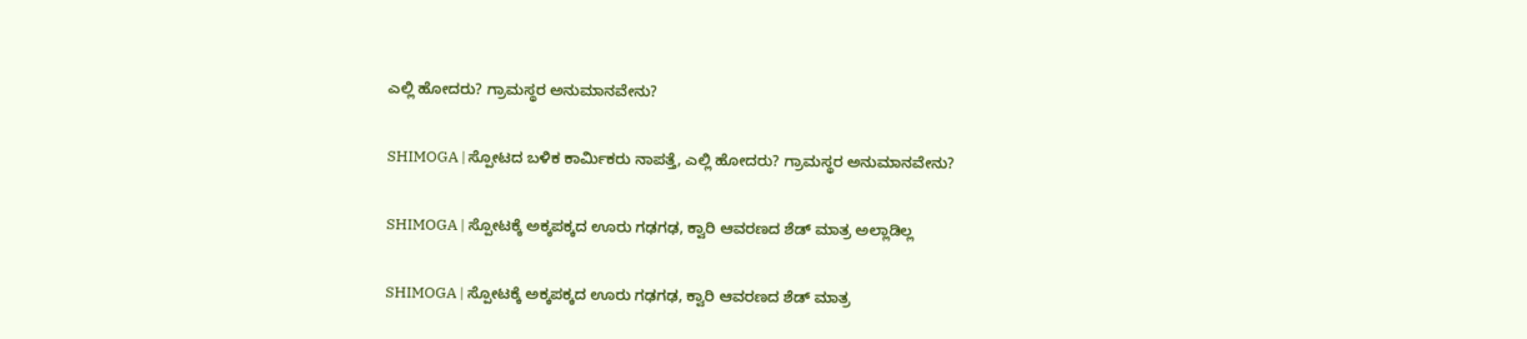ಎಲ್ಲಿ ಹೋದರು? ಗ್ರಾಮಸ್ಥರ ಅನುಮಾನವೇನು?

SHIMOGA | ಸ್ಪೋಟದ ಬಳಿಕ ಕಾರ್ಮಿಕರು ನಾಪತ್ತೆ, ಎಲ್ಲಿ ಹೋದರು? ಗ್ರಾಮಸ್ಥರ ಅನುಮಾನವೇನು?

SHIMOGA | ಸ್ಪೋಟಕ್ಕೆ ಅಕ್ಕಪಕ್ಕದ ಊರು ಗಢಗಢ, ಕ್ವಾರಿ ಆವರಣದ ಶೆಡ್‌ ಮಾತ್ರ ಅಲ್ಲಾಡಿಲ್ಲ

SHIMOGA | ಸ್ಪೋಟಕ್ಕೆ ಅಕ್ಕಪಕ್ಕದ ಊರು ಗಢಗಢ, ಕ್ವಾರಿ ಆವರಣದ ಶೆಡ್‌ ಮಾತ್ರ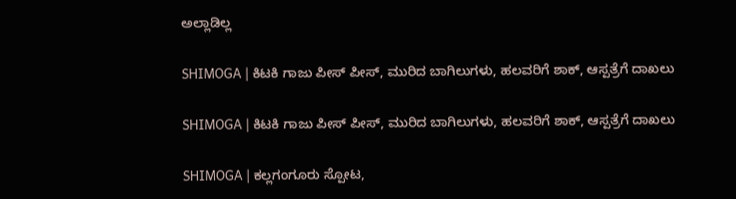ಅಲ್ಲಾಡಿಲ್ಲ

SHIMOGA | ಕಿಟಕಿ ಗಾಜು ಪೀಸ್ ಪೀಸ್, ಮುರಿದ ಬಾಗಿಲುಗಳು, ಹಲವರಿಗೆ ಶಾಕ್, ಆಸ್ಪತ್ರೆಗೆ ದಾಖಲು

SHIMOGA | ಕಿಟಕಿ ಗಾಜು ಪೀಸ್ ಪೀಸ್, ಮುರಿದ ಬಾಗಿಲುಗಳು, ಹಲವರಿಗೆ ಶಾಕ್, ಆಸ್ಪತ್ರೆಗೆ ದಾಖಲು

SHIMOGA | ಕಲ್ಲಗಂಗೂರು ಸ್ಪೋಟ,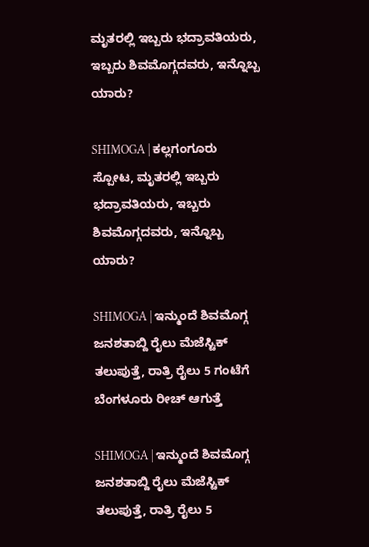ಮೃತರಲ್ಲಿ ಇಬ್ಬರು ಭದ್ರಾವತಿಯರು, ಇಬ್ಬರು ಶಿವಮೊಗ್ಗದವರು, ಇನ್ನೊಬ್ಬ ಯಾರು?

SHIMOGA | ಕಲ್ಲಗಂಗೂರು ಸ್ಪೋಟ, ಮೃತರಲ್ಲಿ ಇಬ್ಬರು ಭದ್ರಾವತಿಯರು, ಇಬ್ಬರು ಶಿವಮೊಗ್ಗದವರು, ಇನ್ನೊಬ್ಬ ಯಾರು?

SHIMOGA | ಇನ್ಮುಂದೆ ಶಿವಮೊಗ್ಗ ಜನಶತಾಬ್ದಿ ರೈಲು ಮೆಜೆಸ್ಟಿಕ್ ತಲುಪುತ್ತೆ, ರಾತ್ರಿ ರೈಲು 5 ಗಂಟೆಗೆ ಬೆಂಗಳೂರು ರೀಚ್ ಆಗುತ್ತೆ

SHIMOGA | ಇನ್ಮುಂದೆ ಶಿವಮೊಗ್ಗ ಜನಶತಾಬ್ದಿ ರೈಲು ಮೆಜೆಸ್ಟಿಕ್ ತಲುಪುತ್ತೆ, ರಾತ್ರಿ ರೈಲು 5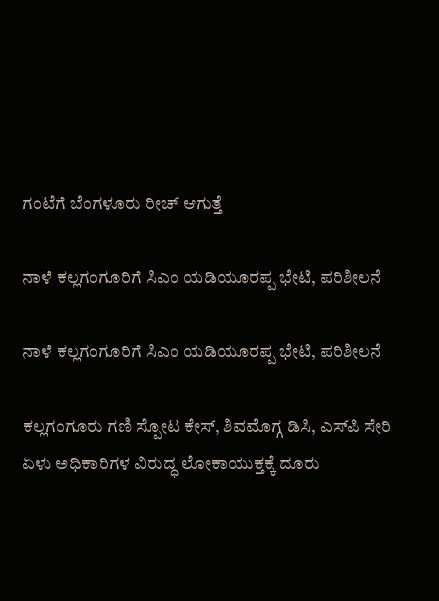ಗಂಟೆಗೆ ಬೆಂಗಳೂರು ರೀಚ್ ಆಗುತ್ತೆ

ನಾಳೆ ಕಲ್ಲಗಂಗೂರಿಗೆ ಸಿಎಂ ಯಡಿಯೂರಪ್ಪ ಭೇಟಿ, ಪರಿಶೀಲನೆ

ನಾಳೆ ಕಲ್ಲಗಂಗೂರಿಗೆ ಸಿಎಂ ಯಡಿಯೂರಪ್ಪ ಭೇಟಿ, ಪರಿಶೀಲನೆ

ಕಲ್ಲಗಂಗೂರು ಗಣಿ ಸ್ಪೋಟ ಕೇಸ್, ಶಿವಮೊಗ್ಗ ಡಿಸಿ, ಎಸ್‌ಪಿ ಸೇರಿ ಏಳು ಅಧಿಕಾರಿಗಳ ವಿರುದ್ಧ ಲೋಕಾಯುಕ್ತಕ್ಕೆ ದೂರು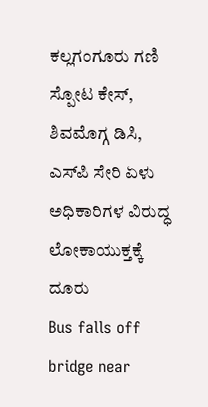ಕಲ್ಲಗಂಗೂರು ಗಣಿ ಸ್ಪೋಟ ಕೇಸ್, ಶಿವಮೊಗ್ಗ ಡಿಸಿ, ಎಸ್‌ಪಿ ಸೇರಿ ಏಳು ಅಧಿಕಾರಿಗಳ ವಿರುದ್ಧ ಲೋಕಾಯುಕ್ತಕ್ಕೆ ದೂರು
Bus falls off bridge near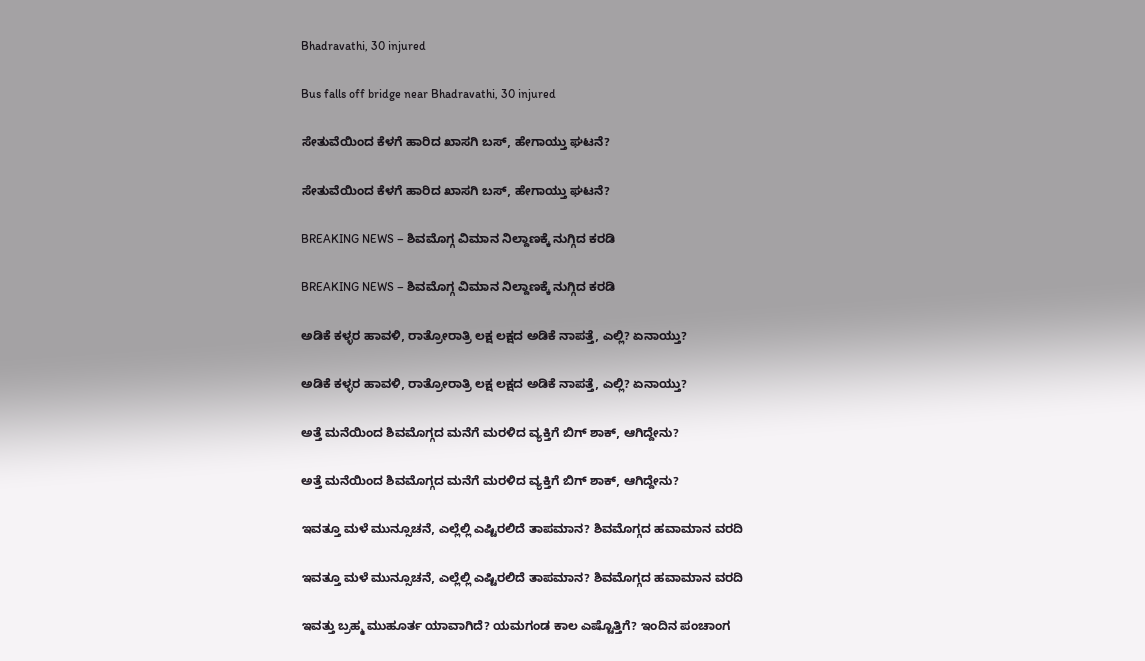Bhadravathi, 30 injured

Bus falls off bridge near Bhadravathi, 30 injured

ಸೇತುವೆಯಿಂದ ಕೆಳಗೆ ಹಾರಿದ ಖಾಸಗಿ ಬಸ್‌, ಹೇಗಾಯ್ತು ಘಟನೆ?

ಸೇತುವೆಯಿಂದ ಕೆಳಗೆ ಹಾರಿದ ಖಾಸಗಿ ಬಸ್‌, ಹೇಗಾಯ್ತು ಘಟನೆ?

BREAKING NEWS – ಶಿವಮೊಗ್ಗ ವಿಮಾನ ನಿಲ್ದಾಣಕ್ಕೆ ನುಗ್ಗಿದ ಕರಡಿ

BREAKING NEWS – ಶಿವಮೊಗ್ಗ ವಿಮಾನ ನಿಲ್ದಾಣಕ್ಕೆ ನುಗ್ಗಿದ ಕರಡಿ

ಅಡಿಕೆ ಕಳ್ಳರ ಹಾವಳಿ, ರಾತ್ರೋರಾತ್ರಿ ಲಕ್ಷ ಲಕ್ಷದ ಅಡಿಕೆ ನಾಪತ್ತೆ, ಎಲ್ಲಿ? ಏನಾಯ್ತು?

ಅಡಿಕೆ ಕಳ್ಳರ ಹಾವಳಿ, ರಾತ್ರೋರಾತ್ರಿ ಲಕ್ಷ ಲಕ್ಷದ ಅಡಿಕೆ ನಾಪತ್ತೆ, ಎಲ್ಲಿ? ಏನಾಯ್ತು?

ಅತ್ತೆ ಮನೆಯಿಂದ ಶಿವಮೊಗ್ಗದ ಮನೆಗೆ ಮರಳಿದ ವ್ಯಕ್ತಿಗೆ ಬಿಗ್‌ ಶಾಕ್‌, ಆಗಿದ್ದೇನು?

ಅತ್ತೆ ಮನೆಯಿಂದ ಶಿವಮೊಗ್ಗದ ಮನೆಗೆ ಮರಳಿದ ವ್ಯಕ್ತಿಗೆ ಬಿಗ್‌ ಶಾಕ್‌, ಆಗಿದ್ದೇನು?

ಇವತ್ತೂ ಮಳೆ ಮುನ್ಸೂಚನೆ, ಎಲ್ಲೆಲ್ಲಿ ಎಷ್ಟಿರಲಿದೆ ತಾಪಮಾನ? ಶಿವಮೊಗ್ಗದ ಹವಾಮಾನ ವರದಿ

ಇವತ್ತೂ ಮಳೆ ಮುನ್ಸೂಚನೆ, ಎಲ್ಲೆಲ್ಲಿ ಎಷ್ಟಿರಲಿದೆ ತಾಪಮಾನ? ಶಿವಮೊಗ್ಗದ ಹವಾಮಾನ ವರದಿ

ಇವತ್ತು ಬ್ರಹ್ಮ ಮುಹೂರ್ತ ಯಾವಾಗಿದೆ? ಯಮಗಂಡ ಕಾಲ ಎಷ್ಟೊತ್ತಿಗೆ? ಇಂದಿನ ಪಂಚಾಂಗ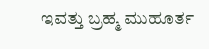ಇವತ್ತು ಬ್ರಹ್ಮ ಮುಹೂರ್ತ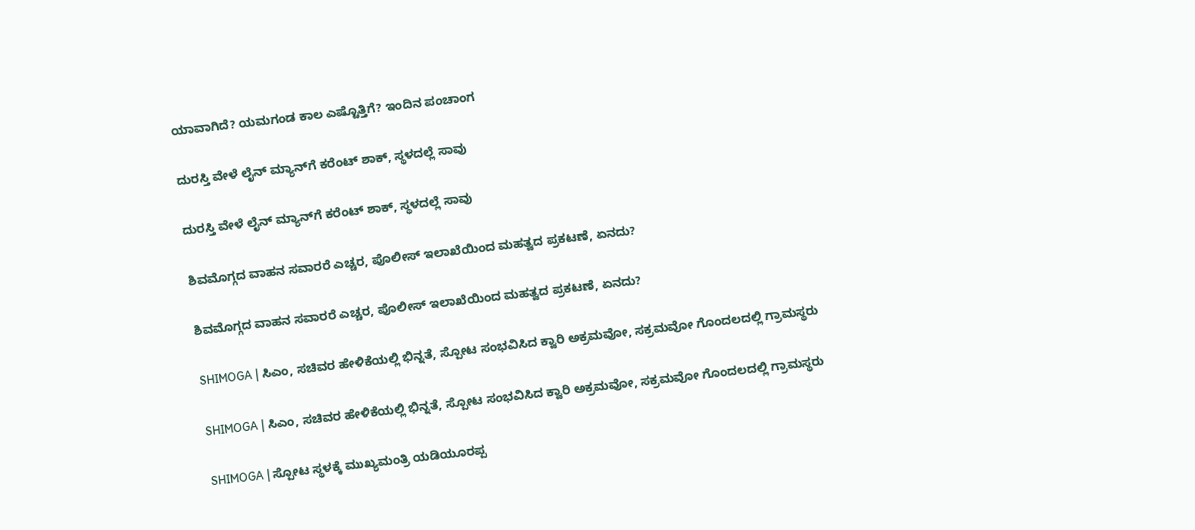ಯಾವಾಗಿದೆ? ಯಮಗಂಡ ಕಾಲ ಎಷ್ಟೊತ್ತಿಗೆ? ಇಂದಿನ ಪಂಚಾಂಗ

ದುರಸ್ತಿ ವೇಳೆ ಲೈನ್‌ ಮ್ಯಾನ್‌ಗೆ ಕರೆಂಟ್‌ ಶಾಕ್‌, ಸ್ಥಳದಲ್ಲೆ ಸಾವು

ದುರಸ್ತಿ ವೇಳೆ ಲೈನ್‌ ಮ್ಯಾನ್‌ಗೆ ಕರೆಂಟ್‌ ಶಾಕ್‌, ಸ್ಥಳದಲ್ಲೆ ಸಾವು

ಶಿವಮೊಗ್ಗದ ವಾಹನ ಸವಾರರೆ ಎಚ್ಚರ, ಪೊಲೀಸ್‌ ಇಲಾಖೆಯಿಂದ ಮಹತ್ವದ ಪ್ರಕಟಣೆ, ಏನದು?

ಶಿವಮೊಗ್ಗದ ವಾಹನ ಸವಾರರೆ ಎಚ್ಚರ, ಪೊಲೀಸ್‌ ಇಲಾಖೆಯಿಂದ ಮಹತ್ವದ ಪ್ರಕಟಣೆ, ಏನದು?

SHIMOGA | ಸಿಎಂ, ಸಚಿವರ ಹೇಳಿಕೆಯಲ್ಲಿ ಭಿನ್ನತೆ, ಸ್ಪೋಟ ಸಂಭವಿಸಿದ ಕ್ವಾರಿ ಅಕ್ರಮವೋ, ಸಕ್ರಮವೋ ಗೊಂದಲದಲ್ಲಿ ಗ್ರಾಮಸ್ಥರು

SHIMOGA | ಸಿಎಂ, ಸಚಿವರ ಹೇಳಿಕೆಯಲ್ಲಿ ಭಿನ್ನತೆ, ಸ್ಪೋಟ ಸಂಭವಿಸಿದ ಕ್ವಾರಿ ಅಕ್ರಮವೋ, ಸಕ್ರಮವೋ ಗೊಂದಲದಲ್ಲಿ ಗ್ರಾಮಸ್ಥರು

SHIMOGA | ಸ್ಪೋಟ ಸ್ಥಳಕ್ಕೆ ಮುಖ್ಯಮಂತ್ರಿ ಯಡಿಯೂರಪ್ಪ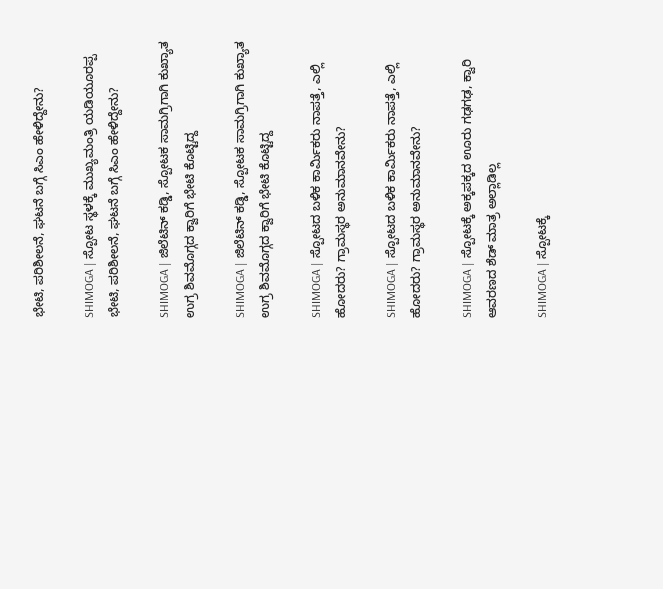ಭೇಟಿ, ಪರಿಶೀಲನೆ, ಘಟನೆ ಬಗ್ಗೆ ಸಿಎಂ ಹೇಳಿದ್ದೇನು?

SHIMOGA | ಸ್ಪೋಟ ಸ್ಥಳಕ್ಕೆ ಮುಖ್ಯಮಂತ್ರಿ ಯಡಿಯೂರಪ್ಪ ಭೇಟಿ, ಪರಿಶೀಲನೆ, ಘಟನೆ ಬಗ್ಗೆ ಸಿಎಂ ಹೇಳಿದ್ದೇನು?

SHIMOGA | ಜಿಲೆಟಿನ್ ಕಡ್ಡಿ, ಸ್ಪೋಟಕ ಸಾಮಗ್ರಿಗಾಗಿ ಕುಖ್ಯಾತ ಉಗ್ರ ಶಿವಮೊಗ್ಗದ ಕ್ವಾರಿಗೆ ಭೇಟಿ ಕೊಟ್ಟಿದ್ದ

SHIMOGA | ಜಿಲೆಟಿನ್ ಕಡ್ಡಿ, ಸ್ಪೋಟಕ ಸಾಮಗ್ರಿಗಾಗಿ ಕುಖ್ಯಾತ ಉಗ್ರ ಶಿವಮೊಗ್ಗದ ಕ್ವಾರಿಗೆ ಭೇಟಿ ಕೊಟ್ಟಿದ್ದ

SHIMOGA | ಸ್ಪೋಟದ ಬಳಿಕ ಕಾರ್ಮಿಕರು ನಾಪತ್ತೆ, ಎಲ್ಲಿ ಹೋದರು? ಗ್ರಾಮಸ್ಥರ ಅನುಮಾನವೇನು?

SHIMOGA | ಸ್ಪೋಟದ ಬಳಿಕ ಕಾರ್ಮಿಕರು ನಾಪತ್ತೆ, ಎಲ್ಲಿ ಹೋದರು? ಗ್ರಾಮಸ್ಥರ ಅನುಮಾನವೇನು?

SHIMOGA | ಸ್ಪೋಟಕ್ಕೆ ಅಕ್ಕಪಕ್ಕದ ಊರು ಗಢಗಢ, ಕ್ವಾರಿ ಆವರಣದ ಶೆಡ್‌ ಮಾತ್ರ ಅಲ್ಲಾಡಿಲ್ಲ

SHIMOGA | ಸ್ಪೋಟಕ್ಕೆ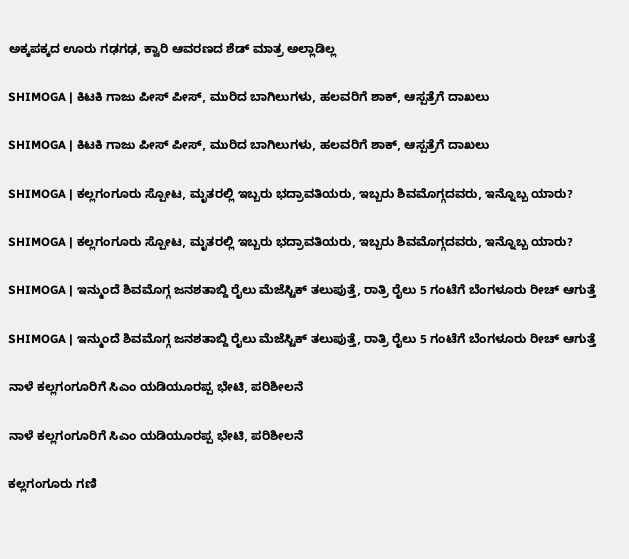ಅಕ್ಕಪಕ್ಕದ ಊರು ಗಢಗಢ, ಕ್ವಾರಿ ಆವರಣದ ಶೆಡ್‌ ಮಾತ್ರ ಅಲ್ಲಾಡಿಲ್ಲ

SHIMOGA | ಕಿಟಕಿ ಗಾಜು ಪೀಸ್ ಪೀಸ್, ಮುರಿದ ಬಾಗಿಲುಗಳು, ಹಲವರಿಗೆ ಶಾಕ್, ಆಸ್ಪತ್ರೆಗೆ ದಾಖಲು

SHIMOGA | ಕಿಟಕಿ ಗಾಜು ಪೀಸ್ ಪೀಸ್, ಮುರಿದ ಬಾಗಿಲುಗಳು, ಹಲವರಿಗೆ ಶಾಕ್, ಆಸ್ಪತ್ರೆಗೆ ದಾಖಲು

SHIMOGA | ಕಲ್ಲಗಂಗೂರು ಸ್ಪೋಟ, ಮೃತರಲ್ಲಿ ಇಬ್ಬರು ಭದ್ರಾವತಿಯರು, ಇಬ್ಬರು ಶಿವಮೊಗ್ಗದವರು, ಇನ್ನೊಬ್ಬ ಯಾರು?

SHIMOGA | ಕಲ್ಲಗಂಗೂರು ಸ್ಪೋಟ, ಮೃತರಲ್ಲಿ ಇಬ್ಬರು ಭದ್ರಾವತಿಯರು, ಇಬ್ಬರು ಶಿವಮೊಗ್ಗದವರು, ಇನ್ನೊಬ್ಬ ಯಾರು?

SHIMOGA | ಇನ್ಮುಂದೆ ಶಿವಮೊಗ್ಗ ಜನಶತಾಬ್ದಿ ರೈಲು ಮೆಜೆಸ್ಟಿಕ್ ತಲುಪುತ್ತೆ, ರಾತ್ರಿ ರೈಲು 5 ಗಂಟೆಗೆ ಬೆಂಗಳೂರು ರೀಚ್ ಆಗುತ್ತೆ

SHIMOGA | ಇನ್ಮುಂದೆ ಶಿವಮೊಗ್ಗ ಜನಶತಾಬ್ದಿ ರೈಲು ಮೆಜೆಸ್ಟಿಕ್ ತಲುಪುತ್ತೆ, ರಾತ್ರಿ ರೈಲು 5 ಗಂಟೆಗೆ ಬೆಂಗಳೂರು ರೀಚ್ ಆಗುತ್ತೆ

ನಾಳೆ ಕಲ್ಲಗಂಗೂರಿಗೆ ಸಿಎಂ ಯಡಿಯೂರಪ್ಪ ಭೇಟಿ, ಪರಿಶೀಲನೆ

ನಾಳೆ ಕಲ್ಲಗಂಗೂರಿಗೆ ಸಿಎಂ ಯಡಿಯೂರಪ್ಪ ಭೇಟಿ, ಪರಿಶೀಲನೆ

ಕಲ್ಲಗಂಗೂರು ಗಣಿ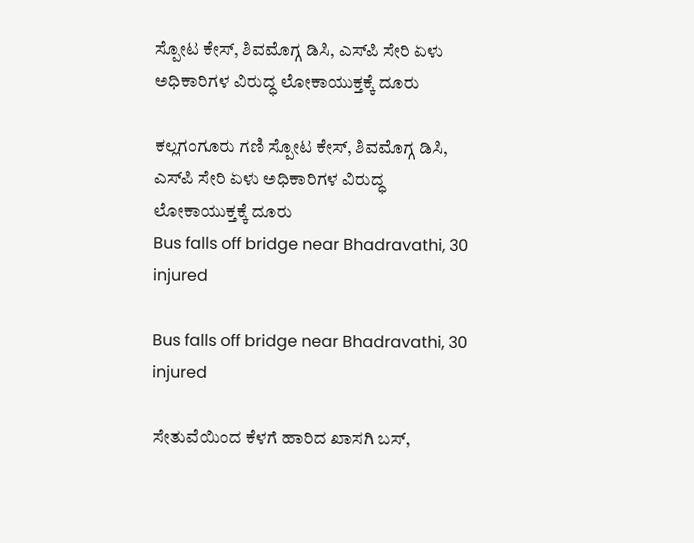ಸ್ಪೋಟ ಕೇಸ್, ಶಿವಮೊಗ್ಗ ಡಿಸಿ, ಎಸ್‌ಪಿ ಸೇರಿ ಏಳು ಅಧಿಕಾರಿಗಳ ವಿರುದ್ಧ ಲೋಕಾಯುಕ್ತಕ್ಕೆ ದೂರು

ಕಲ್ಲಗಂಗೂರು ಗಣಿ ಸ್ಪೋಟ ಕೇಸ್, ಶಿವಮೊಗ್ಗ ಡಿಸಿ, ಎಸ್‌ಪಿ ಸೇರಿ ಏಳು ಅಧಿಕಾರಿಗಳ ವಿರುದ್ಧ ಲೋಕಾಯುಕ್ತಕ್ಕೆ ದೂರು
Bus falls off bridge near Bhadravathi, 30 injured

Bus falls off bridge near Bhadravathi, 30 injured

ಸೇತುವೆಯಿಂದ ಕೆಳಗೆ ಹಾರಿದ ಖಾಸಗಿ ಬಸ್‌,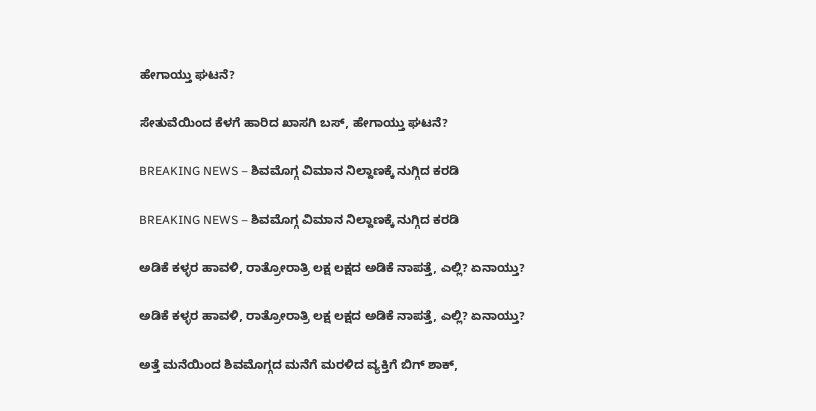ಹೇಗಾಯ್ತು ಘಟನೆ?

ಸೇತುವೆಯಿಂದ ಕೆಳಗೆ ಹಾರಿದ ಖಾಸಗಿ ಬಸ್‌, ಹೇಗಾಯ್ತು ಘಟನೆ?

BREAKING NEWS – ಶಿವಮೊಗ್ಗ ವಿಮಾನ ನಿಲ್ದಾಣಕ್ಕೆ ನುಗ್ಗಿದ ಕರಡಿ

BREAKING NEWS – ಶಿವಮೊಗ್ಗ ವಿಮಾನ ನಿಲ್ದಾಣಕ್ಕೆ ನುಗ್ಗಿದ ಕರಡಿ

ಅಡಿಕೆ ಕಳ್ಳರ ಹಾವಳಿ, ರಾತ್ರೋರಾತ್ರಿ ಲಕ್ಷ ಲಕ್ಷದ ಅಡಿಕೆ ನಾಪತ್ತೆ, ಎಲ್ಲಿ? ಏನಾಯ್ತು?

ಅಡಿಕೆ ಕಳ್ಳರ ಹಾವಳಿ, ರಾತ್ರೋರಾತ್ರಿ ಲಕ್ಷ ಲಕ್ಷದ ಅಡಿಕೆ ನಾಪತ್ತೆ, ಎಲ್ಲಿ? ಏನಾಯ್ತು?

ಅತ್ತೆ ಮನೆಯಿಂದ ಶಿವಮೊಗ್ಗದ ಮನೆಗೆ ಮರಳಿದ ವ್ಯಕ್ತಿಗೆ ಬಿಗ್‌ ಶಾಕ್‌,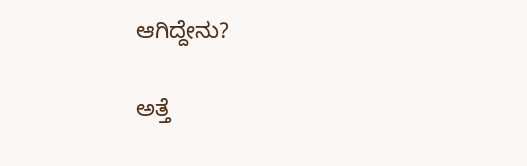ಆಗಿದ್ದೇನು?

ಅತ್ತೆ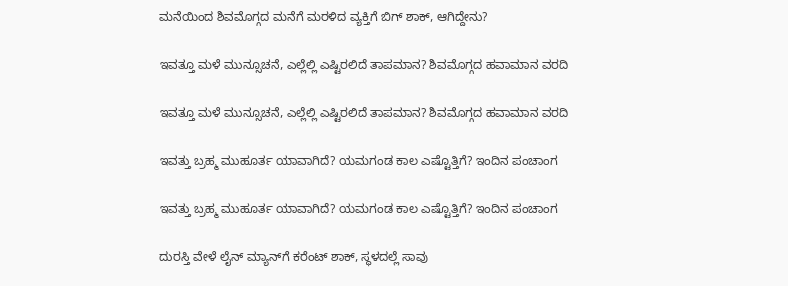ಮನೆಯಿಂದ ಶಿವಮೊಗ್ಗದ ಮನೆಗೆ ಮರಳಿದ ವ್ಯಕ್ತಿಗೆ ಬಿಗ್‌ ಶಾಕ್‌, ಆಗಿದ್ದೇನು?

ಇವತ್ತೂ ಮಳೆ ಮುನ್ಸೂಚನೆ, ಎಲ್ಲೆಲ್ಲಿ ಎಷ್ಟಿರಲಿದೆ ತಾಪಮಾನ? ಶಿವಮೊಗ್ಗದ ಹವಾಮಾನ ವರದಿ

ಇವತ್ತೂ ಮಳೆ ಮುನ್ಸೂಚನೆ, ಎಲ್ಲೆಲ್ಲಿ ಎಷ್ಟಿರಲಿದೆ ತಾಪಮಾನ? ಶಿವಮೊಗ್ಗದ ಹವಾಮಾನ ವರದಿ

ಇವತ್ತು ಬ್ರಹ್ಮ ಮುಹೂರ್ತ ಯಾವಾಗಿದೆ? ಯಮಗಂಡ ಕಾಲ ಎಷ್ಟೊತ್ತಿಗೆ? ಇಂದಿನ ಪಂಚಾಂಗ

ಇವತ್ತು ಬ್ರಹ್ಮ ಮುಹೂರ್ತ ಯಾವಾಗಿದೆ? ಯಮಗಂಡ ಕಾಲ ಎಷ್ಟೊತ್ತಿಗೆ? ಇಂದಿನ ಪಂಚಾಂಗ

ದುರಸ್ತಿ ವೇಳೆ ಲೈನ್‌ ಮ್ಯಾನ್‌ಗೆ ಕರೆಂಟ್‌ ಶಾಕ್‌, ಸ್ಥಳದಲ್ಲೆ ಸಾವು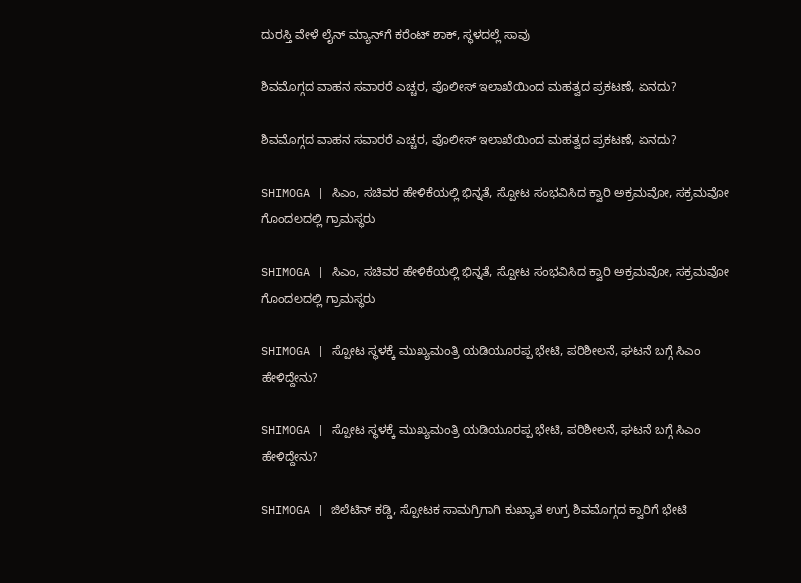ದುರಸ್ತಿ ವೇಳೆ ಲೈನ್‌ ಮ್ಯಾನ್‌ಗೆ ಕರೆಂಟ್‌ ಶಾಕ್‌, ಸ್ಥಳದಲ್ಲೆ ಸಾವು

ಶಿವಮೊಗ್ಗದ ವಾಹನ ಸವಾರರೆ ಎಚ್ಚರ, ಪೊಲೀಸ್‌ ಇಲಾಖೆಯಿಂದ ಮಹತ್ವದ ಪ್ರಕಟಣೆ, ಏನದು?

ಶಿವಮೊಗ್ಗದ ವಾಹನ ಸವಾರರೆ ಎಚ್ಚರ, ಪೊಲೀಸ್‌ ಇಲಾಖೆಯಿಂದ ಮಹತ್ವದ ಪ್ರಕಟಣೆ, ಏನದು?

SHIMOGA | ಸಿಎಂ, ಸಚಿವರ ಹೇಳಿಕೆಯಲ್ಲಿ ಭಿನ್ನತೆ, ಸ್ಪೋಟ ಸಂಭವಿಸಿದ ಕ್ವಾರಿ ಅಕ್ರಮವೋ, ಸಕ್ರಮವೋ ಗೊಂದಲದಲ್ಲಿ ಗ್ರಾಮಸ್ಥರು

SHIMOGA | ಸಿಎಂ, ಸಚಿವರ ಹೇಳಿಕೆಯಲ್ಲಿ ಭಿನ್ನತೆ, ಸ್ಪೋಟ ಸಂಭವಿಸಿದ ಕ್ವಾರಿ ಅಕ್ರಮವೋ, ಸಕ್ರಮವೋ ಗೊಂದಲದಲ್ಲಿ ಗ್ರಾಮಸ್ಥರು

SHIMOGA | ಸ್ಪೋಟ ಸ್ಥಳಕ್ಕೆ ಮುಖ್ಯಮಂತ್ರಿ ಯಡಿಯೂರಪ್ಪ ಭೇಟಿ, ಪರಿಶೀಲನೆ, ಘಟನೆ ಬಗ್ಗೆ ಸಿಎಂ ಹೇಳಿದ್ದೇನು?

SHIMOGA | ಸ್ಪೋಟ ಸ್ಥಳಕ್ಕೆ ಮುಖ್ಯಮಂತ್ರಿ ಯಡಿಯೂರಪ್ಪ ಭೇಟಿ, ಪರಿಶೀಲನೆ, ಘಟನೆ ಬಗ್ಗೆ ಸಿಎಂ ಹೇಳಿದ್ದೇನು?

SHIMOGA | ಜಿಲೆಟಿನ್ ಕಡ್ಡಿ, ಸ್ಪೋಟಕ ಸಾಮಗ್ರಿಗಾಗಿ ಕುಖ್ಯಾತ ಉಗ್ರ ಶಿವಮೊಗ್ಗದ ಕ್ವಾರಿಗೆ ಭೇಟಿ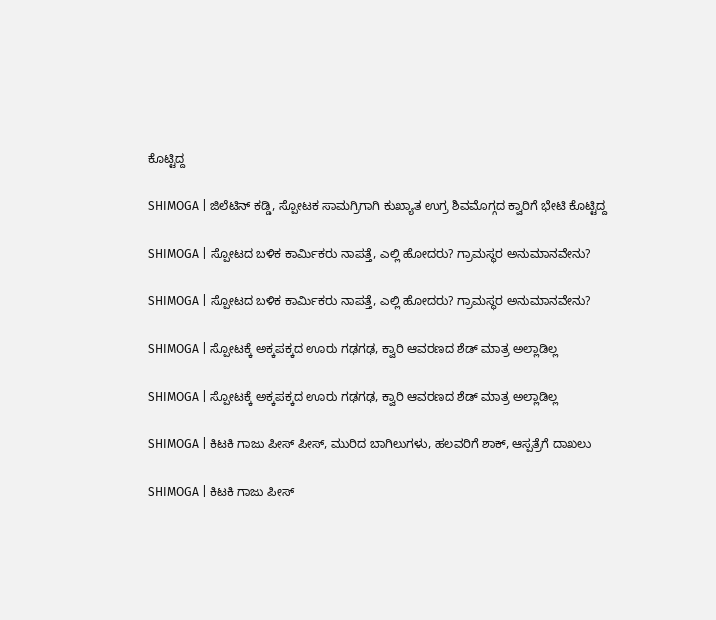ಕೊಟ್ಟಿದ್ದ

SHIMOGA | ಜಿಲೆಟಿನ್ ಕಡ್ಡಿ, ಸ್ಪೋಟಕ ಸಾಮಗ್ರಿಗಾಗಿ ಕುಖ್ಯಾತ ಉಗ್ರ ಶಿವಮೊಗ್ಗದ ಕ್ವಾರಿಗೆ ಭೇಟಿ ಕೊಟ್ಟಿದ್ದ

SHIMOGA | ಸ್ಪೋಟದ ಬಳಿಕ ಕಾರ್ಮಿಕರು ನಾಪತ್ತೆ, ಎಲ್ಲಿ ಹೋದರು? ಗ್ರಾಮಸ್ಥರ ಅನುಮಾನವೇನು?

SHIMOGA | ಸ್ಪೋಟದ ಬಳಿಕ ಕಾರ್ಮಿಕರು ನಾಪತ್ತೆ, ಎಲ್ಲಿ ಹೋದರು? ಗ್ರಾಮಸ್ಥರ ಅನುಮಾನವೇನು?

SHIMOGA | ಸ್ಪೋಟಕ್ಕೆ ಅಕ್ಕಪಕ್ಕದ ಊರು ಗಢಗಢ, ಕ್ವಾರಿ ಆವರಣದ ಶೆಡ್‌ ಮಾತ್ರ ಅಲ್ಲಾಡಿಲ್ಲ

SHIMOGA | ಸ್ಪೋಟಕ್ಕೆ ಅಕ್ಕಪಕ್ಕದ ಊರು ಗಢಗಢ, ಕ್ವಾರಿ ಆವರಣದ ಶೆಡ್‌ ಮಾತ್ರ ಅಲ್ಲಾಡಿಲ್ಲ

SHIMOGA | ಕಿಟಕಿ ಗಾಜು ಪೀಸ್ ಪೀಸ್, ಮುರಿದ ಬಾಗಿಲುಗಳು, ಹಲವರಿಗೆ ಶಾಕ್, ಆಸ್ಪತ್ರೆಗೆ ದಾಖಲು

SHIMOGA | ಕಿಟಕಿ ಗಾಜು ಪೀಸ್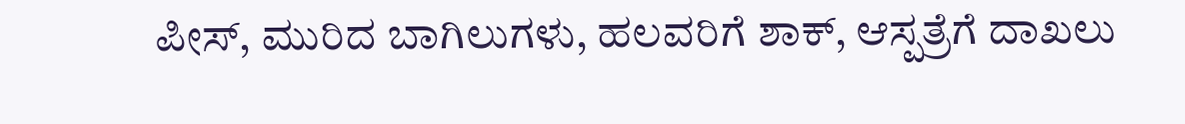ಪೀಸ್, ಮುರಿದ ಬಾಗಿಲುಗಳು, ಹಲವರಿಗೆ ಶಾಕ್, ಆಸ್ಪತ್ರೆಗೆ ದಾಖಲು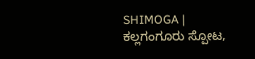SHIMOGA | ಕಲ್ಲಗಂಗೂರು ಸ್ಪೋಟ,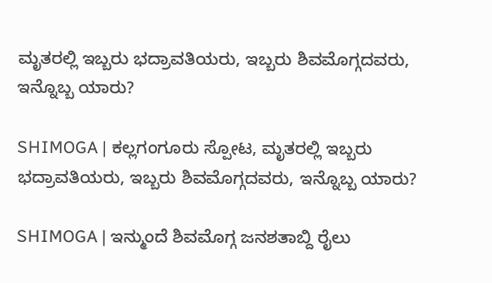ಮೃತರಲ್ಲಿ ಇಬ್ಬರು ಭದ್ರಾವತಿಯರು, ಇಬ್ಬರು ಶಿವಮೊಗ್ಗದವರು, ಇನ್ನೊಬ್ಬ ಯಾರು?

SHIMOGA | ಕಲ್ಲಗಂಗೂರು ಸ್ಪೋಟ, ಮೃತರಲ್ಲಿ ಇಬ್ಬರು ಭದ್ರಾವತಿಯರು, ಇಬ್ಬರು ಶಿವಮೊಗ್ಗದವರು, ಇನ್ನೊಬ್ಬ ಯಾರು?

SHIMOGA | ಇನ್ಮುಂದೆ ಶಿವಮೊಗ್ಗ ಜನಶತಾಬ್ದಿ ರೈಲು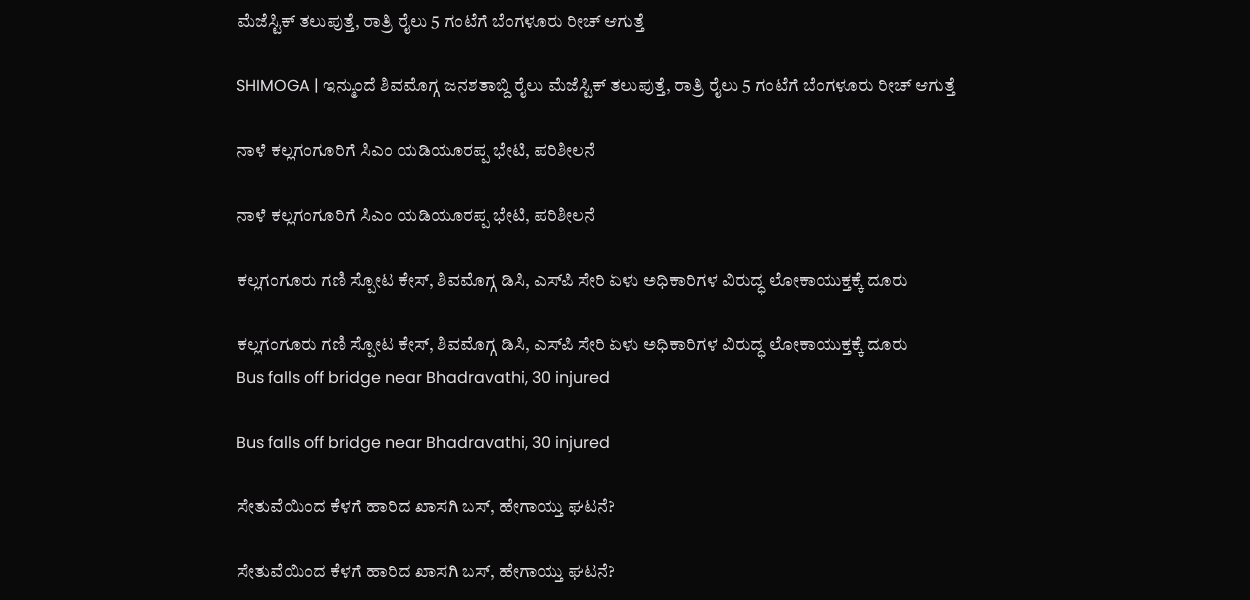ಮೆಜೆಸ್ಟಿಕ್ ತಲುಪುತ್ತೆ, ರಾತ್ರಿ ರೈಲು 5 ಗಂಟೆಗೆ ಬೆಂಗಳೂರು ರೀಚ್ ಆಗುತ್ತೆ

SHIMOGA | ಇನ್ಮುಂದೆ ಶಿವಮೊಗ್ಗ ಜನಶತಾಬ್ದಿ ರೈಲು ಮೆಜೆಸ್ಟಿಕ್ ತಲುಪುತ್ತೆ, ರಾತ್ರಿ ರೈಲು 5 ಗಂಟೆಗೆ ಬೆಂಗಳೂರು ರೀಚ್ ಆಗುತ್ತೆ

ನಾಳೆ ಕಲ್ಲಗಂಗೂರಿಗೆ ಸಿಎಂ ಯಡಿಯೂರಪ್ಪ ಭೇಟಿ, ಪರಿಶೀಲನೆ

ನಾಳೆ ಕಲ್ಲಗಂಗೂರಿಗೆ ಸಿಎಂ ಯಡಿಯೂರಪ್ಪ ಭೇಟಿ, ಪರಿಶೀಲನೆ

ಕಲ್ಲಗಂಗೂರು ಗಣಿ ಸ್ಪೋಟ ಕೇಸ್, ಶಿವಮೊಗ್ಗ ಡಿಸಿ, ಎಸ್‌ಪಿ ಸೇರಿ ಏಳು ಅಧಿಕಾರಿಗಳ ವಿರುದ್ಧ ಲೋಕಾಯುಕ್ತಕ್ಕೆ ದೂರು

ಕಲ್ಲಗಂಗೂರು ಗಣಿ ಸ್ಪೋಟ ಕೇಸ್, ಶಿವಮೊಗ್ಗ ಡಿಸಿ, ಎಸ್‌ಪಿ ಸೇರಿ ಏಳು ಅಧಿಕಾರಿಗಳ ವಿರುದ್ಧ ಲೋಕಾಯುಕ್ತಕ್ಕೆ ದೂರು
Bus falls off bridge near Bhadravathi, 30 injured

Bus falls off bridge near Bhadravathi, 30 injured

ಸೇತುವೆಯಿಂದ ಕೆಳಗೆ ಹಾರಿದ ಖಾಸಗಿ ಬಸ್‌, ಹೇಗಾಯ್ತು ಘಟನೆ?

ಸೇತುವೆಯಿಂದ ಕೆಳಗೆ ಹಾರಿದ ಖಾಸಗಿ ಬಸ್‌, ಹೇಗಾಯ್ತು ಘಟನೆ?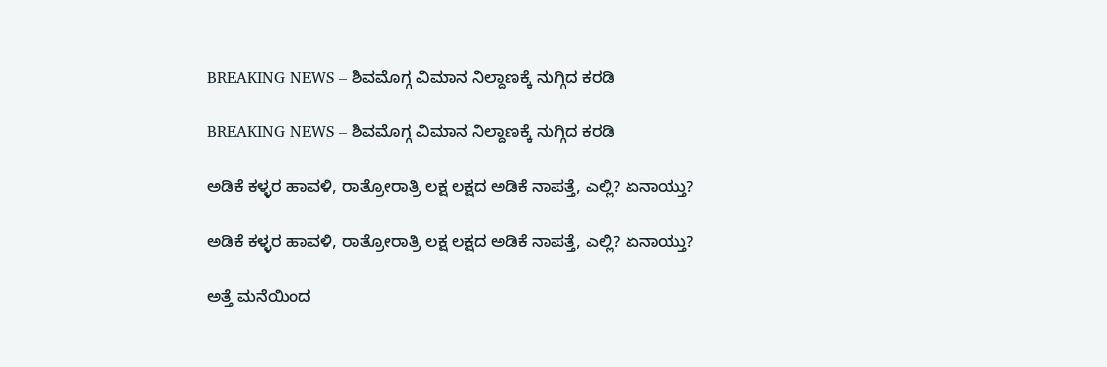BREAKING NEWS – ಶಿವಮೊಗ್ಗ ವಿಮಾನ ನಿಲ್ದಾಣಕ್ಕೆ ನುಗ್ಗಿದ ಕರಡಿ

BREAKING NEWS – ಶಿವಮೊಗ್ಗ ವಿಮಾನ ನಿಲ್ದಾಣಕ್ಕೆ ನುಗ್ಗಿದ ಕರಡಿ

ಅಡಿಕೆ ಕಳ್ಳರ ಹಾವಳಿ, ರಾತ್ರೋರಾತ್ರಿ ಲಕ್ಷ ಲಕ್ಷದ ಅಡಿಕೆ ನಾಪತ್ತೆ, ಎಲ್ಲಿ? ಏನಾಯ್ತು?

ಅಡಿಕೆ ಕಳ್ಳರ ಹಾವಳಿ, ರಾತ್ರೋರಾತ್ರಿ ಲಕ್ಷ ಲಕ್ಷದ ಅಡಿಕೆ ನಾಪತ್ತೆ, ಎಲ್ಲಿ? ಏನಾಯ್ತು?

ಅತ್ತೆ ಮನೆಯಿಂದ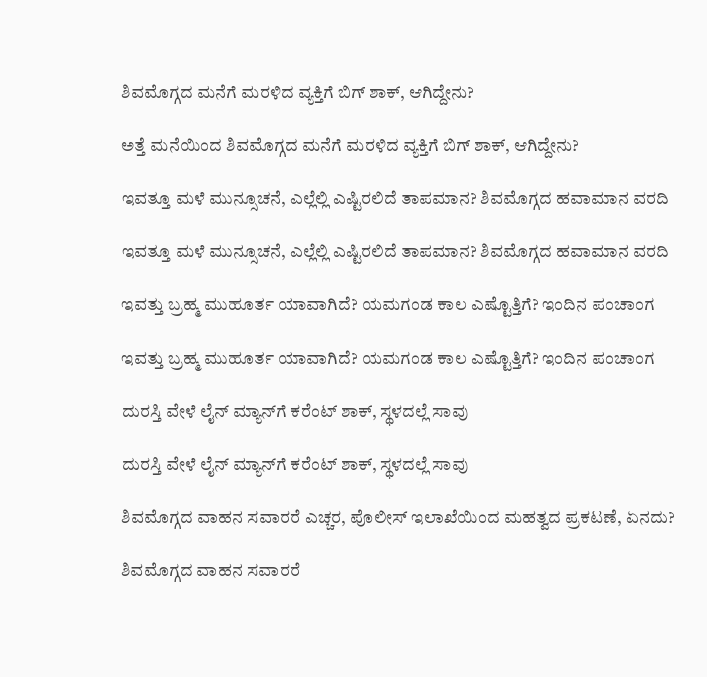ಶಿವಮೊಗ್ಗದ ಮನೆಗೆ ಮರಳಿದ ವ್ಯಕ್ತಿಗೆ ಬಿಗ್‌ ಶಾಕ್‌, ಆಗಿದ್ದೇನು?

ಅತ್ತೆ ಮನೆಯಿಂದ ಶಿವಮೊಗ್ಗದ ಮನೆಗೆ ಮರಳಿದ ವ್ಯಕ್ತಿಗೆ ಬಿಗ್‌ ಶಾಕ್‌, ಆಗಿದ್ದೇನು?

ಇವತ್ತೂ ಮಳೆ ಮುನ್ಸೂಚನೆ, ಎಲ್ಲೆಲ್ಲಿ ಎಷ್ಟಿರಲಿದೆ ತಾಪಮಾನ? ಶಿವಮೊಗ್ಗದ ಹವಾಮಾನ ವರದಿ

ಇವತ್ತೂ ಮಳೆ ಮುನ್ಸೂಚನೆ, ಎಲ್ಲೆಲ್ಲಿ ಎಷ್ಟಿರಲಿದೆ ತಾಪಮಾನ? ಶಿವಮೊಗ್ಗದ ಹವಾಮಾನ ವರದಿ

ಇವತ್ತು ಬ್ರಹ್ಮ ಮುಹೂರ್ತ ಯಾವಾಗಿದೆ? ಯಮಗಂಡ ಕಾಲ ಎಷ್ಟೊತ್ತಿಗೆ? ಇಂದಿನ ಪಂಚಾಂಗ

ಇವತ್ತು ಬ್ರಹ್ಮ ಮುಹೂರ್ತ ಯಾವಾಗಿದೆ? ಯಮಗಂಡ ಕಾಲ ಎಷ್ಟೊತ್ತಿಗೆ? ಇಂದಿನ ಪಂಚಾಂಗ

ದುರಸ್ತಿ ವೇಳೆ ಲೈನ್‌ ಮ್ಯಾನ್‌ಗೆ ಕರೆಂಟ್‌ ಶಾಕ್‌, ಸ್ಥಳದಲ್ಲೆ ಸಾವು

ದುರಸ್ತಿ ವೇಳೆ ಲೈನ್‌ ಮ್ಯಾನ್‌ಗೆ ಕರೆಂಟ್‌ ಶಾಕ್‌, ಸ್ಥಳದಲ್ಲೆ ಸಾವು

ಶಿವಮೊಗ್ಗದ ವಾಹನ ಸವಾರರೆ ಎಚ್ಚರ, ಪೊಲೀಸ್‌ ಇಲಾಖೆಯಿಂದ ಮಹತ್ವದ ಪ್ರಕಟಣೆ, ಏನದು?

ಶಿವಮೊಗ್ಗದ ವಾಹನ ಸವಾರರೆ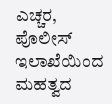ಎಚ್ಚರ, ಪೊಲೀಸ್‌ ಇಲಾಖೆಯಿಂದ ಮಹತ್ವದ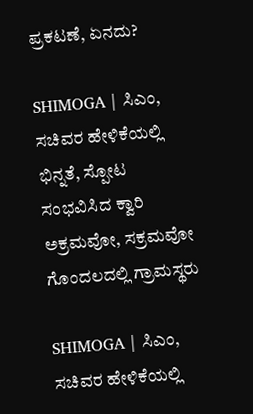ಪ್ರಕಟಣೆ, ಏನದು?

SHIMOGA | ಸಿಎಂ, ಸಚಿವರ ಹೇಳಿಕೆಯಲ್ಲಿ ಭಿನ್ನತೆ, ಸ್ಪೋಟ ಸಂಭವಿಸಿದ ಕ್ವಾರಿ ಅಕ್ರಮವೋ, ಸಕ್ರಮವೋ ಗೊಂದಲದಲ್ಲಿ ಗ್ರಾಮಸ್ಥರು

SHIMOGA | ಸಿಎಂ, ಸಚಿವರ ಹೇಳಿಕೆಯಲ್ಲಿ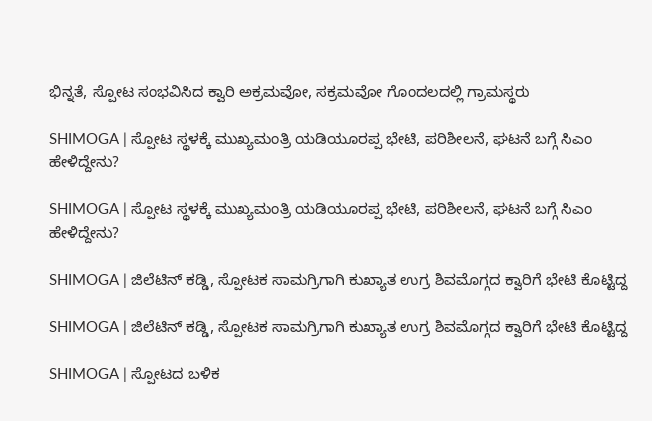ಭಿನ್ನತೆ, ಸ್ಪೋಟ ಸಂಭವಿಸಿದ ಕ್ವಾರಿ ಅಕ್ರಮವೋ, ಸಕ್ರಮವೋ ಗೊಂದಲದಲ್ಲಿ ಗ್ರಾಮಸ್ಥರು

SHIMOGA | ಸ್ಪೋಟ ಸ್ಥಳಕ್ಕೆ ಮುಖ್ಯಮಂತ್ರಿ ಯಡಿಯೂರಪ್ಪ ಭೇಟಿ, ಪರಿಶೀಲನೆ, ಘಟನೆ ಬಗ್ಗೆ ಸಿಎಂ ಹೇಳಿದ್ದೇನು?

SHIMOGA | ಸ್ಪೋಟ ಸ್ಥಳಕ್ಕೆ ಮುಖ್ಯಮಂತ್ರಿ ಯಡಿಯೂರಪ್ಪ ಭೇಟಿ, ಪರಿಶೀಲನೆ, ಘಟನೆ ಬಗ್ಗೆ ಸಿಎಂ ಹೇಳಿದ್ದೇನು?

SHIMOGA | ಜಿಲೆಟಿನ್ ಕಡ್ಡಿ, ಸ್ಪೋಟಕ ಸಾಮಗ್ರಿಗಾಗಿ ಕುಖ್ಯಾತ ಉಗ್ರ ಶಿವಮೊಗ್ಗದ ಕ್ವಾರಿಗೆ ಭೇಟಿ ಕೊಟ್ಟಿದ್ದ

SHIMOGA | ಜಿಲೆಟಿನ್ ಕಡ್ಡಿ, ಸ್ಪೋಟಕ ಸಾಮಗ್ರಿಗಾಗಿ ಕುಖ್ಯಾತ ಉಗ್ರ ಶಿವಮೊಗ್ಗದ ಕ್ವಾರಿಗೆ ಭೇಟಿ ಕೊಟ್ಟಿದ್ದ

SHIMOGA | ಸ್ಪೋಟದ ಬಳಿಕ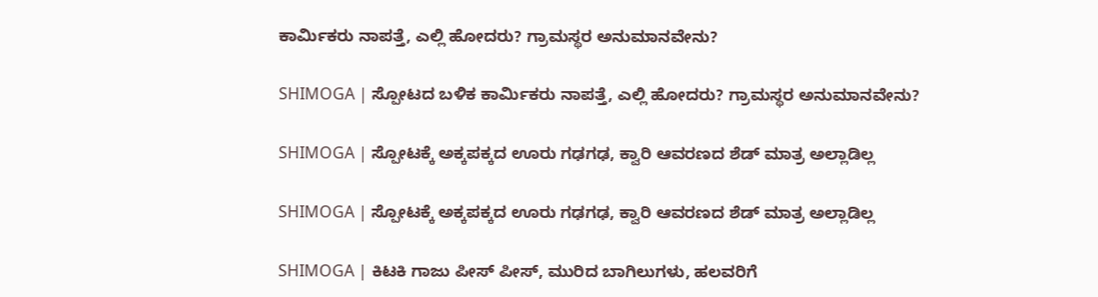ಕಾರ್ಮಿಕರು ನಾಪತ್ತೆ, ಎಲ್ಲಿ ಹೋದರು? ಗ್ರಾಮಸ್ಥರ ಅನುಮಾನವೇನು?

SHIMOGA | ಸ್ಪೋಟದ ಬಳಿಕ ಕಾರ್ಮಿಕರು ನಾಪತ್ತೆ, ಎಲ್ಲಿ ಹೋದರು? ಗ್ರಾಮಸ್ಥರ ಅನುಮಾನವೇನು?

SHIMOGA | ಸ್ಪೋಟಕ್ಕೆ ಅಕ್ಕಪಕ್ಕದ ಊರು ಗಢಗಢ, ಕ್ವಾರಿ ಆವರಣದ ಶೆಡ್‌ ಮಾತ್ರ ಅಲ್ಲಾಡಿಲ್ಲ

SHIMOGA | ಸ್ಪೋಟಕ್ಕೆ ಅಕ್ಕಪಕ್ಕದ ಊರು ಗಢಗಢ, ಕ್ವಾರಿ ಆವರಣದ ಶೆಡ್‌ ಮಾತ್ರ ಅಲ್ಲಾಡಿಲ್ಲ

SHIMOGA | ಕಿಟಕಿ ಗಾಜು ಪೀಸ್ ಪೀಸ್, ಮುರಿದ ಬಾಗಿಲುಗಳು, ಹಲವರಿಗೆ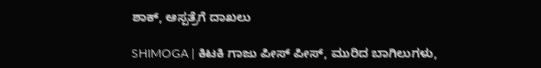ಶಾಕ್, ಆಸ್ಪತ್ರೆಗೆ ದಾಖಲು

SHIMOGA | ಕಿಟಕಿ ಗಾಜು ಪೀಸ್ ಪೀಸ್, ಮುರಿದ ಬಾಗಿಲುಗಳು,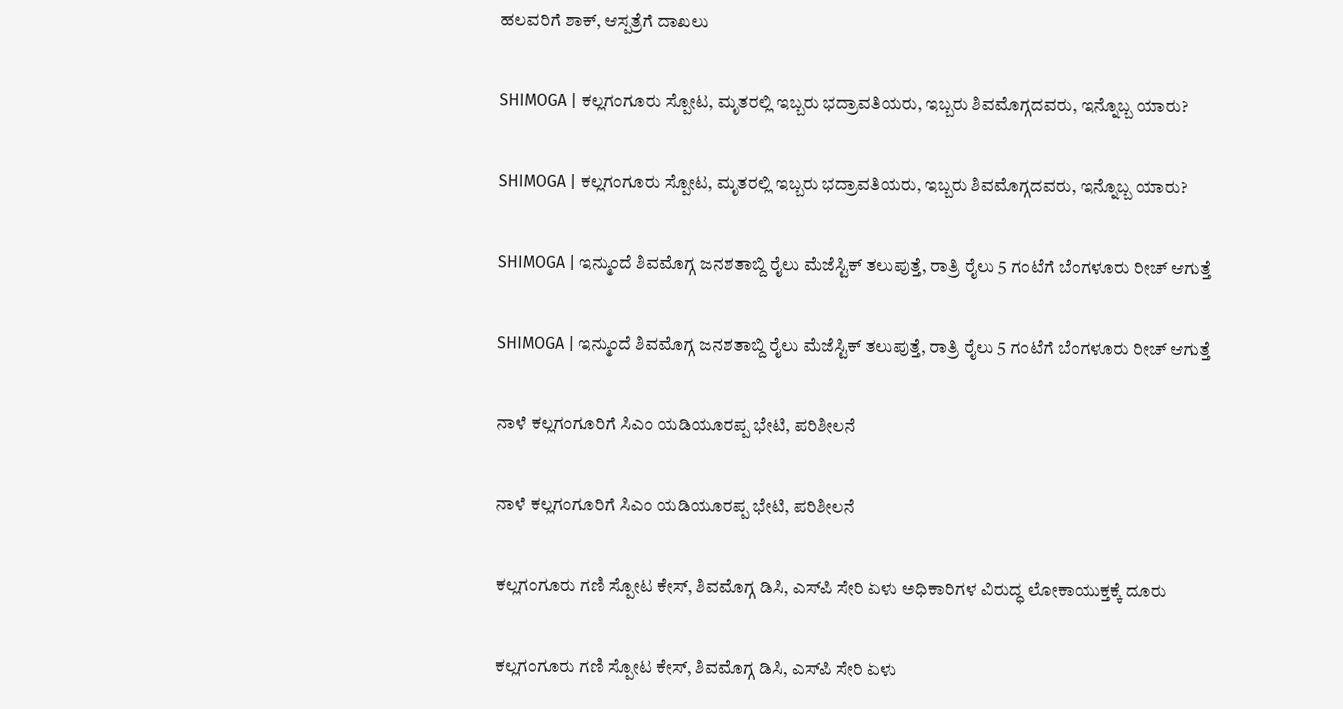ಹಲವರಿಗೆ ಶಾಕ್, ಆಸ್ಪತ್ರೆಗೆ ದಾಖಲು

SHIMOGA | ಕಲ್ಲಗಂಗೂರು ಸ್ಪೋಟ, ಮೃತರಲ್ಲಿ ಇಬ್ಬರು ಭದ್ರಾವತಿಯರು, ಇಬ್ಬರು ಶಿವಮೊಗ್ಗದವರು, ಇನ್ನೊಬ್ಬ ಯಾರು?

SHIMOGA | ಕಲ್ಲಗಂಗೂರು ಸ್ಪೋಟ, ಮೃತರಲ್ಲಿ ಇಬ್ಬರು ಭದ್ರಾವತಿಯರು, ಇಬ್ಬರು ಶಿವಮೊಗ್ಗದವರು, ಇನ್ನೊಬ್ಬ ಯಾರು?

SHIMOGA | ಇನ್ಮುಂದೆ ಶಿವಮೊಗ್ಗ ಜನಶತಾಬ್ದಿ ರೈಲು ಮೆಜೆಸ್ಟಿಕ್ ತಲುಪುತ್ತೆ, ರಾತ್ರಿ ರೈಲು 5 ಗಂಟೆಗೆ ಬೆಂಗಳೂರು ರೀಚ್ ಆಗುತ್ತೆ

SHIMOGA | ಇನ್ಮುಂದೆ ಶಿವಮೊಗ್ಗ ಜನಶತಾಬ್ದಿ ರೈಲು ಮೆಜೆಸ್ಟಿಕ್ ತಲುಪುತ್ತೆ, ರಾತ್ರಿ ರೈಲು 5 ಗಂಟೆಗೆ ಬೆಂಗಳೂರು ರೀಚ್ ಆಗುತ್ತೆ

ನಾಳೆ ಕಲ್ಲಗಂಗೂರಿಗೆ ಸಿಎಂ ಯಡಿಯೂರಪ್ಪ ಭೇಟಿ, ಪರಿಶೀಲನೆ

ನಾಳೆ ಕಲ್ಲಗಂಗೂರಿಗೆ ಸಿಎಂ ಯಡಿಯೂರಪ್ಪ ಭೇಟಿ, ಪರಿಶೀಲನೆ

ಕಲ್ಲಗಂಗೂರು ಗಣಿ ಸ್ಪೋಟ ಕೇಸ್, ಶಿವಮೊಗ್ಗ ಡಿಸಿ, ಎಸ್‌ಪಿ ಸೇರಿ ಏಳು ಅಧಿಕಾರಿಗಳ ವಿರುದ್ಧ ಲೋಕಾಯುಕ್ತಕ್ಕೆ ದೂರು

ಕಲ್ಲಗಂಗೂರು ಗಣಿ ಸ್ಪೋಟ ಕೇಸ್, ಶಿವಮೊಗ್ಗ ಡಿಸಿ, ಎಸ್‌ಪಿ ಸೇರಿ ಏಳು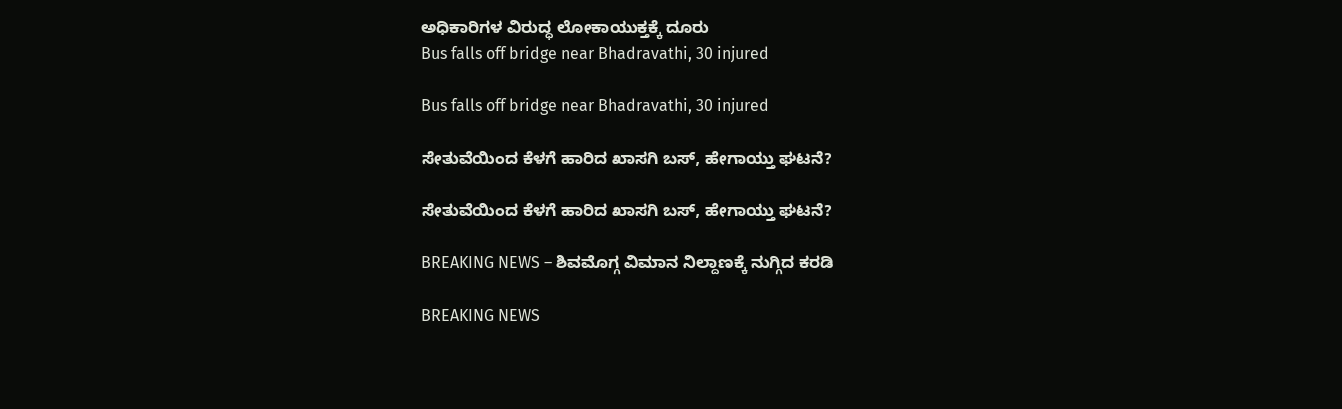ಅಧಿಕಾರಿಗಳ ವಿರುದ್ಧ ಲೋಕಾಯುಕ್ತಕ್ಕೆ ದೂರು
Bus falls off bridge near Bhadravathi, 30 injured

Bus falls off bridge near Bhadravathi, 30 injured

ಸೇತುವೆಯಿಂದ ಕೆಳಗೆ ಹಾರಿದ ಖಾಸಗಿ ಬಸ್‌, ಹೇಗಾಯ್ತು ಘಟನೆ?

ಸೇತುವೆಯಿಂದ ಕೆಳಗೆ ಹಾರಿದ ಖಾಸಗಿ ಬಸ್‌, ಹೇಗಾಯ್ತು ಘಟನೆ?

BREAKING NEWS – ಶಿವಮೊಗ್ಗ ವಿಮಾನ ನಿಲ್ದಾಣಕ್ಕೆ ನುಗ್ಗಿದ ಕರಡಿ

BREAKING NEWS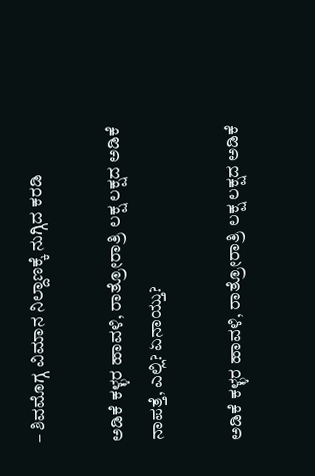– ಶಿವಮೊಗ್ಗ ವಿಮಾನ ನಿಲ್ದಾಣಕ್ಕೆ ನುಗ್ಗಿದ ಕರಡಿ

ಅಡಿಕೆ ಕಳ್ಳರ ಹಾವಳಿ, ರಾತ್ರೋರಾತ್ರಿ ಲಕ್ಷ ಲಕ್ಷದ ಅಡಿಕೆ ನಾಪತ್ತೆ, ಎಲ್ಲಿ? ಏನಾಯ್ತು?

ಅಡಿಕೆ ಕಳ್ಳರ ಹಾವಳಿ, ರಾತ್ರೋರಾತ್ರಿ ಲಕ್ಷ ಲಕ್ಷದ ಅಡಿಕೆ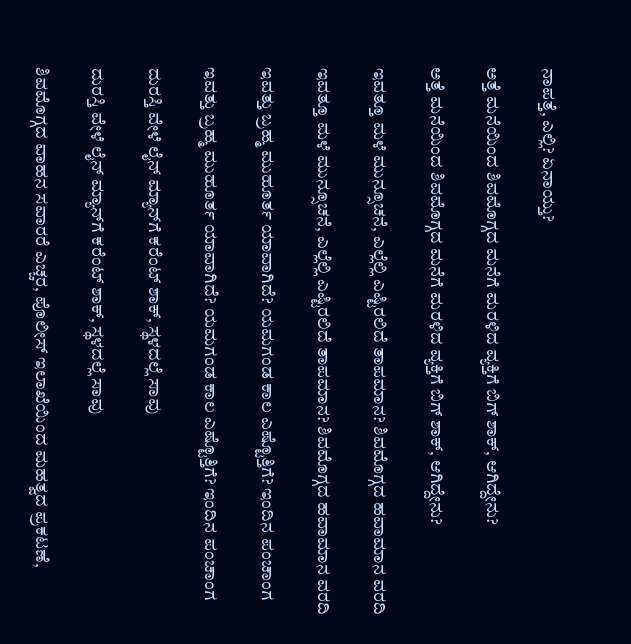ನಾಪತ್ತೆ, ಎಲ್ಲಿ? ಏನಾಯ್ತು?

ಅತ್ತೆ ಮನೆಯಿಂದ ಶಿವಮೊಗ್ಗದ ಮನೆಗೆ ಮರಳಿದ ವ್ಯಕ್ತಿಗೆ ಬಿಗ್‌ ಶಾಕ್‌, ಆಗಿದ್ದೇನು?

ಅತ್ತೆ ಮನೆಯಿಂದ ಶಿವಮೊಗ್ಗದ ಮನೆಗೆ ಮರಳಿದ ವ್ಯಕ್ತಿಗೆ ಬಿಗ್‌ ಶಾಕ್‌, ಆಗಿದ್ದೇನು?

ಇವತ್ತೂ ಮಳೆ ಮುನ್ಸೂಚನೆ, ಎಲ್ಲೆಲ್ಲಿ ಎಷ್ಟಿರಲಿದೆ ತಾಪಮಾನ? ಶಿವಮೊಗ್ಗದ ಹವಾಮಾನ ವರದಿ

ಇವತ್ತೂ ಮಳೆ ಮುನ್ಸೂಚನೆ, ಎಲ್ಲೆಲ್ಲಿ ಎಷ್ಟಿರಲಿದೆ ತಾಪಮಾನ? ಶಿವಮೊಗ್ಗದ ಹವಾಮಾನ ವರದಿ

ಇವತ್ತು ಬ್ರಹ್ಮ ಮುಹೂರ್ತ ಯಾವಾಗಿದೆ? ಯಮಗಂಡ ಕಾಲ ಎಷ್ಟೊತ್ತಿಗೆ? ಇಂದಿನ ಪಂಚಾಂಗ

ಇವತ್ತು ಬ್ರಹ್ಮ ಮುಹೂರ್ತ ಯಾವಾಗಿದೆ? ಯಮಗಂಡ ಕಾಲ ಎಷ್ಟೊತ್ತಿಗೆ? ಇಂದಿನ ಪಂಚಾಂಗ

ದುರಸ್ತಿ ವೇಳೆ ಲೈನ್‌ ಮ್ಯಾನ್‌ಗೆ ಕರೆಂಟ್‌ ಶಾಕ್‌, ಸ್ಥಳದಲ್ಲೆ ಸಾವು

ದುರಸ್ತಿ ವೇಳೆ ಲೈನ್‌ ಮ್ಯಾನ್‌ಗೆ ಕರೆಂಟ್‌ ಶಾಕ್‌, ಸ್ಥಳದಲ್ಲೆ ಸಾವು

ಶಿವಮೊಗ್ಗದ ವಾಹನ ಸವಾರರೆ ಎಚ್ಚರ, ಪೊಲೀಸ್‌ ಇಲಾಖೆಯಿಂದ ಮಹತ್ವದ ಪ್ರಕಟಣೆ,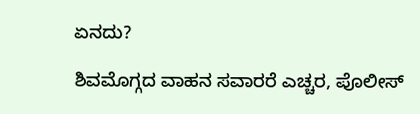ಏನದು?

ಶಿವಮೊಗ್ಗದ ವಾಹನ ಸವಾರರೆ ಎಚ್ಚರ, ಪೊಲೀಸ್‌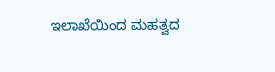ಇಲಾಖೆಯಿಂದ ಮಹತ್ವದ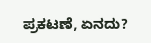ಪ್ರಕಟಣೆ, ಏನದು?